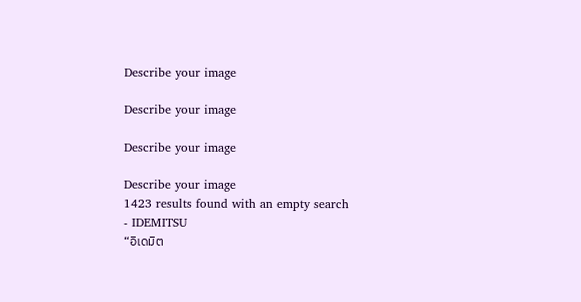Describe your image

Describe your image

Describe your image

Describe your image
1423 results found with an empty search
- IDEMITSU
“อิเดมิต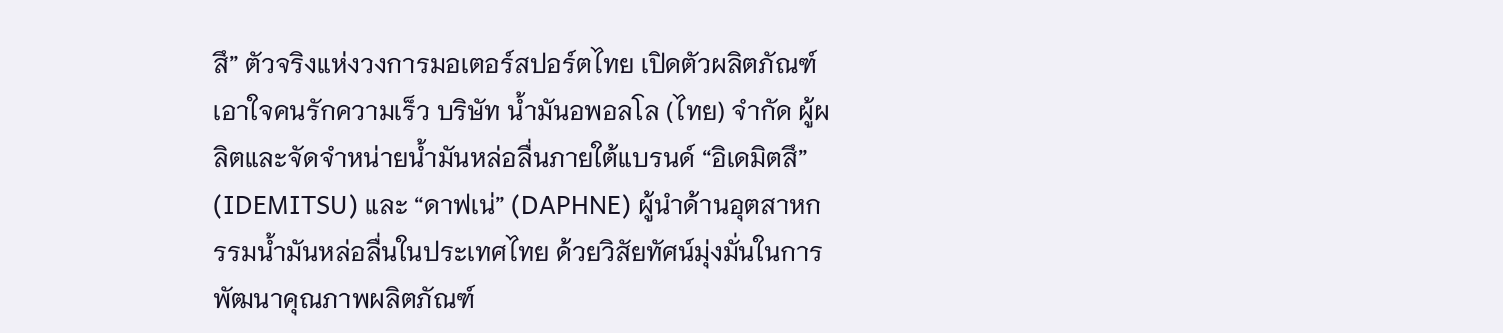สึ” ตัวจริงแห่งวงการมอเตอร์สปอร์ตไทย เปิดตัวผลิตภัณฑ์เอาใจคนรักความเร็ว บริษัท น้ำมันอพอลโล (ไทย) จำกัด ผู้ผลิตและจัดจำหน่ายน้ำมันหล่อลื่นภายใต้แบรนด์ “อิเดมิตสึ” (IDEMITSU) และ “ดาฟเน่” (DAPHNE) ผู้นำด้านอุตสาหกรรมน้ำมันหล่อลื่นในประเทศไทย ด้วยวิสัยทัศน์มุ่งมั่นในการพัฒนาคุณภาพผลิตภัณฑ์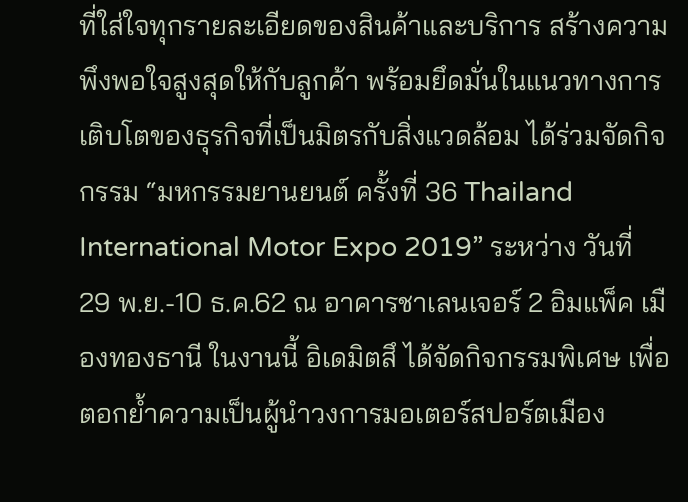ที่ใส่ใจทุกรายละเอียดของสินค้าและบริการ สร้างความพึงพอใจสูงสุดให้กับลูกค้า พร้อมยึดมั่นในแนวทางการเติบโตของธุรกิจที่เป็นมิตรกับสิ่งแวดล้อม ได้ร่วมจัดกิจกรรม “มหกรรมยานยนต์ ครั้งที่ 36 Thailand International Motor Expo 2019” ระหว่าง วันที่ 29 พ.ย.-10 ธ.ค.62 ณ อาคารชาเลนเจอร์ 2 อิมแพ็ค เมืองทองธานี ในงานนี้ อิเดมิตสึ ได้จัดกิจกรรมพิเศษ เพื่อตอกย้ำความเป็นผู้นำวงการมอเตอร์สปอร์ตเมือง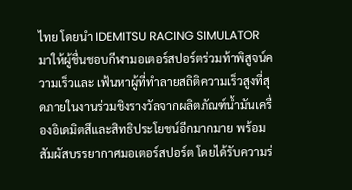ไทย โดยนำ IDEMITSU RACING SIMULATOR มาให้ผู้ชื่นชอบกีฬามอเตอร์สปอร์ตร่วมท้าพิสูจน์ความเร็วและ เฟ้นหาผู้ที่ทำลายสถิติความเร็วสูงที่สุดภายในงานร่วมชิงรางวัลจากผลิตภัณฑ์น้ำมันเครื่องอิเดมิตสึและสิทธิประโยชน์อีกมากมาย พร้อมสัมผัสบรรยากาศมอเตอร์สปอร์ต โดยได้รับความร่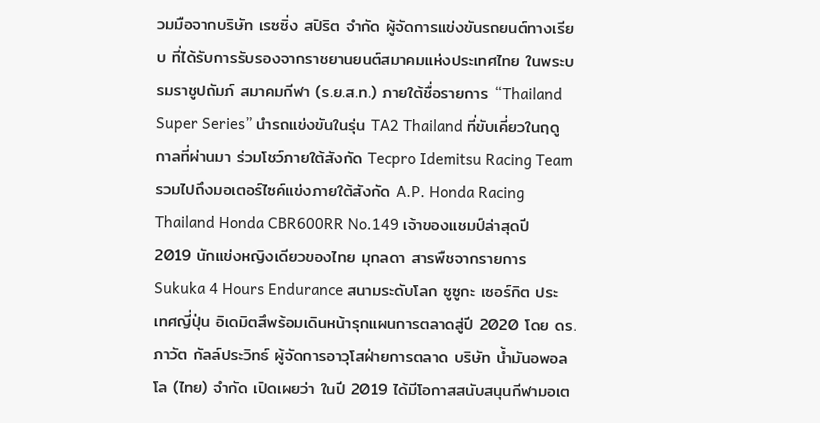วมมือจากบริษัท เรซซิ่ง สปิริต จำกัด ผู้จัดการแข่งขันรถยนต์ทางเรียบ ที่ได้รับการรับรองจากราชยานยนต์สมาคมแห่งประเทศไทย ในพระบรมราชูปถัมภ์ สมาคมกีฬา (ร.ย.ส.ท.) ภายใต้ชื่อรายการ “Thailand Super Series” นำรถแข่งขันในรุ่น TA2 Thailand ที่ขับเคี่ยวในฤดูกาลที่ผ่านมา ร่วมโชว์ภายใต้สังกัด Tecpro Idemitsu Racing Team รวมไปถึงมอเตอร์ไซค์แข่งภายใต้สังกัด A.P. Honda Racing Thailand Honda CBR600RR No.149 เจ้าของแชมป์ล่าสุดปี 2019 นักแข่งหญิงเดียวของไทย มุกลดา สารพืชจากรายการ Sukuka 4 Hours Endurance สนามระดับโลก ซูซูกะ เซอร์กิต ประเทศญี่ปุ่น อิเดมิตสึพร้อมเดินหน้ารุกแผนการตลาดสู่ปี 2020 โดย ดร.ภาวัต กัลล์ประวิทธ์ ผู้จัดการอาวุโสฝ่ายการตลาด บริษัท น้ำมันอพอลโล (ไทย) จำกัด เปิดเผยว่า ในปี 2019 ได้มีโอกาสสนับสนุนกีฬามอเต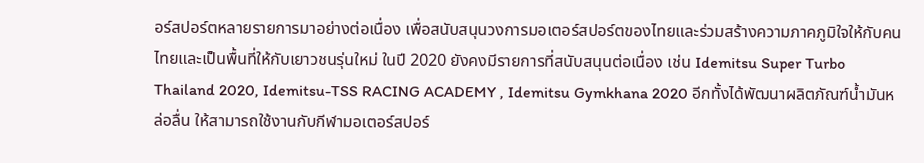อร์สปอร์ตหลายรายการมาอย่างต่อเนื่อง เพื่อสนับสนุนวงการมอเตอร์สปอร์ตของไทยและร่วมสร้างความภาคภูมิใจให้กับคนไทยและเป็นพื้นที่ให้กับเยาวชนรุ่นใหม่ ในปี 2020 ยังคงมีรายการที่สนับสนุนต่อเนื่อง เช่น Idemitsu Super Turbo Thailand 2020, Idemitsu-TSS RACING ACADEMY , Idemitsu Gymkhana 2020 อีกทั้งได้พัฒนาผลิตภัณฑ์น้ำมันหล่อลื่น ให้สามารถใช้งานกับกีฬามอเตอร์สปอร์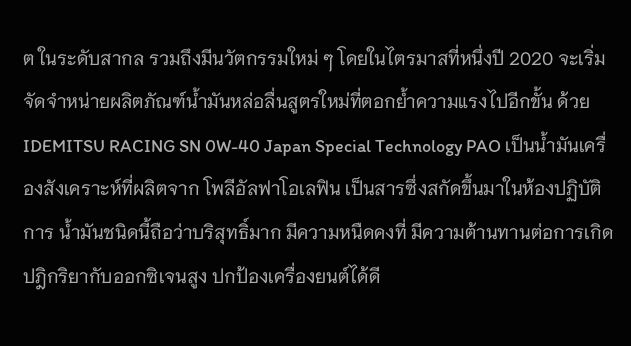ต ในระดับสากล รวมถึงมีนวัตกรรมใหม่ ๆ โดยในไตรมาสที่หนึ่งปี 2020 จะเริ่มจัดจำหน่ายผลิตภัณฑ์น้ำมันหล่อลื่นสูตรใหม่ที่ตอกย้ำความแรงไปอีกขั้น ด้วย IDEMITSU RACING SN 0W-40 Japan Special Technology PAO เป็นน้ำมันเครื่องสังเคราะห์ที่ผลิตจาก โพลีอัลฟาโอเลฟิน เป็นสารซึ่งสกัดขึ้นมาในห้องปฏิบัติการ น้ำมันชนิดนี้ถือว่าบริสุทธิ์มาก มีความหนืดคงที่ มีความต้านทานต่อการเกิดปฎิกริยากับออกซิเจนสูง ปกป้องเครื่องยนต์ได้ดี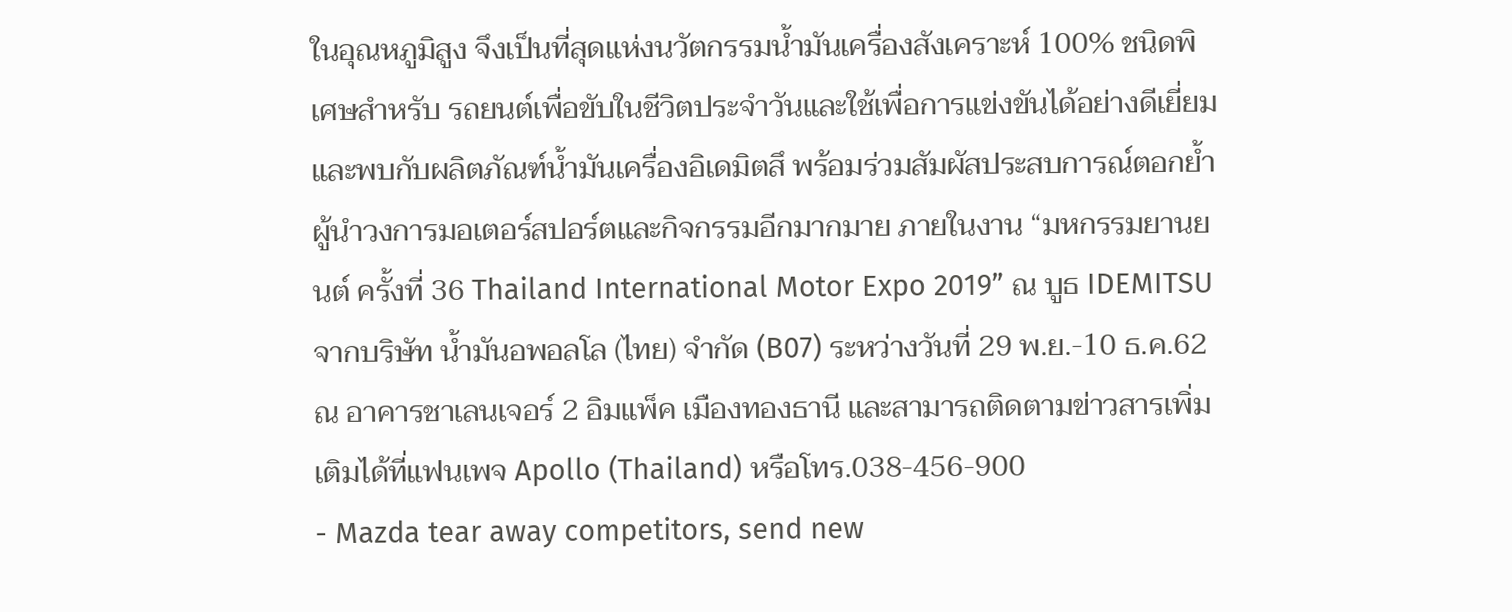ในอุณหภูมิสูง จึงเป็นที่สุดแห่งนวัตกรรมน้ำมันเครื่องสังเคราะห์ 100% ชนิดพิเศษสำหรับ รถยนต์เพื่อขับในชีวิตประจำวันและใช้เพื่อการแข่งขันได้อย่างดีเยี่ยม และพบกับผลิตภัณฑ์น้ำมันเครื่องอิเดมิตสึ พร้อมร่วมสัมผัสประสบการณ์ตอกย้ำผู้นำวงการมอเตอร์สปอร์ตและกิจกรรมอีกมากมาย ภายในงาน “มหกรรมยานยนต์ ครั้งที่ 36 Thailand International Motor Expo 2019” ณ บูธ IDEMITSU จากบริษัท น้ำมันอพอลโล (ไทย) จำกัด (B07) ระหว่างวันที่ 29 พ.ย.-10 ธ.ค.62 ณ อาคารชาเลนเจอร์ 2 อิมแพ็ค เมืองทองธานี และสามารถติดตามข่าวสารเพิ่มเติมได้ที่แฟนเพจ Apollo (Thailand) หรือโทร.038-456-900
- Mazda tear away competitors, send new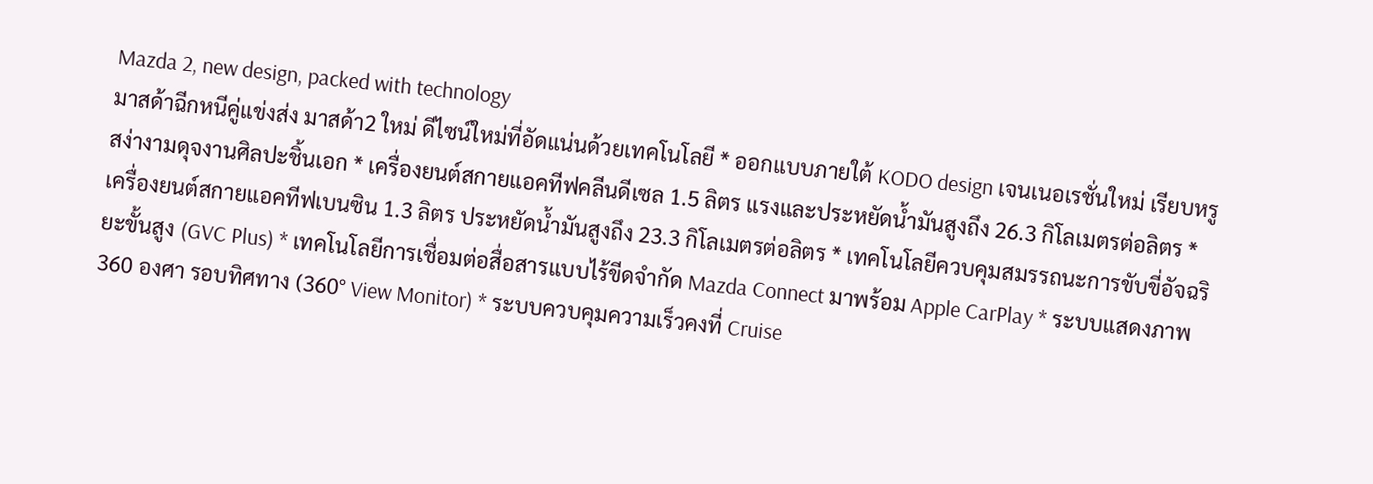Mazda 2, new design, packed with technology
มาสด้าฉีกหนีคู่แข่งส่ง มาสด้า2 ใหม่ ดีไซน์ใหม่ที่อัดแน่นด้วยเทคโนโลยี * ออกแบบภายใต้ KODO design เจนเนอเรชั่นใหม่ เรียบหรูสง่างามดุจงานศิลปะชิ้นเอก * เครื่องยนต์สกายแอคทีฟคลีนดีเซล 1.5 ลิตร แรงและประหยัดน้ำมันสูงถึง 26.3 กิโลเมตรต่อลิตร * เครื่องยนต์สกายแอคทีฟเบนซิน 1.3 ลิตร ประหยัดน้ำมันสูงถึง 23.3 กิโลเมตรต่อลิตร * เทคโนโลยีควบคุมสมรรถนะการขับขี่อัจฉริยะขั้นสูง (GVC Plus) * เทคโนโลยีการเชื่อมต่อสื่อสารแบบไร้ขีดจำกัด Mazda Connect มาพร้อม Apple CarPlay * ระบบแสดงภาพ 360 องศา รอบทิศทาง (360° View Monitor) * ระบบควบคุมความเร็วคงที่ Cruise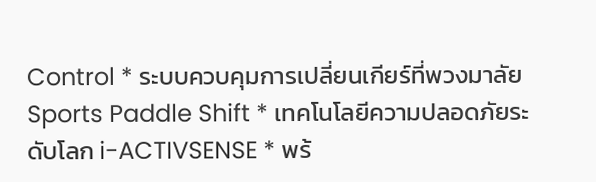Control * ระบบควบคุมการเปลี่ยนเกียร์ที่พวงมาลัย Sports Paddle Shift * เทคโนโลยีความปลอดภัยระดับโลก i-ACTIVSENSE * พร้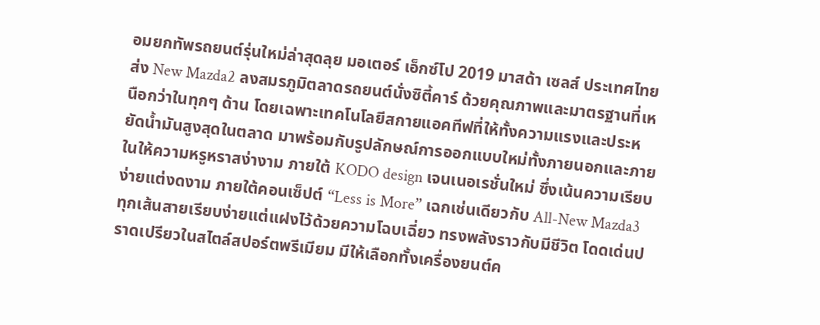อมยกทัพรถยนต์รุ่นใหม่ล่าสุดลุย มอเตอร์ เอ็กซ์โป 2019 มาสด้า เซลส์ ประเทศไทย ส่ง New Mazda2 ลงสมรภูมิตลาดรถยนต์นั่งซิตี้คาร์ ด้วยคุณภาพและมาตรฐานที่เหนือกว่าในทุกๆ ด้าน โดยเฉพาะเทคโนโลยีสกายแอคทีฟที่ให้ทั้งความแรงและประหยัดน้ำมันสูงสุดในตลาด มาพร้อมกับรูปลักษณ์การออกแบบใหม่ทั้งภายนอกและภายในให้ความหรูหราสง่างาม ภายใต้ KODO design เจนเนอเรชั่นใหม่ ซึ่งเน้นความเรียบง่ายแต่งดงาม ภายใต้คอนเซ็ปต์ “Less is More” เฉกเช่นเดียวกับ All-New Mazda3 ทุกเส้นสายเรียบง่ายแต่แฝงไว้ด้วยความโฉบเฉี่ยว ทรงพลังราวกับมีชีวิต โดดเด่นปราดเปรียวในสไตล์สปอร์ตพรีเมียม มีให้เลือกทั้งเครื่องยนต์ค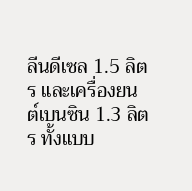ลีนดีเซล 1.5 ลิตร และเครื่องยนต์เบนซิน 1.3 ลิตร ทั้งแบบ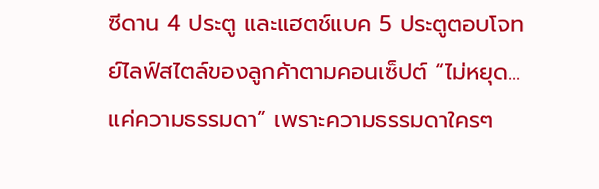ซีดาน 4 ประตู และแฮตช์แบค 5 ประตูตอบโจทย์ไลฟ์สไตล์ของลูกค้าตามคอนเซ็ปต์ “ไม่หยุด...แค่ความธรรมดา” เพราะความธรรมดาใครๆ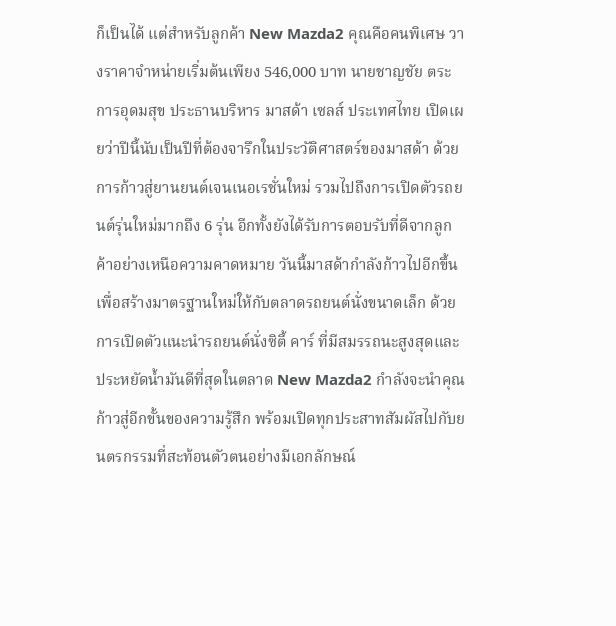ก็เป็นได้ แต่สำหรับลูกค้า New Mazda2 คุณคือคนพิเศษ วางราคาจำหน่ายเริ่มต้นเพียง 546,000 บาท นายชาญชัย ตระการอุดมสุข ประธานบริหาร มาสด้า เซลส์ ประเทศไทย เปิดเผยว่าปีนี้นับเป็นปีที่ต้องจารึกในประวัติศาสตร์ของมาสด้า ด้วยการก้าวสู่ยานยนต์เจนเนอเรชั่นใหม่ รวมไปถึงการเปิดตัวรถยนต์รุ่นใหม่มากถึง 6 รุ่น อีกทั้งยังได้รับการตอบรับที่ดีจากลูกค้าอย่างเหนือความคาดหมาย วันนี้มาสด้ากำลังก้าวไปอีกขึ้น เพื่อสร้างมาตรฐานใหม่ให้กับตลาดรถยนต์นั่งขนาดเล็ก ด้วยการเปิดตัวแนะนำรถยนต์นั่งซิตี้ คาร์ ที่มีสมรรถนะสูงสุดและประหยัดน้ำมันดีที่สุดในตลาด New Mazda2 กำลังจะนำคุณก้าวสู่อีกขั้นของความรู้สึก พร้อมเปิดทุกประสาทสัมผัสไปกับยนตรกรรมที่สะท้อนตัวตนอย่างมีเอกลักษณ์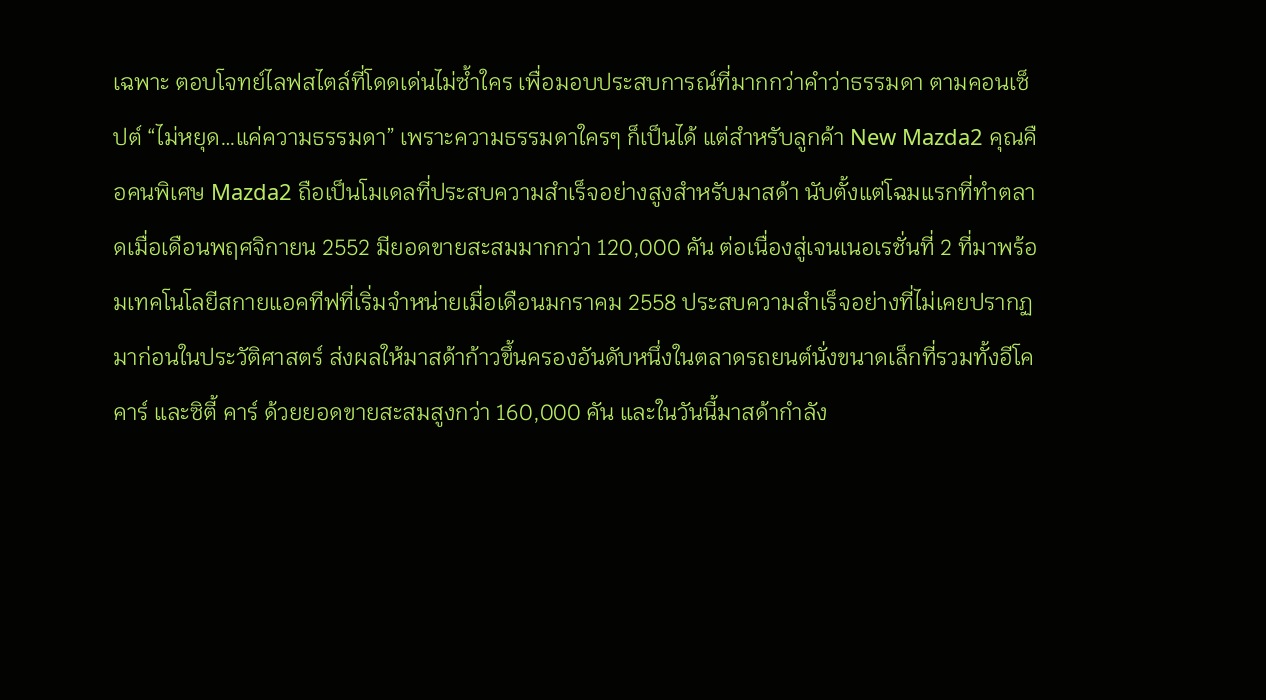เฉพาะ ตอบโจทย์ไลฟสไตล์ที่โดดเด่นไม่ซ้ำใคร เพื่อมอบประสบการณ์ที่มากกว่าคำว่าธรรมดา ตามคอนเซ็ปต์ “ไม่หยุด…แค่ความธรรมดา” เพราะความธรรมดาใครๆ ก็เป็นได้ แต่สำหรับลูกค้า New Mazda2 คุณคือคนพิเศษ Mazda2 ถือเป็นโมเดลที่ประสบความสำเร็จอย่างสูงสำหรับมาสด้า นับตั้งแต่โฉมแรกที่ทำตลาดเมื่อเดือนพฤศจิกายน 2552 มียอดขายสะสมมากกว่า 120,000 คัน ต่อเนื่องสู่เจนเนอเรชั่นที่ 2 ที่มาพร้อมเทคโนโลยีสกายแอคทีฟที่เริ่มจำหน่ายเมื่อเดือนมกราคม 2558 ประสบความสำเร็จอย่างที่ไม่เคยปรากฏมาก่อนในประวัติศาสตร์ ส่งผลให้มาสด้าก้าวขึ้นครองอันดับหนึ่งในตลาดรถยนต์นั่งขนาดเล็กที่รวมทั้งอีโค คาร์ และซิตี้ คาร์ ด้วยยอดขายสะสมสูงกว่า 160,000 คัน และในวันนี้มาสด้ากำลัง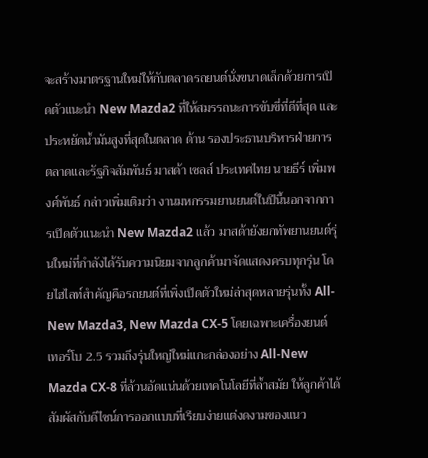จะสร้างมาตรฐานใหม่ให้กับตลาดรถยนต์นั่งขนาดเล็กด้วยการเปิดตัวแนะนำ New Mazda2 ที่ให้สมรรถนะการขับขี่ที่ดีที่สุด และประหยัดน้ำมันสูงที่สุดในตลาด ด้าน รองประธานบริหารฝ่ายการตลาดและรัฐกิจสัมพันธ์ มาสด้า เซลส์ ประเทศไทย นายธีร์ เพิ่มพงศ์พันธ์ กล่าวเพิ่มเติมว่า งานมหกรรมยานยนต์ในปีนี้นอกจากการเปิดตัวแนะนำ New Mazda2 แล้ว มาสด้ายังยกทัพยานยนต์รุ่นใหม่ที่กำลังได้รับความนิยมจากลูกค้ามาจัดแสดงครบทุกรุ่น โดยไฮไลท์สำคัญคือรถยนต์ที่เพิ่งเปิดตัวใหม่ล่าสุดหลายรุ่นทั้ง All-New Mazda3, New Mazda CX-5 โดยเฉพาะเครื่องยนต์ เทอร์โบ 2.5 รวมถึงรุ่นใหญ่ใหม่แกะกล่องอย่าง All-New Mazda CX-8 ที่ล้วนอัดแน่นด้วยเทคโนโลยีที่ล้ำสมัย ให้ลูกค้าได้สัมผัสกับดีไซน์การออกแบบที่เรียบง่ายแต่งดงามของแนว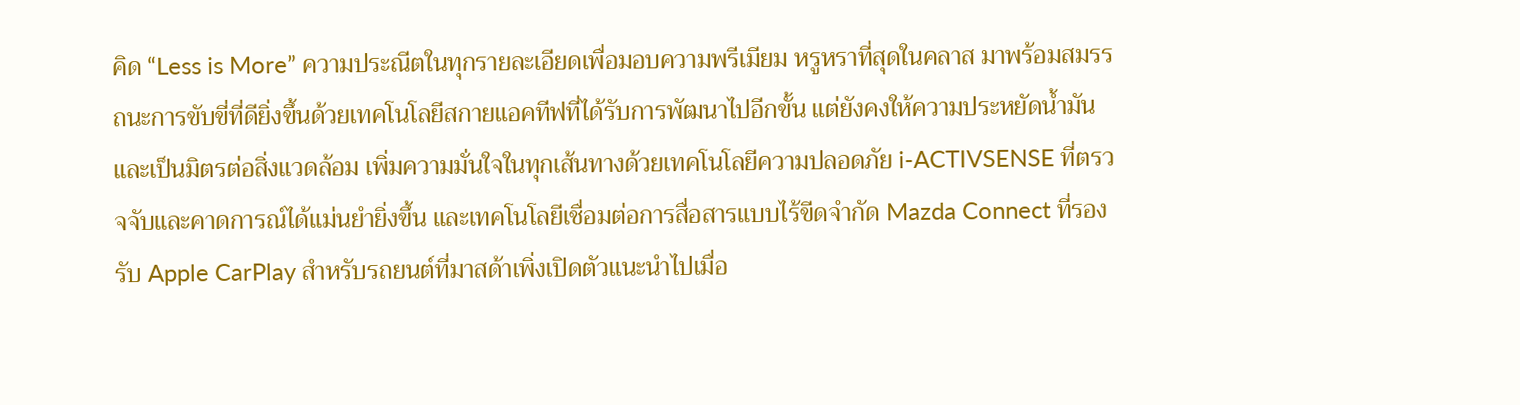คิด “Less is More” ความประณีตในทุกรายละเอียดเพื่อมอบความพรีเมียม หรูหราที่สุดในคลาส มาพร้อมสมรรถนะการขับขี่ที่ดียิ่งขึ้นด้วยเทคโนโลยีสกายแอคทีฟที่ได้รับการพัฒนาไปอีกขั้น แต่ยังคงให้ความประหยัดน้ำมันและเป็นมิตรต่อสิ่งแวดล้อม เพิ่มความมั่นใจในทุกเส้นทางด้วยเทคโนโลยีความปลอดภัย i-ACTIVSENSE ที่ตรวจจับและคาดการณ์ได้แม่นยำยิ่งขึ้น และเทคโนโลยีเชื่อมต่อการสื่อสารแบบไร้ขีดจำกัด Mazda Connect ที่รองรับ Apple CarPlay สำหรับรถยนต์ที่มาสด้าเพิ่งเปิดตัวแนะนำไปเมื่อ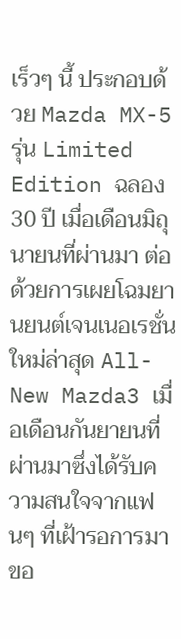เร็วๆ นี้ ประกอบด้วย Mazda MX-5 รุ่น Limited Edition ฉลอง 30 ปี เมื่อเดือนมิถุนายนที่ผ่านมา ต่อด้วยการเผยโฉมยานยนต์เจนเนอเรชั่นใหม่ล่าสุด All-New Mazda3 เมื่อเดือนกันยายนที่ผ่านมาซึ่งได้รับความสนใจจากแฟนๆ ที่เฝ้ารอการมาขอ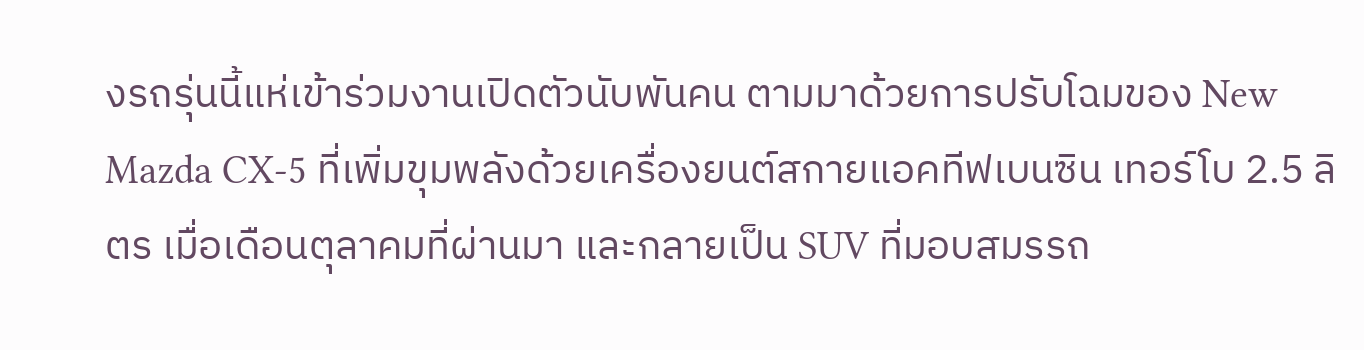งรถรุ่นนี้แห่เข้าร่วมงานเปิดตัวนับพันคน ตามมาด้วยการปรับโฉมของ New Mazda CX-5 ที่เพิ่มขุมพลังด้วยเครื่องยนต์สกายแอคทีฟเบนซิน เทอร์โบ 2.5 ลิตร เมื่อเดือนตุลาคมที่ผ่านมา และกลายเป็น SUV ที่มอบสมรรถ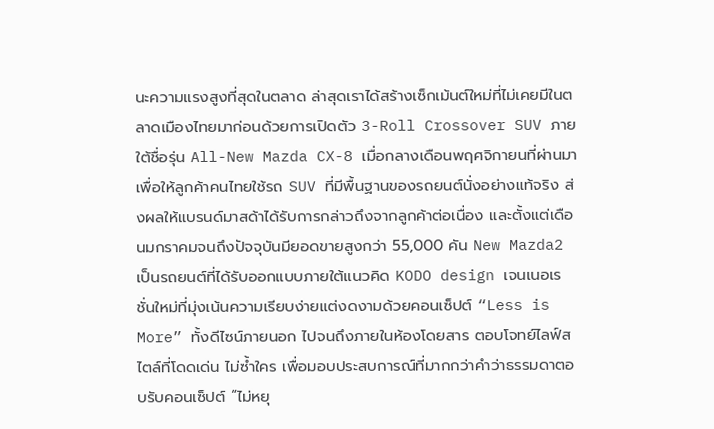นะความแรงสูงที่สุดในตลาด ล่าสุดเราได้สร้างเซ็กเม้นต์ใหม่ที่ไม่เคยมีในตลาดเมืองไทยมาก่อนด้วยการเปิดตัว 3-Roll Crossover SUV ภายใต้ชื่อรุ่น All-New Mazda CX-8 เมื่อกลางเดือนพฤศจิกายนที่ผ่านมา เพื่อให้ลูกค้าคนไทยใช้รถ SUV ที่มีพื้นฐานของรถยนต์นั่งอย่างแท้จริง ส่งผลให้แบรนด์มาสด้าได้รับการกล่าวถึงจากลูกค้าต่อเนื่อง และตั้งแต่เดือนมกราคมจนถึงปัจจุบันมียอดขายสูงกว่า 55,000 คัน New Mazda2 เป็นรถยนต์ที่ได้รับออกแบบภายใต้แนวคิด KODO design เจนเนอเรชั่นใหม่ที่มุ่งเน้นความเรียบง่ายแต่งดงามด้วยคอนเซ็ปต์ “Less is More” ทั้งดีไซน์ภายนอก ไปจนถึงภายในห้องโดยสาร ตอบโจทย์ไลฟ์สไตล์ที่โดดเด่น ไม่ซ้ำใคร เพื่อมอบประสบการณ์ที่มากกว่าคำว่าธรรมดาตอบรับคอนเซ็ปต์ “ไม่หยุ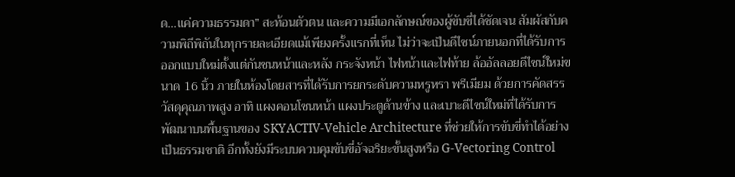ด...แค่ความธรรมดา” สะท้อนตัวตน และความมีเอกลักษณ์ของผู้ขับขี่ได้ชัดเจน สัมผัสกับความพิถีพิถันในทุกรายละเอียดแม้เพียงครั้งแรกที่เห็น ไม่ว่าจะเป็นดีไซน์ภายนอกที่ได้รับการออกแบบใหม่ตั้งแต่กันชนหน้าและหลัง กระจังหน้า ไฟหน้าและไฟท้าย ล้ออัลลอยดีไซน์ใหม่ขนาด 16 นิ้ว ภายในห้องโดยสารที่ได้รับการยกระดับความหรูหรา พรีเมียม ด้วยการคัดสรรวัสดุคุณภาพสูง อาทิ แผงคอนโซนหน้า แผงประตูด้านข้าง และเบาะดีไซน์ใหม่ที่ได้รับการพัฒนาบนพื้นฐานของ SKYACTIV-Vehicle Architecture ที่ช่วยให้การขับขี่ทำได้อย่างเป็นธรรมชาติ อีกทั้งยังมีระบบควบคุมขับขี่อัจฉริยะขั้นสูงหรือ G-Vectoring Control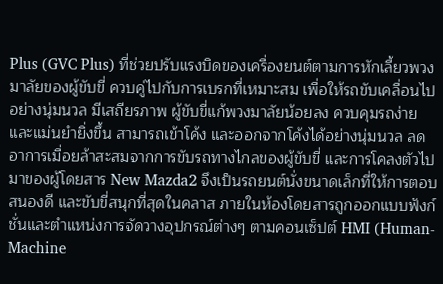Plus (GVC Plus) ที่ช่วยปรับแรงบิดของเครื่องยนต์ตามการหักเลี้ยวพวงมาลัยของผู้ขับขี่ ควบคู่ไปกับการเบรกที่เหมาะสม เพื่อให้รถขับเคลื่อนไปอย่างนุ่มนวล มีเสถียรภาพ ผู้ขับขี่แก้พวงมาลัยน้อยลง ควบคุมรถง่าย และแม่นยำยิ่งขึ้น สามารถเข้าโค้ง และออกจากโค้งได้อย่างนุ่มนวล ลดอาการเมื่อยล้าสะสมจากการขับรถทางไกลของผู้ขับขี่ และการโคลงตัวไปมาของผู้โดยสาร New Mazda2 จึงเป็นรถยนต์นั่งขนาดเล็กที่ให้การตอบสนองดี และขับขี่สนุกที่สุดในคลาส ภายในห้องโดยสารถูกออกแบบฟังก์ชั่นและตำแหน่งการจัดวางอุปกรณ์ต่างๆ ตามคอนเซ็ปต์ HMI (Human-Machine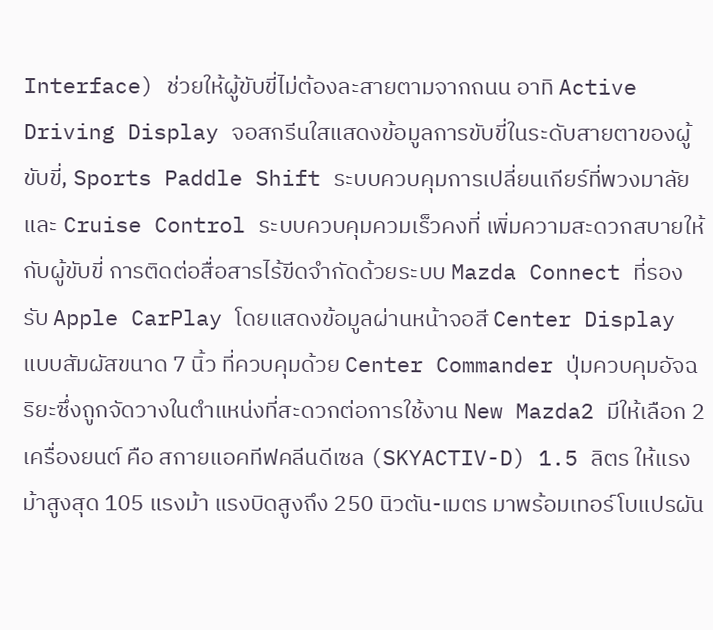Interface) ช่วยให้ผู้ขับขี่ไม่ต้องละสายตามจากถนน อาทิ Active Driving Display จอสกรีนใสแสดงข้อมูลการขับขี่ในระดับสายตาของผู้ขับขี่, Sports Paddle Shift ระบบควบคุมการเปลี่ยนเกียร์ที่พวงมาลัย และ Cruise Control ระบบควบคุมควมเร็วคงที่ เพิ่มความสะดวกสบายให้กับผู้ขับขี่ การติดต่อสื่อสารไร้ขีดจำกัดด้วยระบบ Mazda Connect ที่รองรับ Apple CarPlay โดยแสดงข้อมูลผ่านหน้าจอสี Center Display แบบสัมผัสขนาด 7 นิ้ว ที่ควบคุมด้วย Center Commander ปุ่มควบคุมอัจฉริยะซึ่งถูกจัดวางในตำแหน่งที่สะดวกต่อการใช้งาน New Mazda2 มีให้เลือก 2 เครื่องยนต์ คือ สกายแอคทีฟคลีนดีเซล (SKYACTIV-D) 1.5 ลิตร ให้แรงม้าสูงสุด 105 แรงม้า แรงบิดสูงถึง 250 นิวตัน-เมตร มาพร้อมเทอร์โบแปรผัน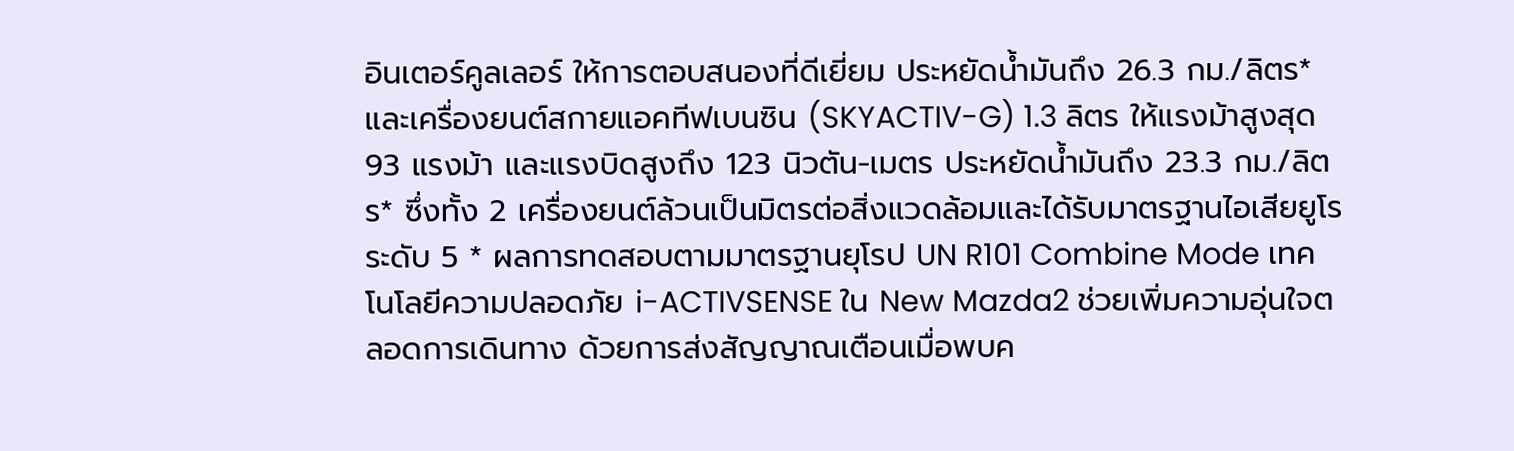อินเตอร์คูลเลอร์ ให้การตอบสนองที่ดีเยี่ยม ประหยัดน้ำมันถึง 26.3 กม./ลิตร* และเครื่องยนต์สกายแอคทีฟเบนซิน (SKYACTIV-G) 1.3 ลิตร ให้แรงม้าสูงสุด 93 แรงม้า และแรงบิดสูงถึง 123 นิวตัน-เมตร ประหยัดน้ำมันถึง 23.3 กม./ลิตร* ซึ่งทั้ง 2 เครื่องยนต์ล้วนเป็นมิตรต่อสิ่งแวดล้อมและได้รับมาตรฐานไอเสียยูโรระดับ 5 * ผลการทดสอบตามมาตรฐานยุโรป UN R101 Combine Mode เทคโนโลยีความปลอดภัย i-ACTIVSENSE ใน New Mazda2 ช่วยเพิ่มความอุ่นใจตลอดการเดินทาง ด้วยการส่งสัญญาณเตือนเมื่อพบค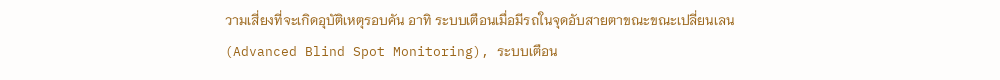วามเสี่ยงที่จะเกิดอุบัติเหตุรอบคัน อาทิ ระบบเตือนเมื่อมีรถในจุดอับสายตาขณะขณะเปลี่ยนเลน (Advanced Blind Spot Monitoring), ระบบเตือน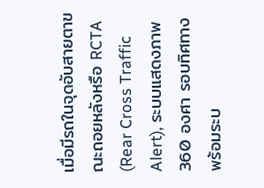เมื่อมีรถในจุดอับสายตาขณะถอยหลังหรือ RCTA (Rear Cross Traffic Alert), ระบบแสดงภาพ 360 องศา รอบทิศทาง พร้อมระบ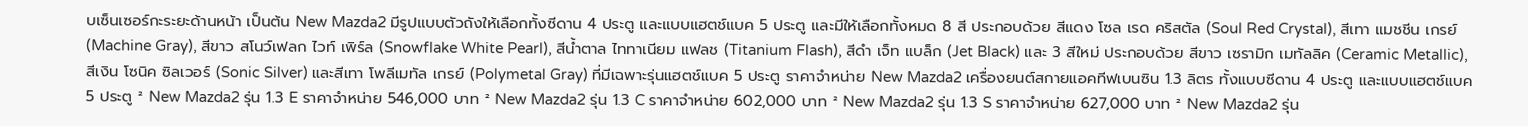บเซ็นเซอร์กะระยะด้านหน้า เป็นต้น New Mazda2 มีรูปแบบตัวถังให้เลือกทั้งซีดาน 4 ประตู และแบบแฮตช์แบค 5 ประตู และมีให้เลือกทั้งหมด 8 สี ประกอบด้วย สีแดง โซล เรด คริสตัล (Soul Red Crystal), สีเทา แมชชีน เกรย์ (Machine Gray), สีขาว สโนว์เฟลก ไวท์ เพิร์ล (Snowflake White Pearl), สีน้ำตาล ไททาเนียม แฟลช (Titanium Flash), สีดำ เจ็ท แบล็ก (Jet Black) และ 3 สีใหม่ ประกอบด้วย สีขาว เซรามิก เมทัลลิค (Ceramic Metallic), สีเงิน โซนิค ซิลเวอร์ (Sonic Silver) และสีเทา โพลีเมทัล เกรย์ (Polymetal Gray) ที่มีเฉพาะรุ่นแฮตช์แบค 5 ประตู ราคาจำหน่าย New Mazda2 เครื่องยนต์สกายแอคทีฟเบนซิน 1.3 ลิตร ทั้งแบบซีดาน 4 ประตู และแบบแฮตช์แบค 5 ประตู ² New Mazda2 รุ่น 1.3 E ราคาจำหน่าย 546,000 บาท ² New Mazda2 รุ่น 1.3 C ราคาจำหน่าย 602,000 บาท ² New Mazda2 รุ่น 1.3 S ราคาจำหน่าย 627,000 บาท ² New Mazda2 รุ่น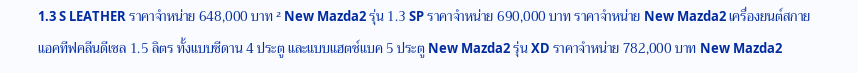1.3 S LEATHER ราคาจำหน่าย 648,000 บาท ² New Mazda2 รุ่น 1.3 SP ราคาจำหน่าย 690,000 บาท ราคาจำหน่าย New Mazda2 เครื่องยนต์สกายแอคทีฟคลีนดีเซล 1.5 ลิตร ทั้งแบบซีดาน 4 ประตู และแบบแฮตช์แบค 5 ประตู New Mazda2 รุ่น XD ราคาจำหน่าย 782,000 บาท New Mazda2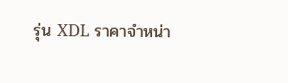รุ่น XDL ราคาจำหน่า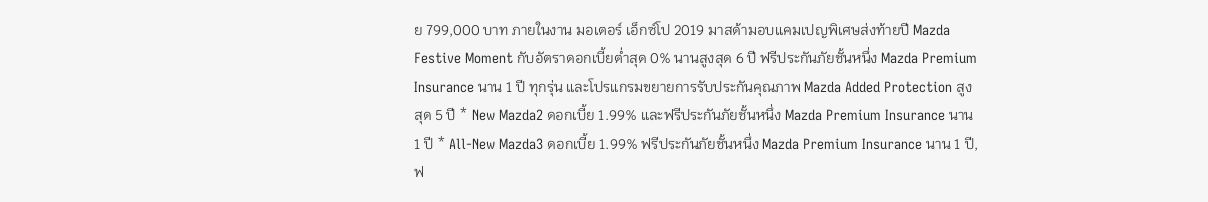ย 799,000 บาท ภายในงาน มอเตอร์ เอ็กซ์โป 2019 มาสด้ามอบแคมเปญพิเศษส่งท้ายปี Mazda Festive Moment กับอัตราดอกเบี้ยต่ำสุด 0% นานสูงสุด 6 ปี ฟรีประกันภัยชั้นหนึ่ง Mazda Premium Insurance นาน 1 ปี ทุกรุ่น และโปรแกรมขยายการรับประกันคุณภาพ Mazda Added Protection สูงสุด 5 ปี * New Mazda2 ดอกเบี้ย 1.99% และฟรีประกันภัยชั้นหนึ่ง Mazda Premium Insurance นาน 1 ปี * All-New Mazda3 ดอกเบี้ย 1.99% ฟรีประกันภัยชั้นหนึ่ง Mazda Premium Insurance นาน 1 ปี, ฟ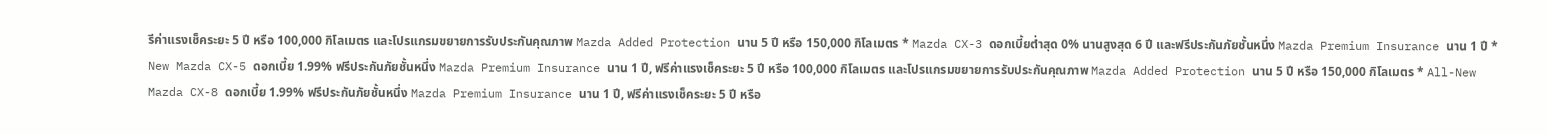รีค่าแรงเช็คระยะ 5 ปี หรือ 100,000 กิโลเมตร และโปรแกรมขยายการรับประกันคุณภาพ Mazda Added Protection นาน 5 ปี หรือ 150,000 กิโลเมตร * Mazda CX-3 ดอกเบี้ยต่ำสุด 0% นานสูงสุด 6 ปี และฟรีประกันภัยชั้นหนึ่ง Mazda Premium Insurance นาน 1 ปี * New Mazda CX-5 ดอกเบี้ย 1.99% ฟรีประกันภัยชั้นหนึ่ง Mazda Premium Insurance นาน 1 ปี, ฟรีค่าแรงเช็คระยะ 5 ปี หรือ 100,000 กิโลเมตร และโปรแกรมขยายการรับประกันคุณภาพ Mazda Added Protection นาน 5 ปี หรือ 150,000 กิโลเมตร * All-New Mazda CX-8 ดอกเบี้ย 1.99% ฟรีประกันภัยชั้นหนึ่ง Mazda Premium Insurance นาน 1 ปี, ฟรีค่าแรงเช็คระยะ 5 ปี หรือ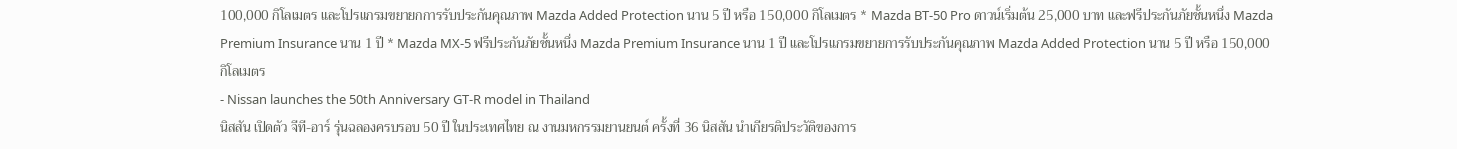100,000 กิโลเมตร และโปรแกรมขยายกการรับประกันคุณภาพ Mazda Added Protection นาน 5 ปี หรือ 150,000 กิโลเมตร * Mazda BT-50 Pro ดาวน์เริ่มต้น 25,000 บาท และฟรีประกันภัยชั้นหนึ่ง Mazda Premium Insurance นาน 1 ปี * Mazda MX-5 ฟรีประกันภัยชั้นหนึ่ง Mazda Premium Insurance นาน 1 ปี และโปรแกรมขยายการรับประกันคุณภาพ Mazda Added Protection นาน 5 ปี หรือ 150,000 กิโลเมตร
- Nissan launches the 50th Anniversary GT-R model in Thailand
นิสสัน เปิดตัว จีที-อาร์ รุ่นฉลองครบรอบ 50 ปี ในประเทศไทย ณ งานมหกรรมยานยนต์ ครั้งที่ 36 นิสสัน นำเกียรติประวัติของการ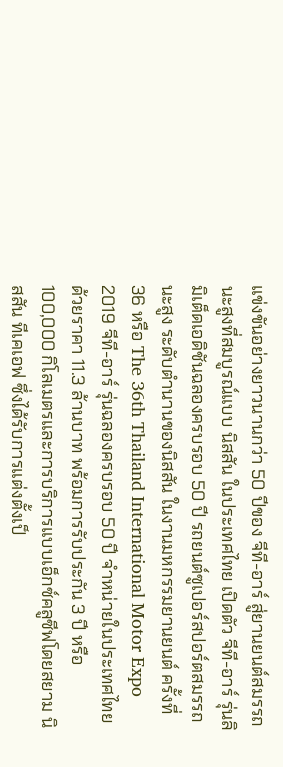แข่งขันอย่างยาวนานกว่า 50 ปีของ จีที-อาร์ สู่ยานยนต์สมรรถนะสูงที่สมบูรณ์แบบ นิสสัน ในประเทศไทย เปิดตัว จีที-อาร์ รุ่นลิมิเต็ดเอดิชันฉลองครบรอบ 50 ปี รถยนต์ซูเปอร์สปอร์ตสมรรถนะสูง ระดับตำนานของนิสสัน ในงานมหกรรมยานยนต์ ครั้งที่ 36 หรือ The 36th Thailand International Motor Expo 2019 จีที-อาร์ รุ่นฉลองครบรอบ 50 ปี จำหน่ายในประเทศไทยด้วยราคา 11.3 ล้านบาท พร้อมการรับประกัน 3 ปี หรือ 100,000 กิโลเมตรและการบริการแบบเอ็กซ์คลูซีฟโดยสยาม นิสสัน ทีเคเอฟ ซึ่งได้รับการแต่งตั้งเป็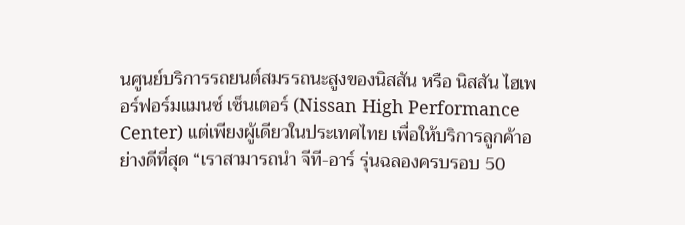นศูนย์บริการรถยนต์สมรรถนะสูงของนิสสัน หรือ นิสสัน ไฮเพอร์ฟอร์มแมนซ์ เซ็นเตอร์ (Nissan High Performance Center) แต่เพียงผู้เดียวในประเทศไทย เพื่อให้บริการลูกค้าอย่างดีที่สุด “เราสามารถนำ จีที-อาร์ รุ่นฉลองครบรอบ 50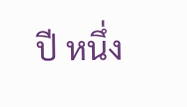ปี หนึ่ง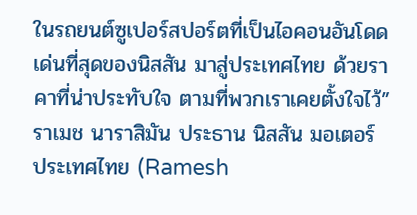ในรถยนต์ซูเปอร์สปอร์ตที่เป็นไอคอนอันโดดเด่นที่สุดของนิสสัน มาสู่ประเทศไทย ด้วยราคาที่น่าประทับใจ ตามที่พวกเราเคยตั้งใจไว้” ราเมช นาราสิมัน ประธาน นิสสัน มอเตอร์ ประเทศไทย (Ramesh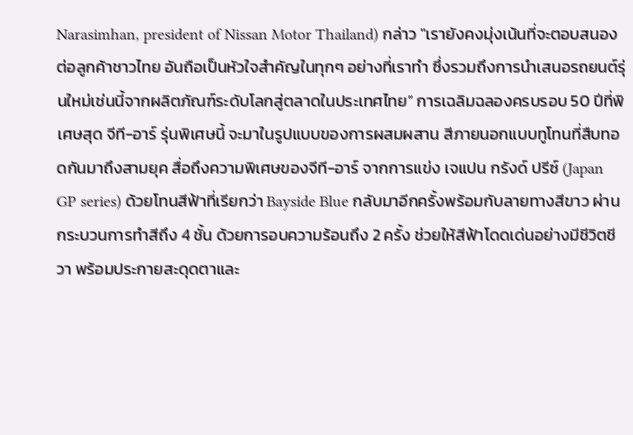Narasimhan, president of Nissan Motor Thailand) กล่าว "เรายังคงมุ่งเน้นที่จะตอบสนองต่อลูกค้าชาวไทย อันถือเป็นหัวใจสำคัญในทุกๆ อย่างที่เราทำ ซึ่งรวมถึงการนำเสนอรถยนต์รุ่นใหม่เช่นนี้จากผลิตภัณฑ์ระดับโลกสู่ตลาดในประเทศไทย” การเฉลิมฉลองครบรอบ 50 ปีที่พิเศษสุด จีที-อาร์ รุ่นพิเศษนี้ จะมาในรูปแบบของการผสมผสาน สีภายนอกแบบทูโทนที่สืบทอดกันมาถึงสามยุค สื่อถึงความพิเศษของจีที-อาร์ จากการแข่ง เจแปน กรังด์ ปรีซ์ (Japan GP series) ด้วยโทนสีฟ้าที่เรียกว่า Bayside Blue กลับมาอีกครั้งพร้อมกับลายทางสีขาว ผ่านกระบวนการทำสีถึง 4 ชั้น ด้วยการอบความร้อนถึง 2 ครั้ง ช่วยให้สีฟ้าโดดเด่นอย่างมีชีวิตชีวา พร้อมประกายสะดุดตาและ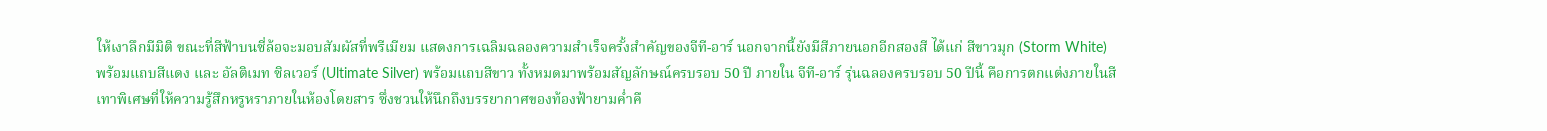ให้เงาลึกมีมิติ ขณะที่สีฟ้าบนซี่ล้อจะมอบสัมผัสที่พรีเมียม แสดงการเฉลิมฉลองความสำเร็จครั้งสำคัญของจีที-อาร์ นอกจากนี้ยังมีสีภายนอกอีกสองสี ได้แก่ สีขาวมุก (Storm White) พร้อมแถบสีแดง และ อัลติเมท ซิลเวอร์ (Ultimate Silver) พร้อมแถบสีขาว ทั้งหมดมาพร้อมสัญลักษณ์ครบรอบ 50 ปี ภายใน จีที-อาร์ รุ่นฉลองครบรอบ 50 ปีนี้ คือการตกแต่งภายในสีเทาพิเศษที่ให้ความรู้สึกหรูหราภายในห้องโดยสาร ซึ่งชวนให้นึกถึงบรรยากาศของท้องฟ้ายามค่ำคื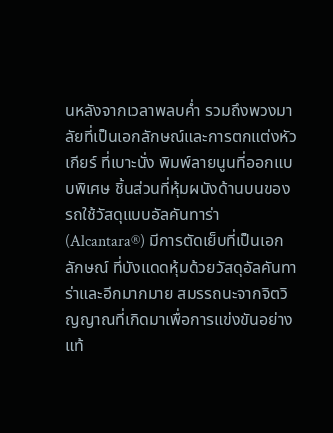นหลังจากเวลาพลบค่ำ รวมถึงพวงมาลัยที่เป็นเอกลักษณ์และการตกแต่งหัวเกียร์ ที่เบาะนั่ง พิมพ์ลายนูนที่ออกแบบพิเศษ ชิ้นส่วนที่หุ้มผนังด้านบนของรถใช้วัสดุแบบอัลคันทาร่า (Alcantara®) มีการตัดเย็บที่เป็นเอกลักษณ์ ที่บังแดดหุ้มด้วยวัสดุอัลคันทาร่าและอีกมากมาย สมรรถนะจากจิตวิญญาณที่เกิดมาเพื่อการแข่งขันอย่างแท้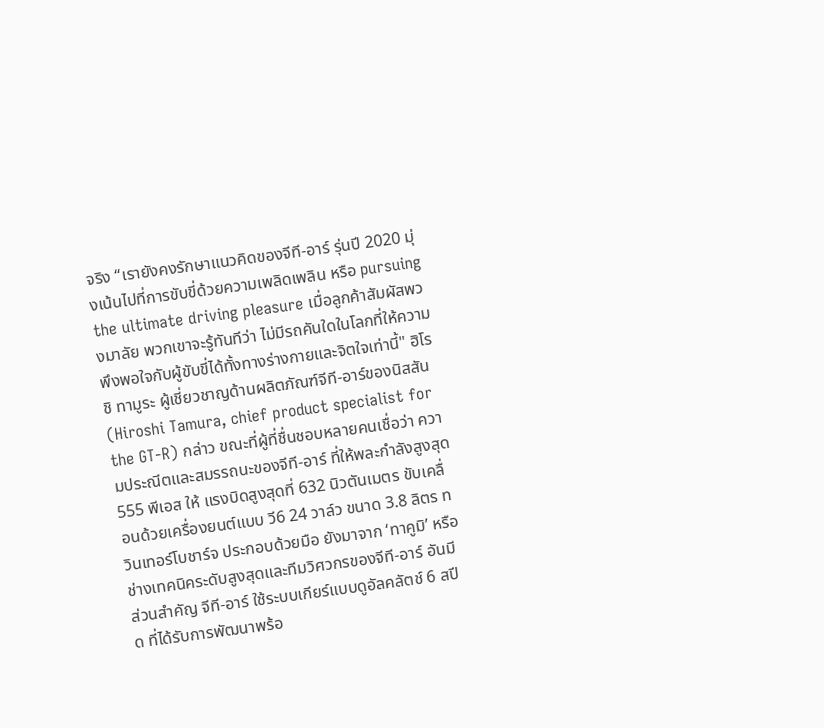จริง “เรายังคงรักษาแนวคิดของจีที-อาร์ รุ่นปี 2020 มุ่งเน้นไปที่การขับขี่ด้วยความเพลิดเพลิน หรือ pursuing the ultimate driving pleasure เมื่อลูกค้าสัมผัสพวงมาลัย พวกเขาจะรู้ทันทีว่า ไม่มีรถคันใดในโลกที่ให้ความพึงพอใจกับผู้ขับขี่ได้ทั้งทางร่างกายและจิตใจเท่านี้" ฮิโรชิ ทามูระ ผู้เชี่ยวชาญด้านผลิตภัณฑ์จีที-อาร์ของนิสสัน (Hiroshi Tamura, chief product specialist for the GT-R) กล่าว ขณะที่ผู้ที่ชื่นชอบหลายคนเชื่อว่า ความประณีตและสมรรถนะของจีที-อาร์ ที่ให้พละกำลังสูงสุด 555 พีเอส ให้ แรงบิดสูงสุดที่ 632 นิวตันเมตร ขับเคลื่อนด้วยเครื่องยนต์แบบ วี6 24 วาล์ว ขนาด 3.8 ลิตร ทวินเทอร์โบชาร์จ ประกอบด้วยมือ ยังมาจาก ‘ทาคูมิ’ หรือ ช่างเทคนิคระดับสูงสุดและทีมวิศวกรของจีที-อาร์ อันมีส่วนสำคัญ จีที-อาร์ ใช้ระบบเกียร์แบบดูอัลคลัตช์ 6 สปีด ที่ได้รับการพัฒนาพร้อ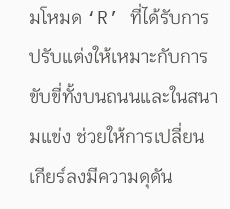มโหมด ‘R’ ที่ได้รับการปรับแต่งให้เหมาะกับการขับขี่ทั้งบนถนนและในสนามแข่ง ช่วยให้การเปลี่ยนเกียร์ลงมีความดุดัน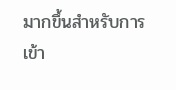มากขึ้นสำหรับการเข้า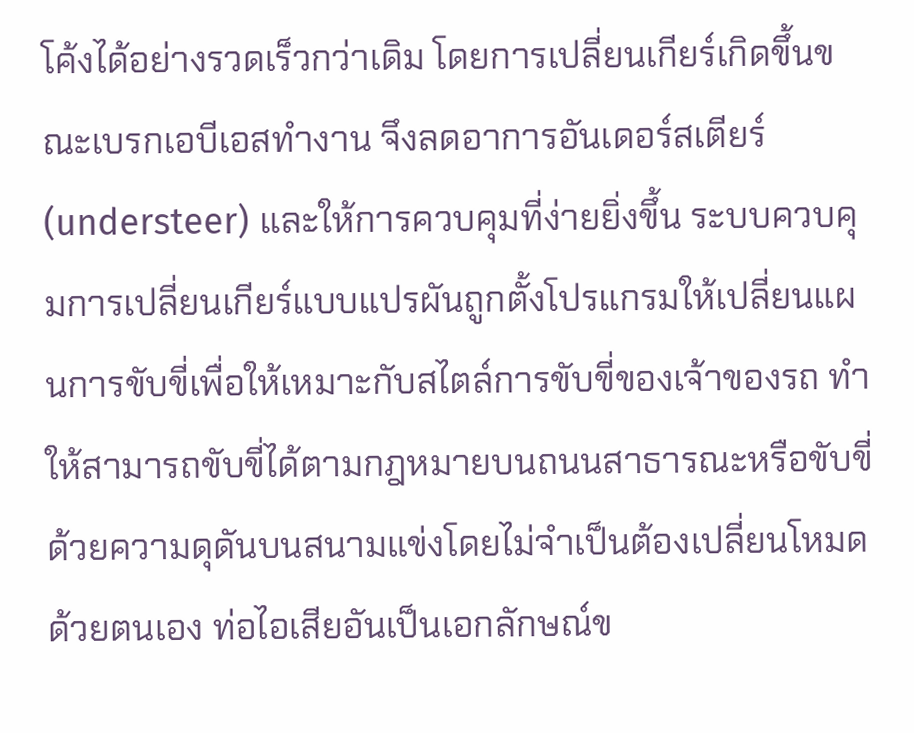โค้งได้อย่างรวดเร็วกว่าเดิม โดยการเปลี่ยนเกียร์เกิดขึ้นขณะเบรกเอบีเอสทำงาน จึงลดอาการอันเดอร์สเตียร์ (understeer) และให้การควบคุมที่ง่ายยิ่งขึ้น ระบบควบคุมการเปลี่ยนเกียร์แบบแปรผันถูกตั้งโปรแกรมให้เปลี่ยนแผนการขับขี่เพื่อให้เหมาะกับสไตล์การขับขี่ของเจ้าของรถ ทำให้สามารถขับขี่ได้ตามกฎหมายบนถนนสาธารณะหรือขับขี่ด้วยความดุดันบนสนามแข่งโดยไม่จำเป็นต้องเปลี่ยนโหมดด้วยตนเอง ท่อไอเสียอันเป็นเอกลักษณ์ข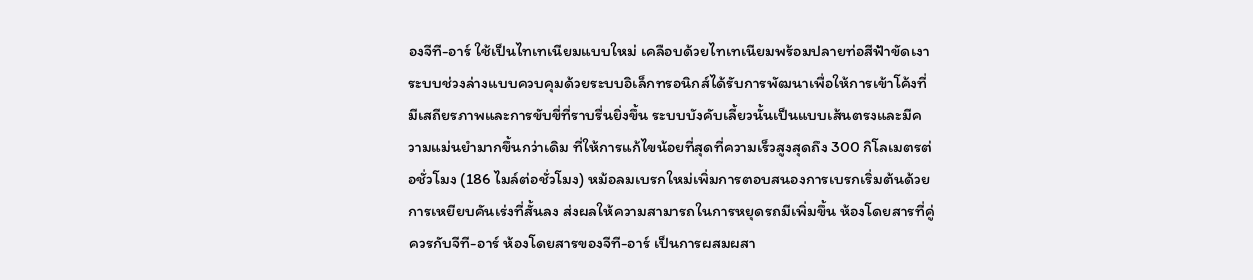องจีที-อาร์ ใช้เป็นไทเทเนียมแบบใหม่ เคลือบด้วยไทเทเนียมพร้อมปลายท่อสีฟ้าขัดเงา ระบบช่วงล่างแบบควบคุมด้วยระบบอิเล็กทรอนิกส์ได้รับการพัฒนาเพื่อให้การเข้าโค้งที่มีเสถียรภาพและการขับขี่ที่ราบรื่นยิ่งขึ้น ระบบบังคับเลี้ยวนั้นเป็นแบบเส้นตรงและมีความแม่นยำมากขึ้นกว่าเดิม ที่ให้การแก้ไขน้อยที่สุดที่ความเร็วสูงสุดถึง 300 กิโลเมตรต่อชั่วโมง (186 ไมล์ต่อชั่วโมง) หม้อลมเบรกใหม่เพิ่มการตอบสนองการเบรกเริ่มต้นด้วยการเหยียบคันเร่งที่สั้นลง ส่งผลให้ความสามารถในการหยุดรถมีเพิ่มขึ้น ห้องโดยสารที่คู่ควรกับจีที-อาร์ ห้องโดยสารของจีที-อาร์ เป็นการผสมผสา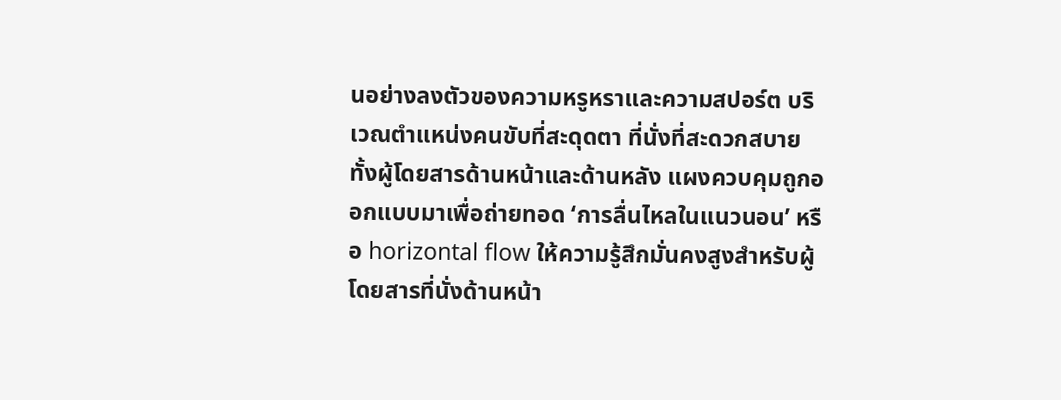นอย่างลงตัวของความหรูหราและความสปอร์ต บริเวณตำแหน่งคนขับที่สะดุดตา ที่นั่งที่สะดวกสบาย ทั้งผู้โดยสารด้านหน้าและด้านหลัง แผงควบคุมถูกออกแบบมาเพื่อถ่ายทอด ‘การลื่นไหลในแนวนอน’ หรือ horizontal flow ให้ความรู้สึกมั่นคงสูงสำหรับผู้โดยสารที่นั่งด้านหน้า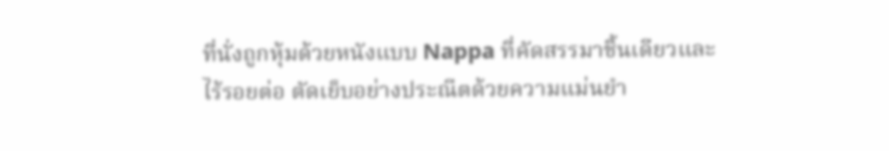ที่นั่งถูกหุ้มด้วยหนังแบบ Nappa ที่คัดสรรมาชิ้นเดียวและไร้รอยต่อ ตัดเย็บอย่างประณีตด้วยความแม่นยำ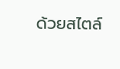ด้วยสไตล์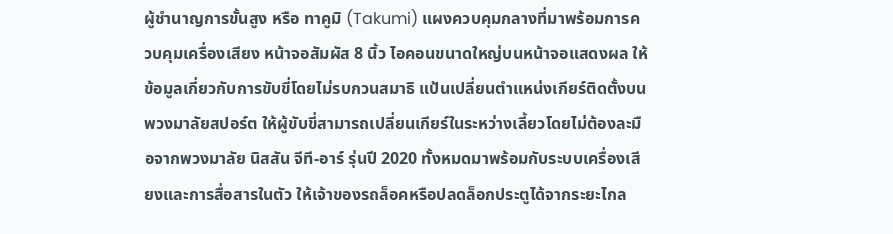ผู้ชำนาญการขั้นสูง หรือ ทาคูมิ (Takumi) แผงควบคุมกลางที่มาพร้อมการควบคุมเครื่องเสียง หน้าจอสัมผัส 8 นิ้ว ไอคอนขนาดใหญ่บนหน้าจอแสดงผล ให้ข้อมูลเกี่ยวกับการขับขี่โดยไม่รบกวนสมาธิ แป้นเปลี่ยนตำแหน่งเกียร์ติดตั้งบนพวงมาลัยสปอร์ต ให้ผู้ขับขี่สามารถเปลี่ยนเกียร์ในระหว่างเลี้ยวโดยไม่ต้องละมือจากพวงมาลัย นิสสัน จีที-อาร์ รุ่นปี 2020 ทั้งหมดมาพร้อมกับระบบเครื่องเสียงและการสื่อสารในตัว ให้เจ้าของรถล็อคหรือปลดล็อกประตูได้จากระยะไกล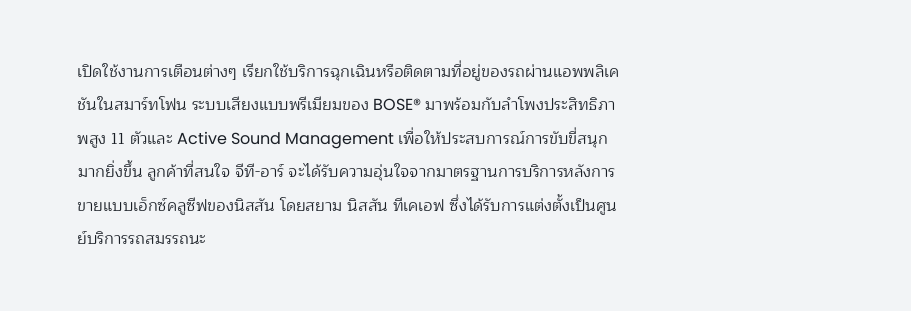เปิดใช้งานการเตือนต่างๆ เรียกใช้บริการฉุกเฉินหรือติดตามที่อยู่ของรถผ่านแอพพลิเคชันในสมาร์ทโฟน ระบบเสียงแบบพรีเมียมของ BOSE® มาพร้อมกับลำโพงประสิทธิภาพสูง 11 ตัวและ Active Sound Management เพื่อให้ประสบการณ์การขับขี่สนุกมากยิ่งขึ้น ลูกค้าที่สนใจ จีที-อาร์ จะได้รับความอุ่นใจจากมาตรฐานการบริการหลังการขายแบบเอ็กซ์คลูซีฟของนิสสัน โดยสยาม นิสสัน ทีเคเอฟ ซึ่งได้รับการแต่งตั้งเป็นศูนย์บริการรถสมรรถนะ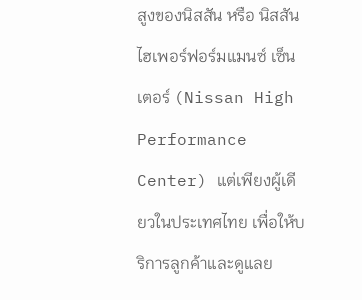สูงของนิสสัน หรือ นิสสัน ไฮเพอร์ฟอร์มแมนซ์ เซ็นเตอร์ (Nissan High Performance Center) แต่เพียงผู้เดียวในประเทศไทย เพื่อให้บริการลูกค้าและดูแลย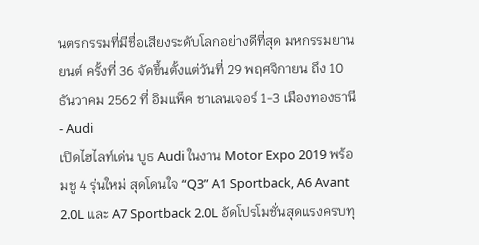นตรกรรมที่มีชื่อเสียงระดับโลกอย่างดีที่สุด มหกรรมยานยนต์ ครั้งที่ 36 จัดขึ้นตั้งแต่วันที่ 29 พฤศจิกายน ถึง 10 ธันวาคม 2562 ที่ อิมแพ็ค ชาเลนเจอร์ 1-3 เมืองทองธานี
- Audi
เปิดไฮไลท์เด่น บูธ Audi ในงาน Motor Expo 2019 พร้อมชู 4 รุ่นใหม่ สุดโดนใจ “Q3” A1 Sportback, A6 Avant 2.0L และ A7 Sportback 2.0L อัดโปรโมชั่นสุดแรงครบทุ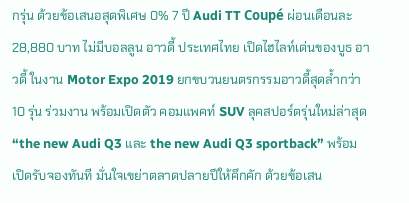กรุ่น ด้วยข้อเสนอสุดพิเศษ 0% 7 ปี Audi TT Coupé ผ่อนเดือนละ 28,880 บาท ไม่มีบอลลูน อาวดี้ ประเทศไทย เปิดไฮไลท์เด่นของบูธ อาวดี้ ในงาน Motor Expo 2019 ยกขบวนยนตรกรรมอาวดี้สุดล้ำกว่า 10 รุ่น ร่วมงาน พร้อมเปิดตัว คอมแพคท์ SUV ลุคสปอร์ตรุ่นใหม่ล่าสุด “the new Audi Q3 และ the new Audi Q3 sportback” พร้อมเปิดรับจองทันที มั่นใจเขย่าตลาดปลายปีให้คึกคัก ด้วยข้อเสน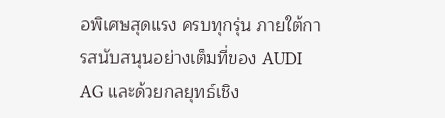อพิเศษสุดแรง ครบทุกรุ่น ภายใต้การสนับสนุนอย่างเต็มที่ของ AUDI AG และด้วยกลยุทธ์เชิง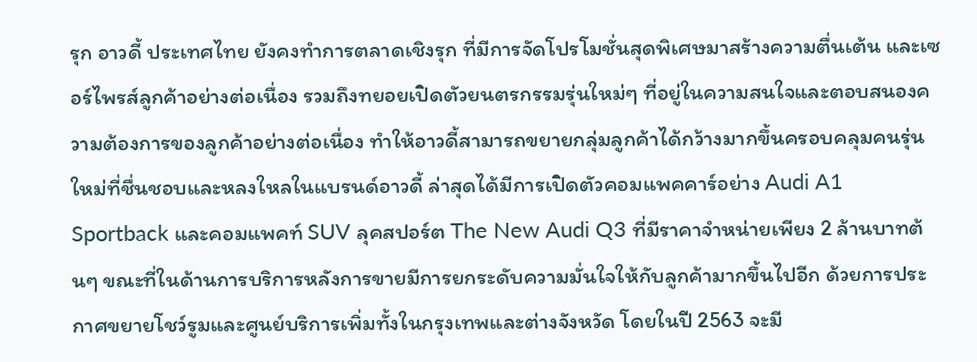รุก อาวดี้ ประเทศไทย ยังคงทำการตลาดเชิงรุก ที่มีการจัดโปรโมชั่นสุดพิเศษมาสร้างความตื่นเต้น และเซอร์ไพรส์ลูกค้าอย่างต่อเนื่อง รวมถึงทยอยเปิดตัวยนตรกรรมรุ่นใหม่ๆ ที่อยู่ในความสนใจและตอบสนองความต้องการของลูกค้าอย่างต่อเนื่อง ทำให้อาวดี้สามารถขยายกลุ่มลูกค้าได้กว้างมากขึ้นครอบคลุมคนรุ่นใหม่ที่ชื่นชอบและหลงใหลในแบรนด์อาวดี้ ล่าสุดได้มีการเปิดตัวคอมแพคคาร์อย่าง Audi A1 Sportback และคอมแพคท์ SUV ลุคสปอร์ต The New Audi Q3 ที่มีราคาจำหน่ายเพียง 2 ล้านบาทต้นๆ ขณะที่ในด้านการบริการหลังการขายมีการยกระดับความมั่นใจให้กับลูกค้ามากขึ้นไปอีก ด้วยการประกาศขยายโชว์รูมและศูนย์บริการเพิ่มทั้งในกรุงเทพและต่างจังหวัด โดยในปี 2563 จะมี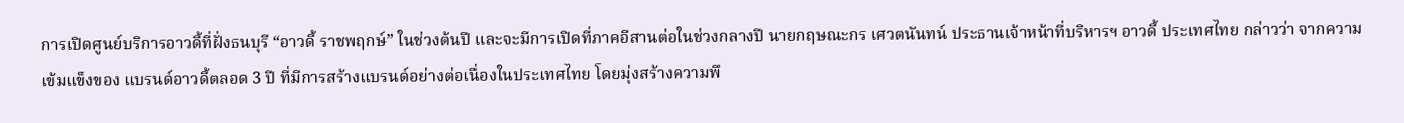การเปิดศูนย์บริการอาวดี้ที่ฝั่งธนบุรี “อาวดี้ ราชพฤกษ์” ในช่วงต้นปี และจะมีการเปิดที่ภาคอีสานต่อในช่วงกลางปี นายกฤษณะกร เศวตนันทน์ ประธานเจ้าหน้าที่บริหารฯ อาวดี้ ประเทศไทย กล่าวว่า จากความเข้มแข็งของ แบรนด์อาวดี้ตลอด 3 ปี ที่มีการสร้างแบรนด์อย่างต่อเนื่องในประเทศไทย โดยมุ่งสร้างความพึ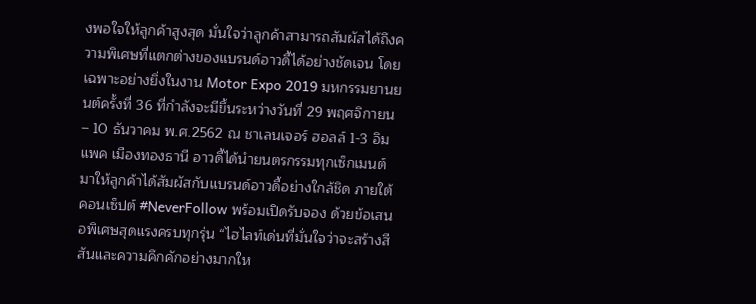งพอใจให้ลูกค้าสูงสุด มั่นใจว่าลูกค้าสามารถสัมผัสได้ถึงความพิเศษที่แตกต่างของแบรนด์อาวดี้ได้อย่างชัดเจน โดยเฉพาะอย่างยิ่งในงาน Motor Expo 2019 มหกรรมยานยนต์ครั้งที่ 36 ที่กำลังจะมีขึ้นระหว่างวันที่ 29 พฤศจิกายน – 10 ธันวาคม พ.ศ.2562 ณ ชาเลนเจอร์ ฮอลล์ 1-3 อิมแพค เมืองทองธานี อาวดี้ได้นำยนตรกรรมทุกเซ็กเมนต์มาให้ลูกค้าได้สัมผัสกับแบรนด์อาวดี้อย่างใกล้ชิด ภายใต้คอนเซ็ปต์ #NeverFollow พร้อมเปิดรับจอง ด้วยข้อเสนอพิเศษสุดแรงครบทุกรุ่น “ไฮไลท์เด่นที่มั่นใจว่าจะสร้างสีสันและความคึกคักอย่างมากให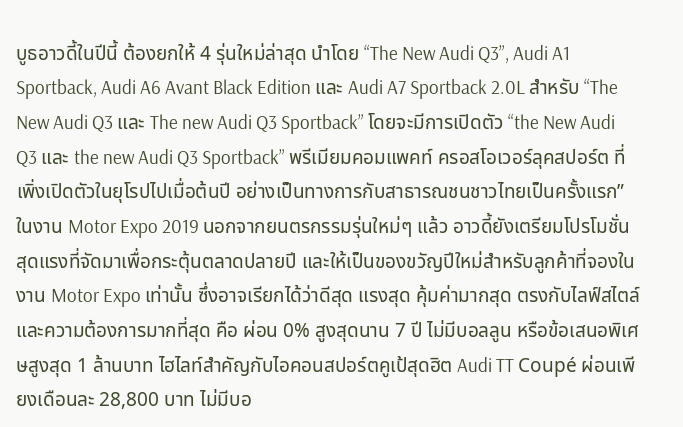บูธอาวดี้ในปีนี้ ต้องยกให้ 4 รุ่นใหม่ล่าสุด นำโดย “The New Audi Q3”, Audi A1 Sportback, Audi A6 Avant Black Edition และ Audi A7 Sportback 2.0L สำหรับ “The New Audi Q3 และ The new Audi Q3 Sportback” โดยจะมีการเปิดตัว “the New Audi Q3 และ the new Audi Q3 Sportback” พรีเมียมคอมแพคท์ ครอสโอเวอร์ลุคสปอร์ต ที่เพิ่งเปิดตัวในยุโรปไปเมื่อต้นปี อย่างเป็นทางการกับสาธารณชนชาวไทยเป็นครั้งแรก” ในงาน Motor Expo 2019 นอกจากยนตรกรรมรุ่นใหม่ๆ แล้ว อาวดี้ยังเตรียมโปรโมชั่นสุดแรงที่จัดมาเพื่อกระตุ้นตลาดปลายปี และให้เป็นของขวัญปีใหม่สำหรับลูกค้าที่จองในงาน Motor Expo เท่านั้น ซึ่งอาจเรียกได้ว่าดีสุด แรงสุด คุ้มค่ามากสุด ตรงกับไลฟ์สไตล์ และความต้องการมากที่สุด คือ ผ่อน 0% สูงสุดนาน 7 ปี ไม่มีบอลลูน หรือข้อเสนอพิเศษสูงสุด 1 ล้านบาท ไฮไลท์สำคัญกับไอคอนสปอร์ตคูเป้สุดฮิต Audi TT Coupé ผ่อนเพียงเดือนละ 28,800 บาท ไม่มีบอ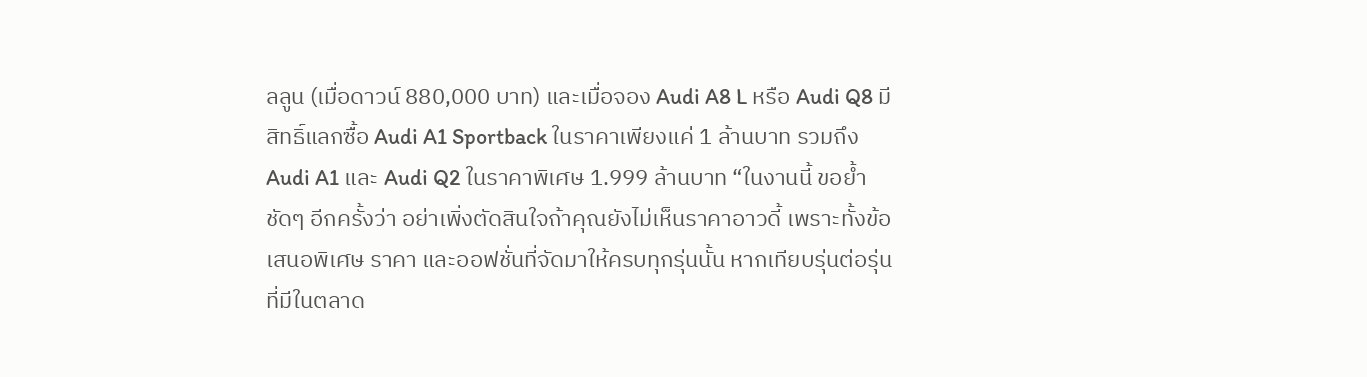ลลูน (เมื่อดาวน์ 880,000 บาท) และเมื่อจอง Audi A8 L หรือ Audi Q8 มีสิทธิ์แลกซื้อ Audi A1 Sportback ในราคาเพียงแค่ 1 ล้านบาท รวมถึง Audi A1 และ Audi Q2 ในราคาพิเศษ 1.999 ล้านบาท “ในงานนี้ ขอย้ำชัดๆ อีกครั้งว่า อย่าเพิ่งตัดสินใจถ้าคุณยังไม่เห็นราคาอาวดี้ เพราะทั้งข้อเสนอพิเศษ ราคา และออฟชั่นที่จัดมาให้ครบทุกรุ่นนั้น หากเทียบรุ่นต่อรุ่นที่มีในตลาด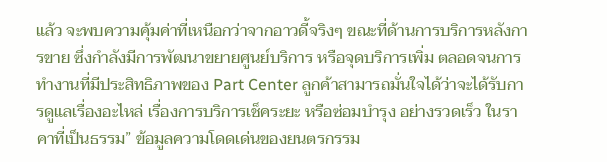แล้ว จะพบความคุ้มค่าที่เหนือกว่าจากอาวดี้จริงๆ ขณะที่ด้านการบริการหลังการขาย ซึ่งกำลังมีการพัฒนาขยายศูนย์บริการ หรือจุดบริการเพิ่ม ตลอดจนการทำงานที่มีประสิทธิภาพของ Part Center ลูกค้าสามารถมั่นใจได้ว่าจะได้รับการดูแลเรื่องอะไหล่ เรื่องการบริการเช็คระยะ หรือซ่อมบำรุง อย่างรวดเร็ว ในราคาที่เป็นธรรม” ข้อมูลความโดดเด่นของยนตรกรรม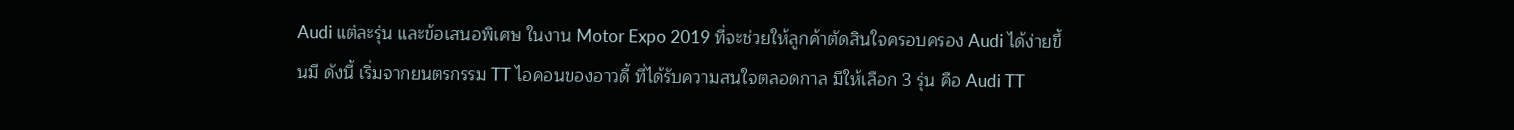Audi แต่ละรุ่น และข้อเสนอพิเศษ ในงาน Motor Expo 2019 ที่จะช่วยให้ลูกค้าตัดสินใจครอบครอง Audi ได้ง่ายขึ้นมี ดังนี้ เริ่มจากยนตรกรรม TT ไอคอนของอาวดี้ ที่ได้รับความสนใจตลอดกาล มีให้เลือก 3 รุ่น คือ Audi TT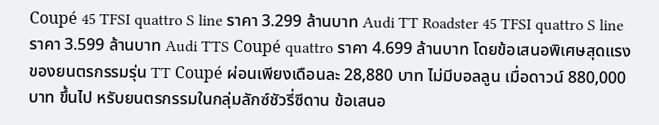Coupé 45 TFSI quattro S line ราคา 3.299 ล้านบาท Audi TT Roadster 45 TFSI quattro S line ราคา 3.599 ล้านบาท Audi TTS Coupé quattro ราคา 4.699 ล้านบาท โดยข้อเสนอพิเศษสุดแรงของยนตรกรรมรุ่น TT Coupé ผ่อนเพียงเดือนละ 28,880 บาท ไม่มีบอลลูน เมื่อดาวน์ 880,000 บาท ขึ้นไป หรับยนตรกรรมในกลุ่มลักซ์ชัวรี่ซีดาน ข้อเสนอ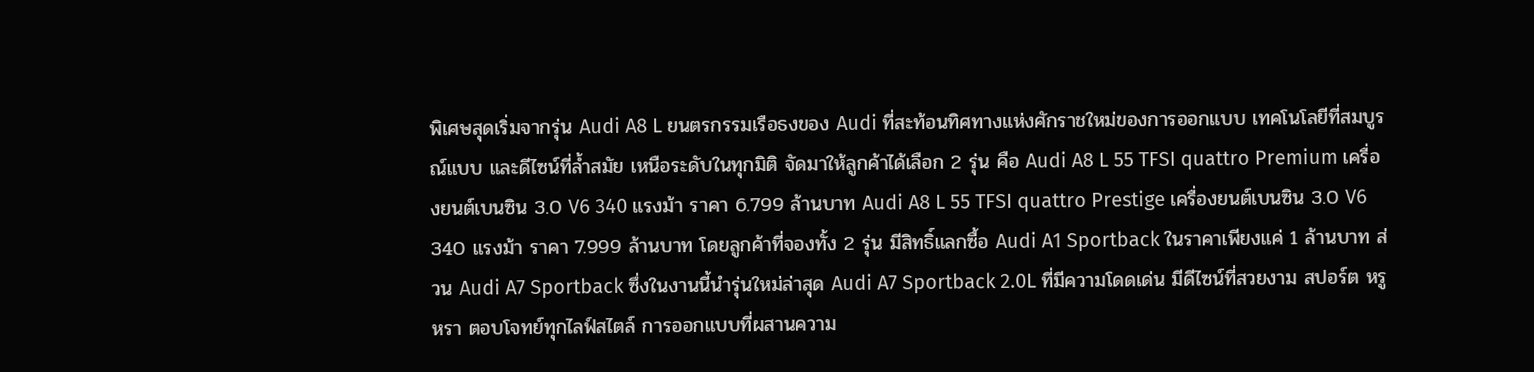พิเศษสุดเริ่มจากรุ่น Audi A8 L ยนตรกรรมเรือธงของ Audi ที่สะท้อนทิศทางแห่งศักราชใหม่ของการออกแบบ เทคโนโลยีที่สมบูรณ์แบบ และดีไซน์ที่ล้ำสมัย เหนือระดับในทุกมิติ จัดมาให้ลูกค้าได้เลือก 2 รุ่น คือ Audi A8 L 55 TFSI quattro Premium เครื่องยนต์เบนซิน 3.0 V6 340 แรงม้า ราคา 6.799 ล้านบาท Audi A8 L 55 TFSI quattro Prestige เครื่องยนต์เบนซิน 3.0 V6 340 แรงม้า ราคา 7.999 ล้านบาท โดยลูกค้าที่จองทั้ง 2 รุ่น มีสิทธิ์แลกซื้อ Audi A1 Sportback ในราคาเพียงแค่ 1 ล้านบาท ส่วน Audi A7 Sportback ซึ่งในงานนี้นำรุ่นใหม่ล่าสุด Audi A7 Sportback 2.0L ที่มีความโดดเด่น มีดีไซน์ที่สวยงาม สปอร์ต หรูหรา ตอบโจทย์ทุกไลฟ์สไตล์ การออกแบบที่ผสานความ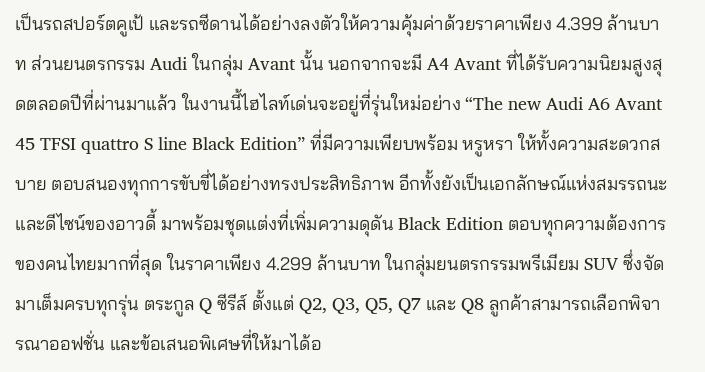เป็นรถสปอร์ตคูเป้ และรถซีดานได้อย่างลงตัวให้ความคุ้มค่าด้วยราคาเพียง 4.399 ล้านบาท ส่วนยนตรกรรม Audi ในกลุ่ม Avant นั้น นอกจากจะมี A4 Avant ที่ได้รับความนิยมสูงสุดตลอดปีที่ผ่านมาแล้ว ในงานนี้ไฮไลท์เด่นจะอยู่ที่รุ่นใหม่อย่าง “The new Audi A6 Avant 45 TFSI quattro S line Black Edition” ที่มีความเพียบพร้อม หรูหรา ให้ทั้งความสะดวกสบาย ตอบสนองทุกการขับขี่ได้อย่างทรงประสิทธิภาพ อีกทั้งยังเป็นเอกลักษณ์แห่งสมรรถนะและดีไซน์ของอาวดี้ มาพร้อมชุดแต่งที่เพิ่มความดุดัน Black Edition ตอบทุกความต้องการของคนไทยมากที่สุด ในราคาเพียง 4.299 ล้านบาท ในกลุ่มยนตรกรรมพรีเมียม SUV ซึ่งจัดมาเต็มครบทุกรุ่น ตระกูล Q ซีรีส์ ตั้งแต่ Q2, Q3, Q5, Q7 และ Q8 ลูกค้าสามารถเลือกพิจารณาออฟชั่น และข้อเสนอพิเศษที่ให้มาได้อ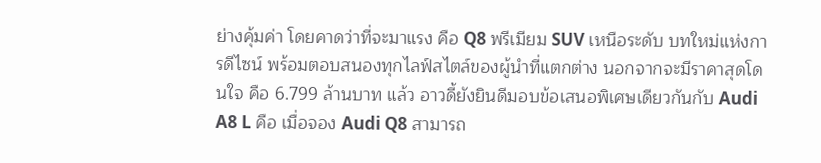ย่างคุ้มค่า โดยคาดว่าที่จะมาแรง คือ Q8 พรีเมียม SUV เหนือระดับ บทใหม่แห่งการดีไซน์ พร้อมตอบสนองทุกไลฟ์สไตล์ของผู้นำที่แตกต่าง นอกจากจะมีราคาสุดโดนใจ คือ 6.799 ล้านบาท แล้ว อาวดี้ยังยินดีมอบข้อเสนอพิเศษเดียวกันกับ Audi A8 L คือ เมื่อจอง Audi Q8 สามารถ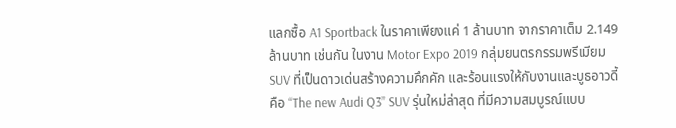แลกซื้อ A1 Sportback ในราคาเพียงแค่ 1 ล้านบาท จากราคาเต็ม 2.149 ล้านบาท เช่นกัน ในงาน Motor Expo 2019 กลุ่มยนตรกรรมพรีเมียม SUV ที่เป็นดาวเด่นสร้างความคึกคัก และร้อนแรงให้กับงานและบูธอาวดี้ คือ “The new Audi Q3” SUV รุ่นใหม่ล่าสุด ที่มีความสมบูรณ์แบบ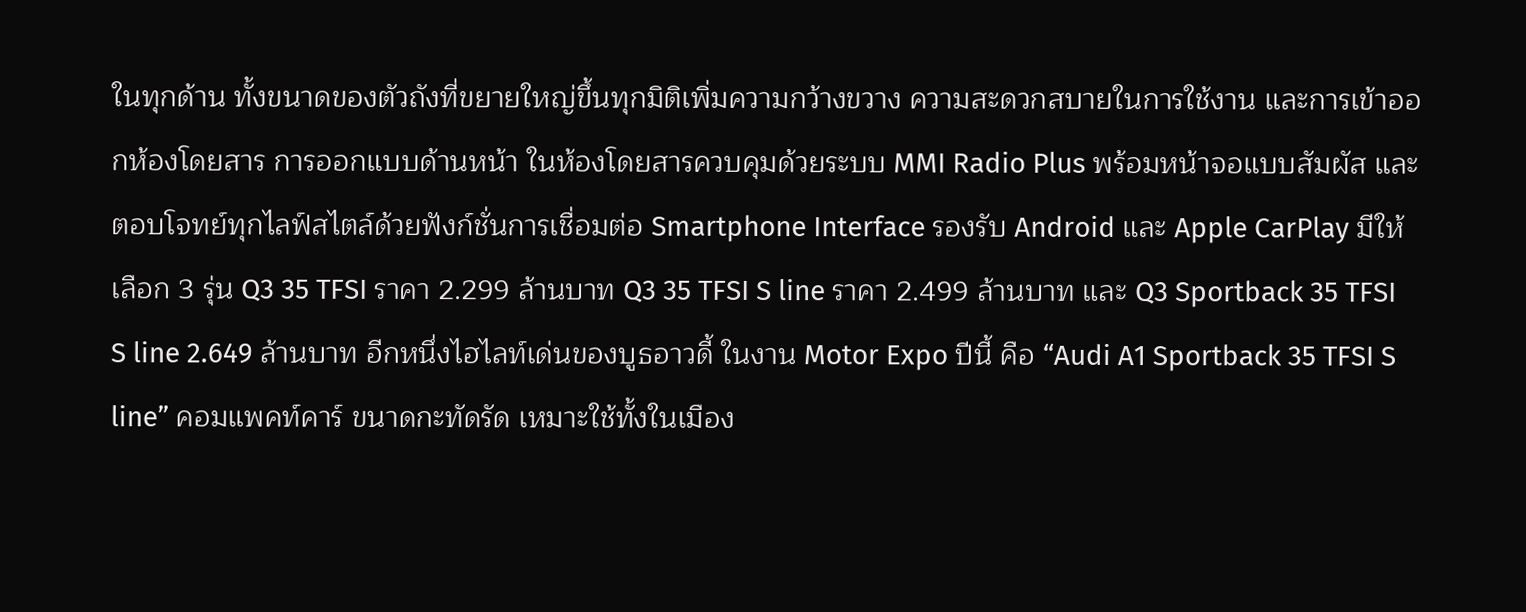ในทุกด้าน ทั้งขนาดของตัวถังที่ขยายใหญ่ขึ้นทุกมิติเพิ่มความกว้างขวาง ความสะดวกสบายในการใช้งาน และการเข้าออกห้องโดยสาร การออกแบบด้านหน้า ในห้องโดยสารควบคุมด้วยระบบ MMI Radio Plus พร้อมหน้าจอแบบสัมผัส และตอบโจทย์ทุกไลฟ์สไตล์ด้วยฟังก์ชั่นการเชื่อมต่อ Smartphone Interface รองรับ Android และ Apple CarPlay มีให้เลือก 3 รุ่น Q3 35 TFSI ราคา 2.299 ล้านบาท Q3 35 TFSI S line ราคา 2.499 ล้านบาท และ Q3 Sportback 35 TFSI S line 2.649 ล้านบาท อีกหนึ่งไฮไลท์เด่นของบูธอาวดี้ ในงาน Motor Expo ปีนี้ คือ “Audi A1 Sportback 35 TFSI S line” คอมแพคท์คาร์ ขนาดกะทัดรัด เหมาะใช้ทั้งในเมือง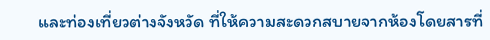และท่องเที่ยวต่างจังหวัด ที่ให้ความสะดวกสบายจากห้องโดยสารที่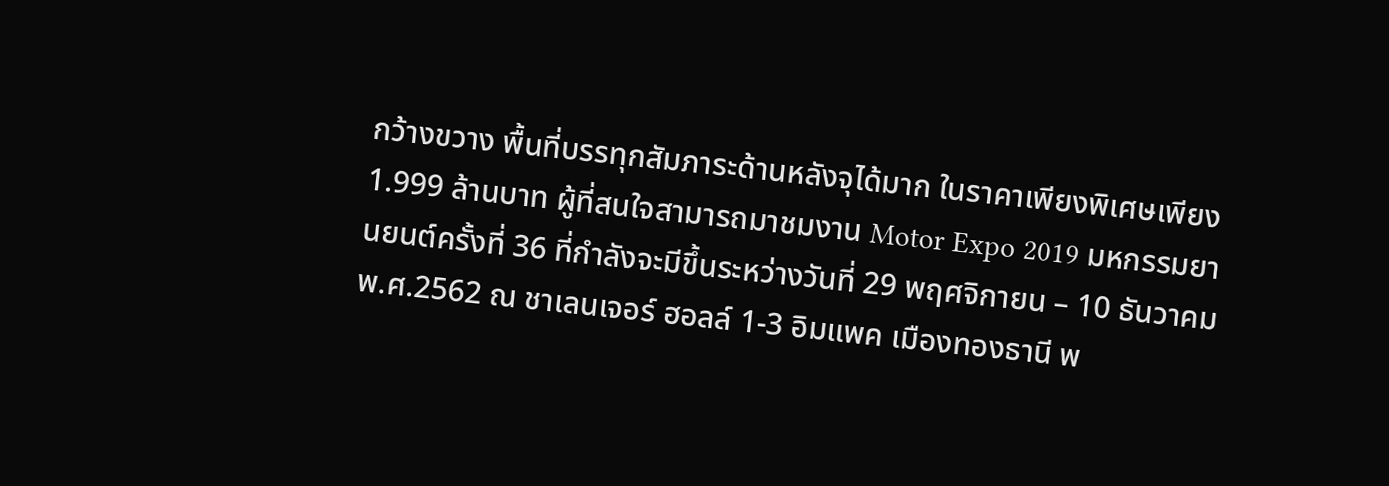กว้างขวาง พื้นที่บรรทุกสัมภาระด้านหลังจุได้มาก ในราคาเพียงพิเศษเพียง 1.999 ล้านบาท ผู้ที่สนใจสามารถมาชมงาน Motor Expo 2019 มหกรรมยานยนต์ครั้งที่ 36 ที่กำลังจะมีขึ้นระหว่างวันที่ 29 พฤศจิกายน – 10 ธันวาคม พ.ศ.2562 ณ ชาเลนเจอร์ ฮอลล์ 1-3 อิมแพค เมืองทองธานี พ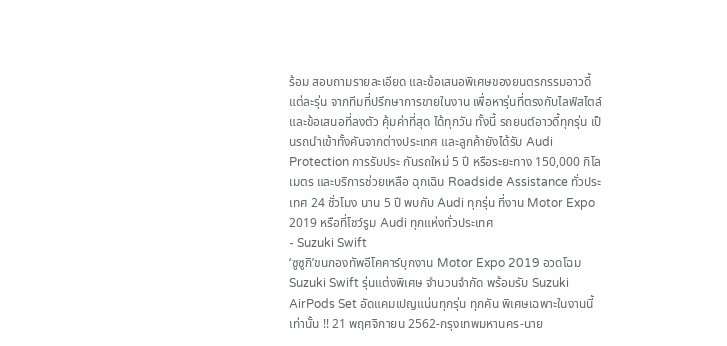ร้อม สอบถามรายละเอียด และข้อเสนอพิเศษของยนตรกรรมอาวดี้แต่ละรุ่น จากทีมที่ปรึกษาการขายในงาน เพื่อหารุ่นที่ตรงกับไลฟ์สไตล์ และข้อเสนอที่ลงตัว คุ้มค่าที่สุด ได้ทุกวัน ทั้งนี้ รถยนต์อาวดี้ทุกรุ่น เป็นรถนำเข้าทั้งคันจากต่างประเทศ และลูกค้ายังได้รับ Audi Protection การรับประ กันรถใหม่ 5 ปี หรือระยะทาง 150,000 กิโลเมตร และบริการช่วยเหลือ ฉุกเฉิน Roadside Assistance ทั่วประเทศ 24 ชั่วโมง นาน 5 ปี พบกับ Audi ทุกรุ่น ที่งาน Motor Expo 2019 หรือที่โชว์รูม Audi ทุกแห่งทั่วประเทศ
- Suzuki Swift
‘ซูซูกิ’ขนกองทัพอีโคคาร์บุกงาน Motor Expo 2019 อวดโฉม Suzuki Swift รุ่นแต่งพิเศษ จำนวนจำกัด พร้อมรับ Suzuki AirPods Set อัดแคมเปญแน่นทุกรุ่น ทุกคัน พิเศษเฉพาะในงานนี้เท่านั้น !! 21 พฤศจิกายน 2562-กรุงเทพมหานคร-นาย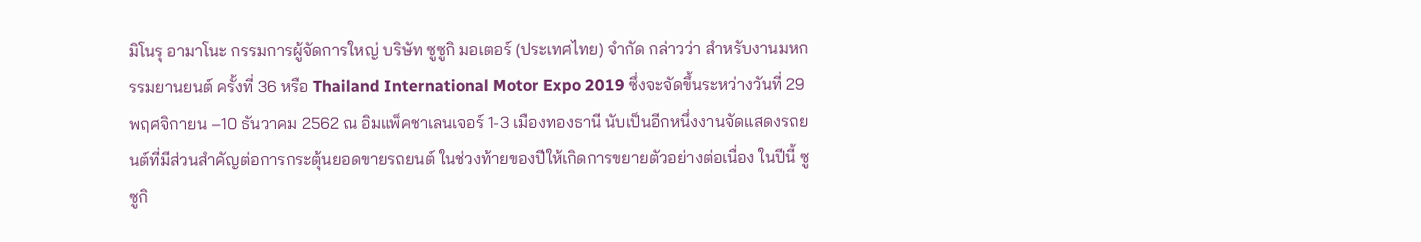มิโนรุ อามาโนะ กรรมการผู้จัดการใหญ่ บริษัท ซูซูกิ มอเตอร์ (ประเทศไทย) จำกัด กล่าวว่า สำหรับงานมหกรรมยานยนต์ ครั้งที่ 36 หรือ Thailand International Motor Expo 2019 ซึ่งจะจัดขึ้นระหว่างวันที่ 29 พฤศจิกายน –10 ธันวาคม 2562 ณ อิมแพ็คชาเลนเจอร์ 1-3 เมืองทองธานี นับเป็นอีกหนึ่งงานจัดแสดงรถยนต์ที่มีส่วนสำคัญต่อการกระตุ้นยอดขายรถยนต์ ในช่วงท้ายของปีให้เกิดการขยายตัวอย่างต่อเนื่อง ในปีนี้ ซูซูกิ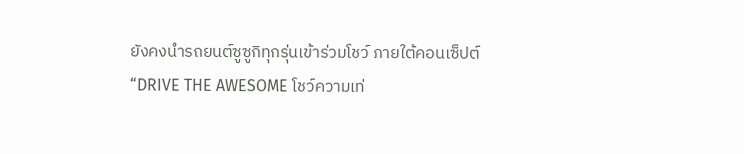ยังคงนำรถยนต์ซูซูกิทุกรุ่นเข้าร่วมโชว์ ภายใต้คอนเซ็ปต์ “DRIVE THE AWESOME โชว์ความเท่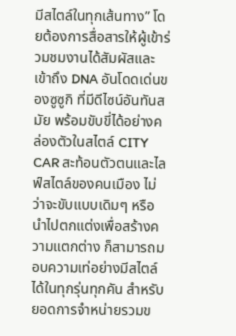มีสไตล์ในทุกเส้นทาง” โดยต้องการสื่อสารให้ผู้เข้าร่วมชมงานได้สัมผัสและเข้าถึง DNA อันโดดเด่นของซูซูกิ ที่มีดีไซน์อันทันสมัย พร้อมขับขี่ได้อย่างคล่องตัวในสไตล์ CITY CAR สะท้อนตัวตนและไลฟ์สไตล์ของคนเมือง ไม่ว่าจะขับแบบเดิมๆ หรือนำไปตกแต่งเพื่อสร้างความแตกต่าง ก็สามารถมอบความเท่อย่างมีสไตล์ได้ในทุกรุ่นทุกคัน สำหรับยอดการจำหน่ายรวมข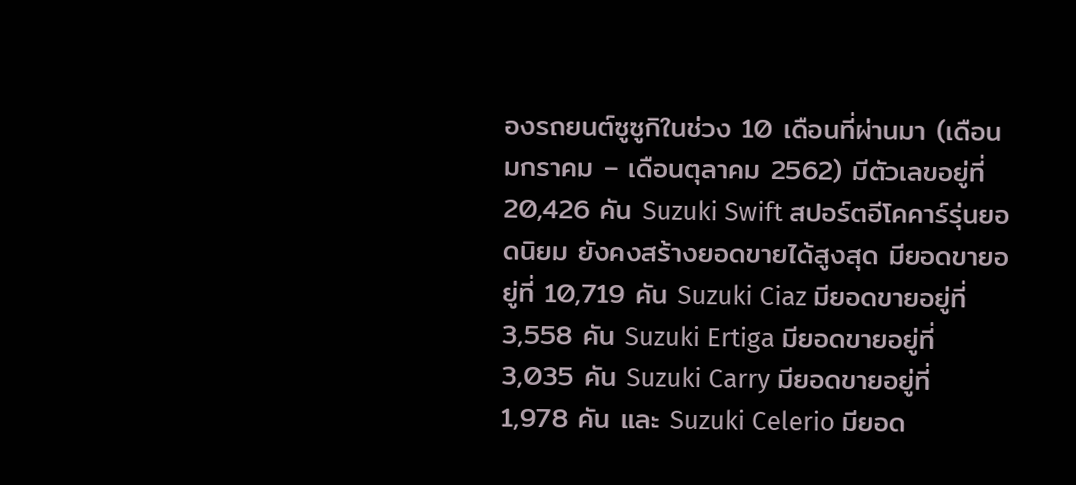องรถยนต์ซูซูกิในช่วง 10 เดือนที่ผ่านมา (เดือนมกราคม – เดือนตุลาคม 2562) มีตัวเลขอยู่ที่ 20,426 คัน Suzuki Swift สปอร์ตอีโคคาร์รุ่นยอดนิยม ยังคงสร้างยอดขายได้สูงสุด มียอดขายอยู่ที่ 10,719 คัน Suzuki Ciaz มียอดขายอยู่ที่ 3,558 คัน Suzuki Ertiga มียอดขายอยู่ที่ 3,035 คัน Suzuki Carry มียอดขายอยู่ที่ 1,978 คัน และ Suzuki Celerio มียอด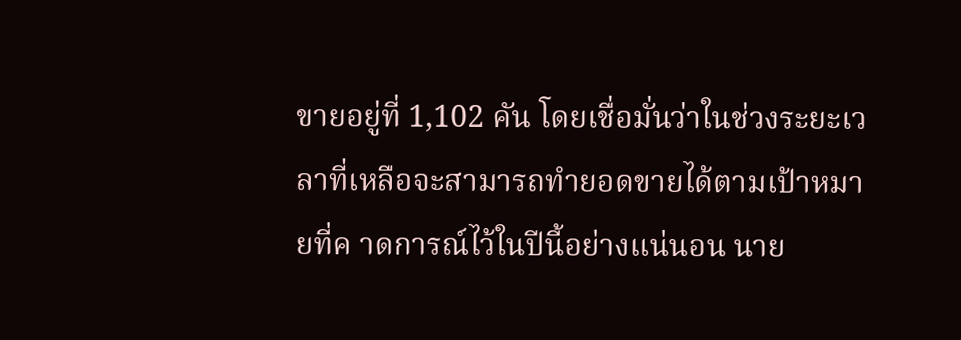ขายอยู่ที่ 1,102 คัน โดยเชื่อมั่นว่าในช่วงระยะเวลาที่เหลือจะสามารถทำยอดขายได้ตามเป้าหมายที่ค าดการณ์ไว้ในปีนี้อย่างแน่นอน นาย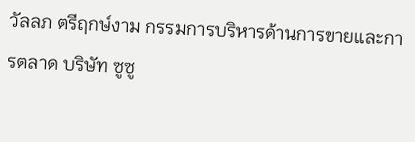วัลลภ ตรีฤกษ์งาม กรรมการบริหารด้านการขายและการตลาด บริษัท ซูซู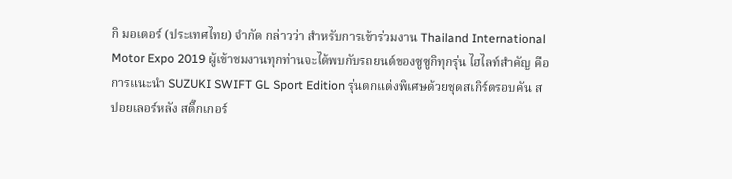กิ มอเตอร์ (ประเทศไทย) จำกัด กล่าวว่า สำหรับการเข้าร่วมงาน Thailand International Motor Expo 2019 ผู้เข้าชมงานทุกท่านจะได้พบกับรถยนต์ของซูซูกิทุกรุ่น ไฮไลท์สำคัญ คือ การแนะนำ SUZUKI SWIFT GL Sport Edition รุ่นตกแต่งพิเศษด้วยชุดสเกิร์ตรอบคัน สปอยเลอร์หลัง สติ๊กเกอร์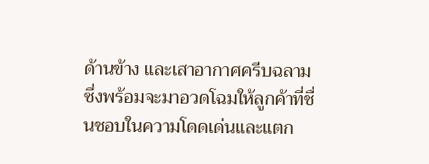ด้านข้าง และเสาอากาศครีบฉลาม ซึ่งพร้อมจะมาอวดโฉมให้ลูกค้าที่ชื่นชอบในความโดดเด่นและแตก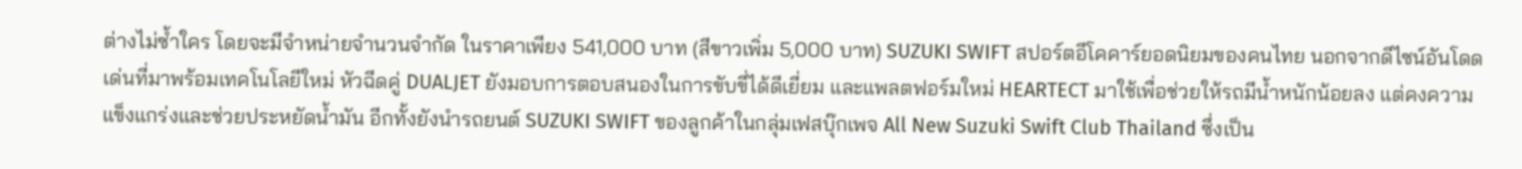ต่างไม่ซ้ำใคร โดยจะมีจำหน่ายจำนวนจำกัด ในราคาเพียง 541,000 บาท (สีขาวเพิ่ม 5,000 บาท) SUZUKI SWIFT สปอร์ตอีโคคาร์ยอดนิยมของคนไทย นอกจากดีไซน์อันโดดเด่นที่มาพร้อมเทคโนโลยีใหม่ หัวฉีดคู่ DUALJET ยังมอบการตอบสนองในการขับขี่ได้ดีเยี่ยม และแพลตฟอร์มใหม่ HEARTECT มาใช้เพื่อช่วยให้รถมีน้ำหนักน้อยลง แต่คงความแข็งแกร่งและช่วยประหยัดน้ำมัน อีกทั้งยังนำรถยนต์ SUZUKI SWIFT ของลูกค้าในกลุ่มเฟสบุ๊กเพจ All New Suzuki Swift Club Thailand ซึ่งเป็น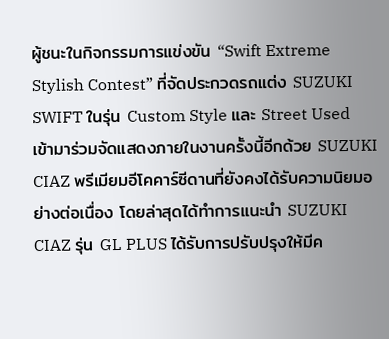ผู้ชนะในกิจกรรมการแข่งขัน “Swift Extreme Stylish Contest” ที่จัดประกวดรถแต่ง SUZUKI SWIFT ในรุ่น Custom Style และ Street Used เข้ามาร่วมจัดแสดงภายในงานครั้งนี้อีกด้วย SUZUKI CIAZ พรีเมียมอีโคคาร์ซีดานที่ยังคงได้รับความนิยมอย่างต่อเนื่อง โดยล่าสุดได้ทำการแนะนำ SUZUKI CIAZ รุ่น GL PLUS ได้รับการปรับปรุงให้มีค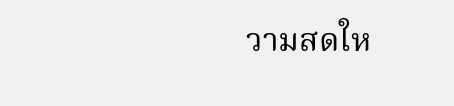วามสดให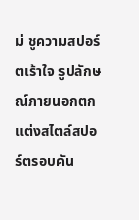ม่ ชูความสปอร์ตเร้าใจ รูปลักษณ์ภายนอกตกแต่งสไตล์สปอร์ตรอบคัน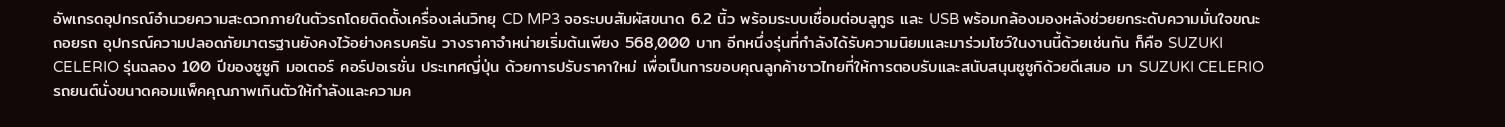อัพเกรดอุปกรณ์อำนวยความสะดวกภายในตัวรถโดยติดตั้งเครื่องเล่นวิทยุ CD MP3 จอระบบสัมผัสขนาด 6.2 นิ้ว พร้อมระบบเชื่อมต่อบลูทูธ และ USB พร้อมกล้องมองหลังช่วยยกระดับความมั่นใจขณะถอยรถ อุปกรณ์ความปลอดภัยมาตรฐานยังคงไว้อย่างครบครัน วางราคาจำหน่ายเริ่มต้นเพียง 568,000 บาท อีกหนึ่งรุ่นที่กำลังได้รับความนิยมและมาร่วมโชว์ในงานนี้ด้วยเช่นกัน ก็คือ SUZUKI CELERIO รุ่นฉลอง 100 ปีของซูซูกิ มอเตอร์ คอร์ปอเรชั่น ประเทศญี่ปุ่น ด้วยการปรับราคาใหม่ เพื่อเป็นการขอบคุณลูกค้าชาวไทยที่ให้การตอบรับและสนับสนุนซูซูกิด้วยดีเสมอ มา SUZUKI CELERIO รถยนต์นั่งขนาดคอมแพ็คคุณภาพเกินตัวให้กำลังและความค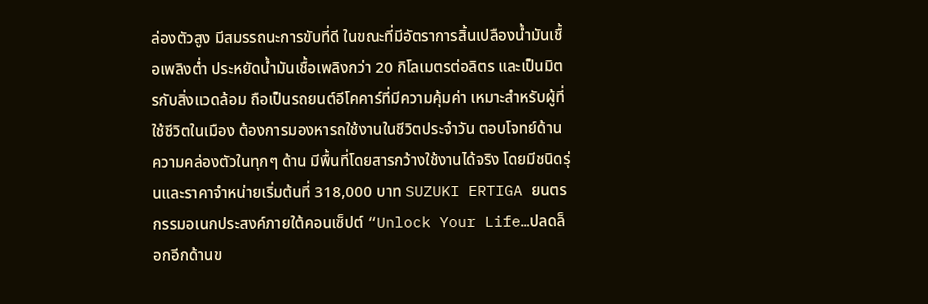ล่องตัวสูง มีสมรรถนะการขับที่ดี ในขณะที่มีอัตราการสิ้นเปลืองน้ำมันเชื้อเพลิงต่ำ ประหยัดน้ำมันเชื้อเพลิงกว่า 20 กิโลเมตรต่อลิตร และเป็นมิตรกับสิ่งแวดล้อม ถือเป็นรถยนต์อีโคคาร์ที่มีความคุ้มค่า เหมาะสำหรับผู้ที่ใช้ชีวิตในเมือง ต้องการมองหารถใช้งานในชีวิตประจำวัน ตอบโจทย์ด้านความคล่องตัวในทุกๆ ด้าน มีพื้นที่โดยสารกว้างใช้งานได้จริง โดยมีชนิดรุ่นและราคาจำหน่ายเริ่มต้นที่ 318,000 บาท SUZUKI ERTIGA ยนตรกรรมอเนกประสงค์ภายใต้คอนเซ็ปต์ “Unlock Your Life…ปลดล็อกอีกด้านข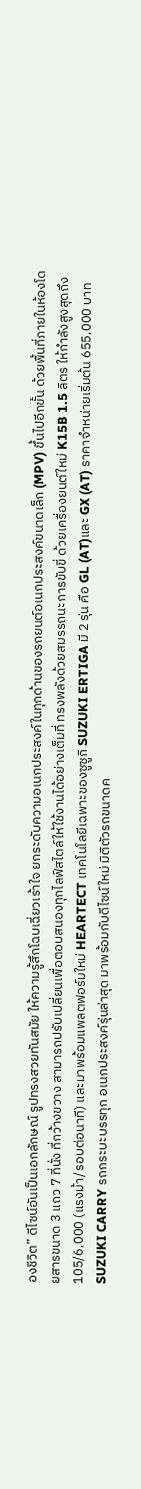องชีวิต” ดีไซน์อันเป็นเอกลักษณ์ รูปทรงสวยทันสมัย ให้ความรู้สึกโฉบเฉี่ยวเร้าใจ ยกระดับความอเนกประสงค์ในทุกด้านของรถยนต์อเนกประสงค์ขนาดเล็ก (MPV) ขึ้นไปอีกขั้น ด้วยพื้นที่ภายในห้องโดยสารขนาด 3 แถว 7 ที่นั่ง ที่กว้างขวาง สามารถปรับเปลี่ยนเพื่อตอบสนองทุกไลฟ์สไตล์ให้ใช้งานได้อย่างเต็มที่ ทรงพลังด้วยสมรรถนะการขับขี่ ด้วยเครื่องยนต์ใหม่ K15B 1.5 ลิตร ให้กำลังสูงสุดถึง 105/6,000 (แรงม้า/รอบต่อนาที) และมาพร้อมแพลตฟอร์มใหม่ HEARTECT เทคโนโลยีเฉพาะของซูซูกิ SUZUKI ERTIGA มี 2 รุ่น คือ GL (AT)และ GX (AT) ราคาจำหน่ายเริ่มต้น 655,000 บาท SUZUKI CARRY รถกระบะบรรทุก อเนกประสงค์รุ่นล่าสุด มาพร้อมกับดีไซน์ใหม่ มิติตัวรถขนาดค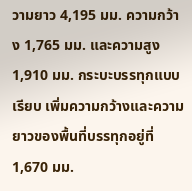วามยาว 4,195 มม. ความกว้าง 1,765 มม. และความสูง 1,910 มม. กระบะบรรทุกแบบเรียบ เพิ่มความกว้างและความยาวของพื้นที่บรรทุกอยู่ที่ 1,670 มม.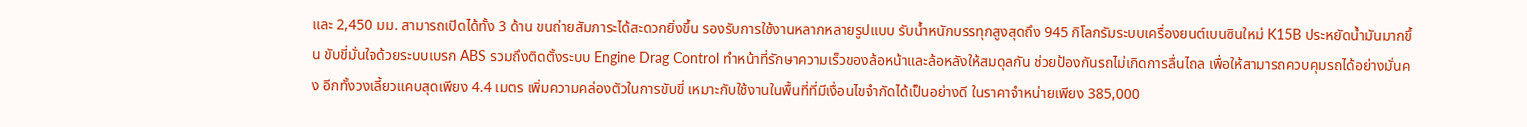และ 2,450 มม. สามารถเปิดได้ทั้ง 3 ด้าน ขนถ่ายสัมภาระได้สะดวกยิ่งขึ้น รองรับการใช้งานหลากหลายรูปแบบ รับน้ำหนักบรรทุกสูงสุดถึง 945 กิโลกรัมระบบเครื่องยนต์เบนซินใหม่ K15B ประหยัดน้ำมันมากขึ้น ขับขี่มั่นใจด้วยระบบเบรก ABS รวมถึงติดตั้งระบบ Engine Drag Control ทำหน้าที่รักษาความเร็วของล้อหน้าและล้อหลังให้สมดุลกัน ช่วยป้องกันรถไม่เกิดการลื่นไถล เพื่อให้สามารถควบคุมรถได้อย่างมั่นคง อีกทั้งวงเลี้ยวแคบสุดเพียง 4.4 เมตร เพิ่มความคล่องตัวในการขับขี่ เหมาะกับใช้งานในพื้นที่ที่มีเงื่อนไขจำกัดได้เป็นอย่างดี ในราคาจำหน่ายเพียง 385,000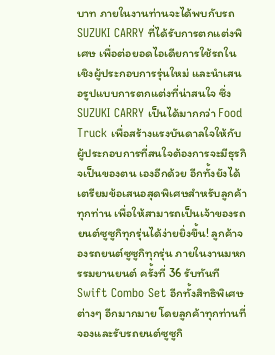บาท ภายในงานท่านจะได้พบกับรถ SUZUKI CARRY ที่ได้รับการตกแต่งพิเศษ เพื่อต่อยอดไอเดียการใช้รถในเชิงผู้ประกอบการรุ่นใหม่ และนำเสนอรูปแบบการตกแต่งที่น่าสนใจ ซึ่ง SUZUKI CARRY เป็นได้มากกว่า Food Truck เพื่อสร้างแรงบันดาลใจให้กับผู้ประกอบการที่สนใจต้องการจะมีธุรกิจเป็นของตน เองอีกด้วย อีกทั้งยังได้เตรียมข้อเสนอสุดพิเศษสำหรับลูกค้าทุกท่าน เพื่อให้สามารถเป็นเจ้าของรถยนต์ซูซูกิทุกรุ่นได้ง่ายยิ่งขึ้น! ลูกค้าจองรถยนต์ซูซูกิทุกรุ่น ภายในงานมหกรรมยานยนต์ ครั้งที่ 36 รับทันที Swift Combo Set อีกทั้งสิทธิพิเศษต่างๆ อีกมากมาย โดยลูกค้าทุกท่านที่จองและรับรถยนต์ซูซูกิ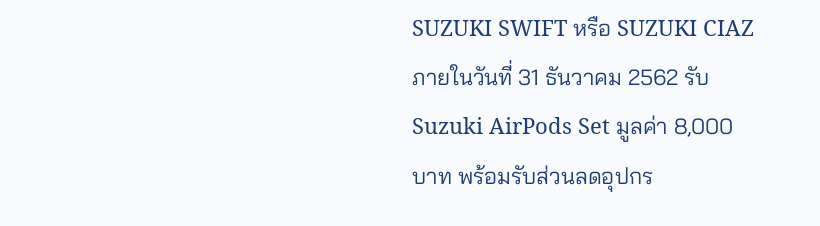SUZUKI SWIFT หรือ SUZUKI CIAZ ภายในวันที่ 31 ธันวาคม 2562 รับ Suzuki AirPods Set มูลค่า 8,000 บาท พร้อมรับส่วนลดอุปกร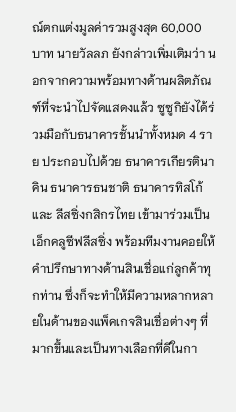ณ์ตกแต่งมูลค่ารวมสูงสุด 60,000 บาท นายวัลลภ ยังกล่าวเพิ่มเติมว่า นอกจากความพร้อมทางด้านผลิตภัณฑ์ที่จะนำไปจัดแสดงแล้ว ซูซูกิยังได้ร่วมมือกับธนาคารชั้นนำทั้งหมด 4 ราย ประกอบไปด้วย ธนาคารเกียรตินาคิน ธนาคารธนชาติ ธนาคารทิสโก้ และ ลีสซิ่งกสิกรไทย เข้ามาร่วมเป็นเอ็กคลูซีฟลีสซิ่ง พร้อมทีมงานคอยให้คำปรึกษาทางด้านสินเชื่อแก่ลูกค้าทุกท่าน ซึ่งก็จะทำให้มีความหลากหลายในด้านของแพ็คเกจสินเชื่อต่างๆ ที่มากขึ้นและเป็นทางเลือกที่ดีในกา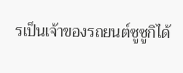รเป็นเจ้าของรถยนต์ซูซูกิได้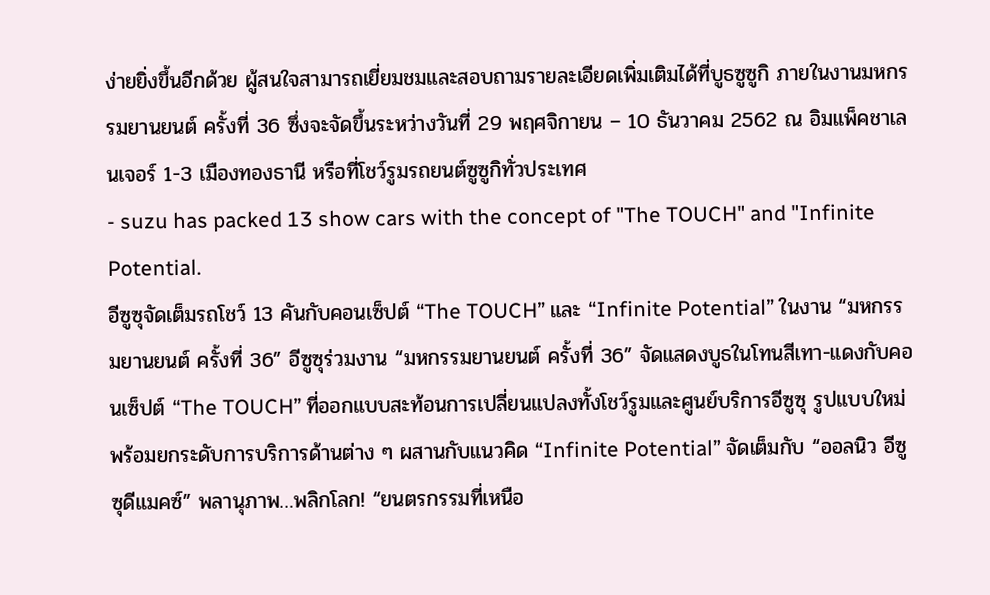ง่ายยิ่งขึ้นอีกด้วย ผู้สนใจสามารถเยี่ยมชมและสอบถามรายละเอียดเพิ่มเติมได้ที่บูธซูซูกิ ภายในงานมหกรรมยานยนต์ ครั้งที่ 36 ซึ่งจะจัดขึ้นระหว่างวันที่ 29 พฤศจิกายน – 10 ธันวาคม 2562 ณ อิมแพ็คชาเลนเจอร์ 1-3 เมืองทองธานี หรือที่โชว์รูมรถยนต์ซูซูกิทั่วประเทศ
- suzu has packed 13 show cars with the concept of "The TOUCH" and "Infinite Potential.
อีซูซุจัดเต็มรถโชว์ 13 คันกับคอนเซ็ปต์ “The TOUCH” และ “Infinite Potential” ในงาน “มหกรรมยานยนต์ ครั้งที่ 36” อีซูซุร่วมงาน “มหกรรมยานยนต์ ครั้งที่ 36” จัดแสดงบูธในโทนสีเทา-แดงกับคอนเซ็ปต์ “The TOUCH” ที่ออกแบบสะท้อนการเปลี่ยนแปลงทั้งโชว์รูมและศูนย์บริการอีซูซุ รูปแบบใหม่ พร้อมยกระดับการบริการด้านต่าง ๆ ผสานกับแนวคิด “Infinite Potential” จัดเต็มกับ “ออลนิว อีซูซุดีแมคซ์” พลานุภาพ…พลิกโลก! “ยนตรกรรมที่เหนือ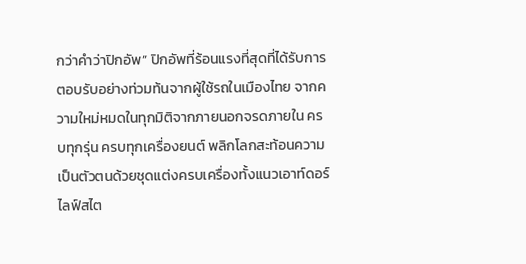กว่าคำว่าปิกอัพ” ปิกอัพที่ร้อนแรงที่สุดที่ได้รับการตอบรับอย่างท่วมท้นจากผู้ใช้รถในเมืองไทย จากความใหม่หมดในทุกมิติจากภายนอกจรดภายใน ครบทุกรุ่น ครบทุกเครื่องยนต์ พลิกโลกสะท้อนความเป็นตัวตนด้วยชุดแต่งครบเครื่องทั้งแนวเอาท์ดอร์ ไลฟ์สไต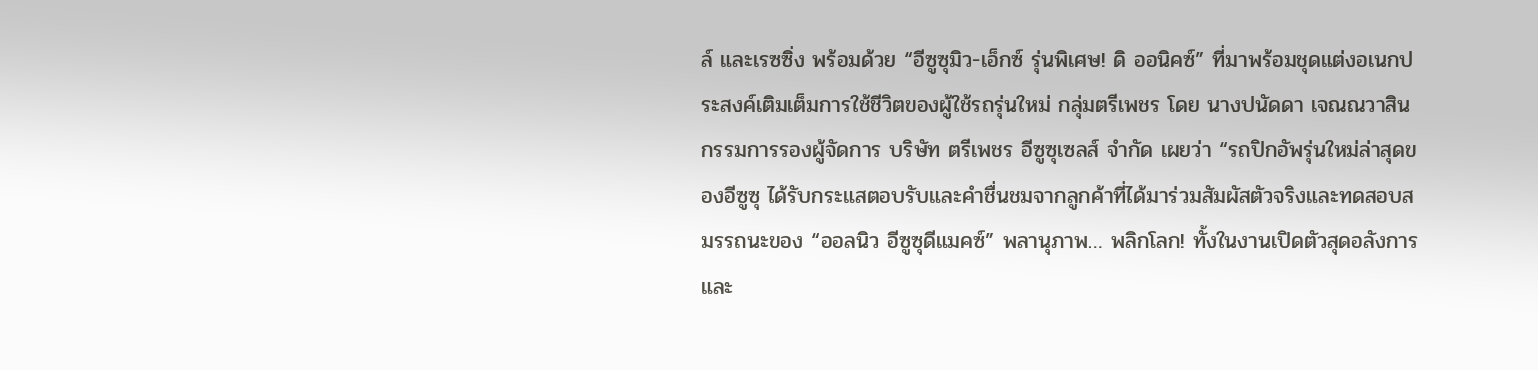ล์ และเรซซิ่ง พร้อมด้วย “อีซูซุมิว-เอ็กซ์ รุ่นพิเศษ! ดิ ออนิคซ์” ที่มาพร้อมชุดแต่งอเนกประสงค์เติมเต็มการใช้ชีวิตของผู้ใช้รถรุ่นใหม่ กลุ่มตรีเพชร โดย นางปนัดดา เจณณวาสิน กรรมการรองผู้จัดการ บริษัท ตรีเพชร อีซูซุเซลส์ จำกัด เผยว่า “รถปิกอัพรุ่นใหม่ล่าสุดของอีซูซุ ได้รับกระแสตอบรับและคำชื่นชมจากลูกค้าที่ได้มาร่วมสัมผัสตัวจริงและทดสอบสมรรถนะของ “ออลนิว อีซูซุดีแมคซ์” พลานุภาพ… พลิกโลก! ทั้งในงานเปิดตัวสุดอลังการและ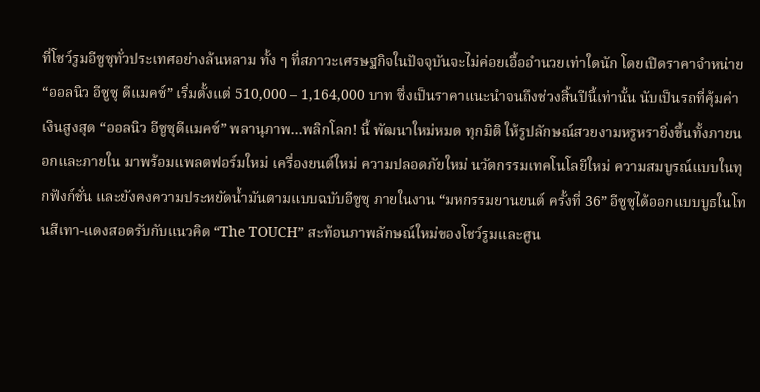ที่โชว์รูมอีซูซุทั่วประเทศอย่างล้นหลาม ทั้ง ๆ ที่สภาวะเศรษฐกิจในปัจจุบันจะไม่ค่อยเอื้ออำนวยเท่าใดนัก โดยเปิดราคาจำหน่าย “ออลนิว อีซูซุ ดีแมคซ์” เริ่มตั้งแต่ 510,000 – 1,164,000 บาท ซึ่งเป็นราคาแนะนำจนถึงช่วงสิ้นปีนี้เท่านั้น นับเป็นรถที่คุ้มค่าเงินสูงสุด “ออลนิว อีซูซุดีแมคซ์” พลานุภาพ…พลิกโลก! นี้ พัฒนาใหม่หมด ทุกมิติ ให้รูปลักษณ์สวยงามหรูหรายิ่งขึ้นทั้งภายนอกและภายใน มาพร้อมแพลตฟอร์มใหม่ เครื่องยนต์ใหม่ ความปลอดภัยใหม่ นวัตกรรมเทคโนโลยีใหม่ ความสมบูรณ์แบบในทุกฟังก์ชั่น และยังคงความประหยัดน้ำมันตามแบบฉบับอีซูซุ ภายในงาน “มหกรรมยานยนต์ ครั้งที่ 36” อีซูซุได้ออกแบบบูธในโทนสีเทา-แดงสอดรับกับแนวคิด “The TOUCH” สะท้อนภาพลักษณ์ใหม่ของโชว์รูมและศูน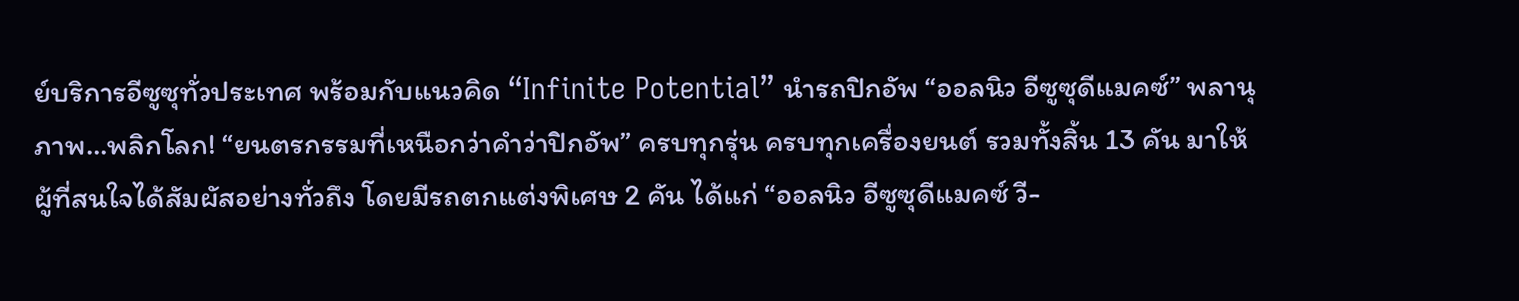ย์บริการอีซูซุทั่วประเทศ พร้อมกับแนวคิด “Infinite Potential” นำรถปิกอัพ “ออลนิว อีซูซุดีแมคซ์” พลานุภาพ…พลิกโลก! “ยนตรกรรมที่เหนือกว่าคำว่าปิกอัพ” ครบทุกรุ่น ครบทุกเครื่องยนต์ รวมทั้งสิ้น 13 คัน มาให้ผู้ที่สนใจได้สัมผัสอย่างทั่วถึง โดยมีรถตกแต่งพิเศษ 2 คัน ได้แก่ “ออลนิว อีซูซุดีแมคซ์ วี-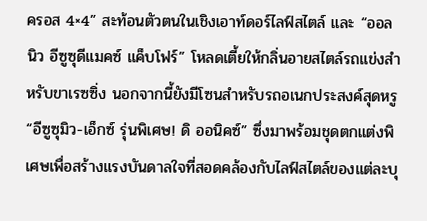ครอส 4×4” สะท้อนตัวตนในเชิงเอาท์ดอร์ไลฟ์สไตล์ และ “ออลนิว อีซูซุดีแมคซ์ แค็บโฟร์” โหลดเตี้ยให้กลิ่นอายสไตล์รถแข่งสำหรับขาเรซซิ่ง นอกจากนี้ยังมีโซนสำหรับรถอเนกประสงค์สุดหรู “อีซูซุมิว-เอ็กซ์ รุ่นพิเศษ! ดิ ออนิคซ์” ซึ่งมาพร้อมชุดตกแต่งพิเศษเพื่อสร้างแรงบันดาลใจที่สอดคล้องกับไลฟ์สไตล์ของแต่ละบุ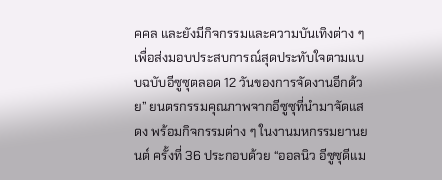คคล และยังมีกิจกรรมและความบันเทิงต่าง ๆ เพื่อส่งมอบประสบการณ์สุดประทับใจตามแบบฉบับอีซูซุตลอด 12 วันของการจัดงานอีกด้วย” ยนตรกรรมคุณภาพจากอีซูซุที่นำมาจัดแสดง พร้อมกิจกรรมต่าง ๆ ในงานมหกรรมยานยนต์ ครั้งที่ 36 ประกอบด้วย “ออลนิว อีซูซุดีแม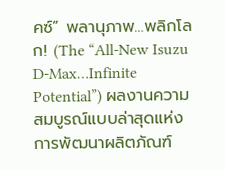คซ์” พลานุภาพ…พลิกโลก! (The “All-New Isuzu D-Max…Infinite Potential”) ผลงานความสมบูรณ์แบบล่าสุดแห่งการพัฒนาผลิตภัณฑ์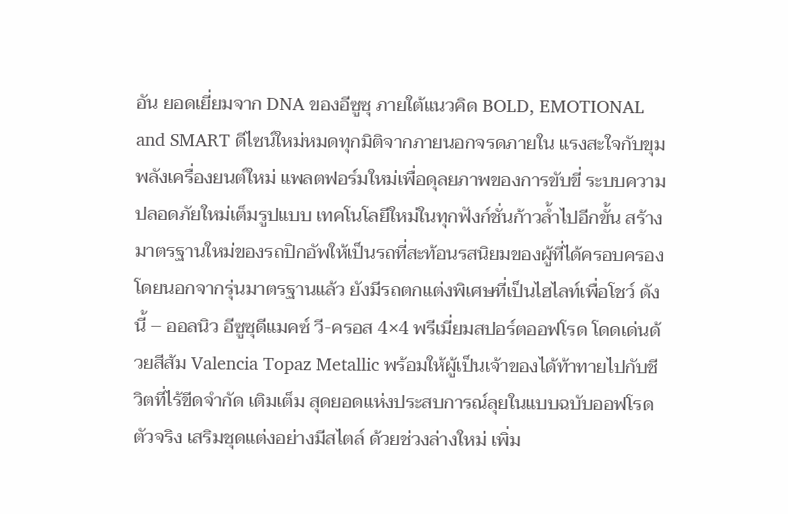อัน ยอดเยี่ยมจาก DNA ของอีซูซุ ภายใต้แนวคิด BOLD, EMOTIONAL and SMART ดีไซน์ใหม่หมดทุกมิติจากภายนอกจรดภายใน แรงสะใจกับขุมพลังเครื่องยนต์ใหม่ แพลตฟอร์มใหม่เพื่อดุลยภาพของการขับขี่ ระบบความปลอดภัยใหม่เต็มรูปแบบ เทคโนโลยีใหม่ในทุกฟังก์ชั่นก้าวล้ำไปอีกขั้น สร้างมาตรฐานใหม่ของรถปิกอัพให้เป็นรถที่สะท้อนรสนิยมของผู้ที่ได้ครอบครอง โดยนอกจากรุ่นมาตรฐานแล้ว ยังมีรถตกแต่งพิเศษที่เป็นไฮไลท์เพื่อโชว์ ดังนี้ – ออลนิว อีซูซุดีแมคซ์ วี-ครอส 4×4 พรีเมี่ยมสปอร์ตออฟโรด โดดเด่นด้วยสีส้ม Valencia Topaz Metallic พร้อมให้ผู้เป็นเจ้าของได้ท้าทายไปกับชีวิตที่ไร้ขีดจำกัด เติมเต็ม สุดยอดแห่งประสบการณ์ลุยในแบบฉบับออฟโรดตัวจริง เสริมชุดแต่งอย่างมีสไตล์ ด้วยช่วงล่างใหม่ เพิ่ม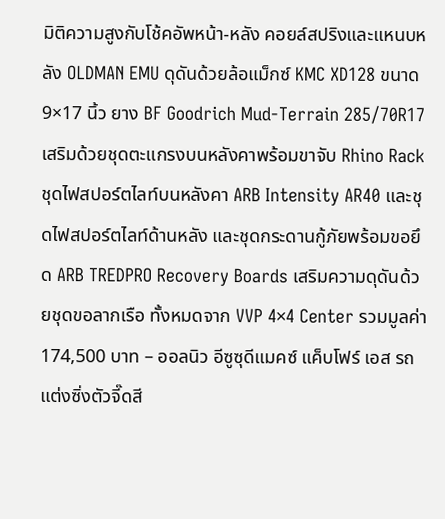มิติความสูงกับโช้คอัพหน้า-หลัง คอยล์สปริงและแหนบหลัง OLDMAN EMU ดุดันด้วยล้อแม็กซ์ KMC XD128 ขนาด 9×17 นิ้ว ยาง BF Goodrich Mud-Terrain 285/70R17 เสริมด้วยชุดตะแกรงบนหลังคาพร้อมขาจับ Rhino Rack ชุดไฟสปอร์ตไลท์บนหลังคา ARB Intensity AR40 และชุดไฟสปอร์ตไลท์ด้านหลัง และชุดกระดานกู้ภัยพร้อมขอยึด ARB TREDPRO Recovery Boards เสริมความดุดันด้วยชุดขอลากเรือ ทั้งหมดจาก VVP 4×4 Center รวมมูลค่า 174,500 บาท – ออลนิว อีซูซุดีแมคซ์ แค็บโฟร์ เอส รถแต่งซิ่งตัวจี๊ดสี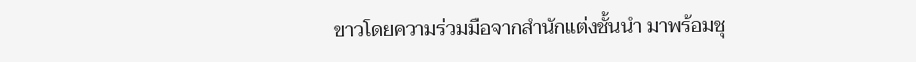ขาวโดยความร่วมมือจากสำนักแต่งชั้นนำ มาพร้อมชุ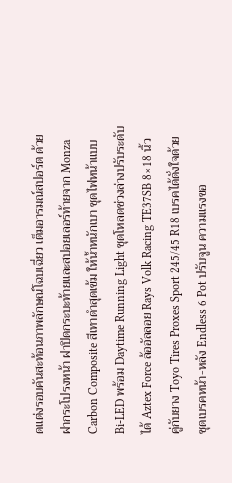ดแต่งรอบคันสะท้อนภาพลักษณ์โฉบเฉี่ยว เต็มอารมณ์สปอร์ต ด้วยฝากระโปรงหน้า ฝาปิดกระบะท้ายและสปอยเลอร์ท้ายจาก Monza Carbon Composite สีเทาดำสุดเข้ม ให้น้ำหนักเบา ชุดไฟหน้าแบบ Bi-LED พร้อม Daytime Running Light ชุดโหลดช่วงล่างปรับระดับได้ Aztex Force ล้ออัลลอย Rays Volk Racing TE37SB 8×18 นิ้ว คู่กับยาง Toyo Tires Proxes Sport 245/45 R18 เบรคได้ดั่งใจด้วยชุดเบรคหน้า-หลัง Endless 6 Pot ปรับจูน ความแรงขอ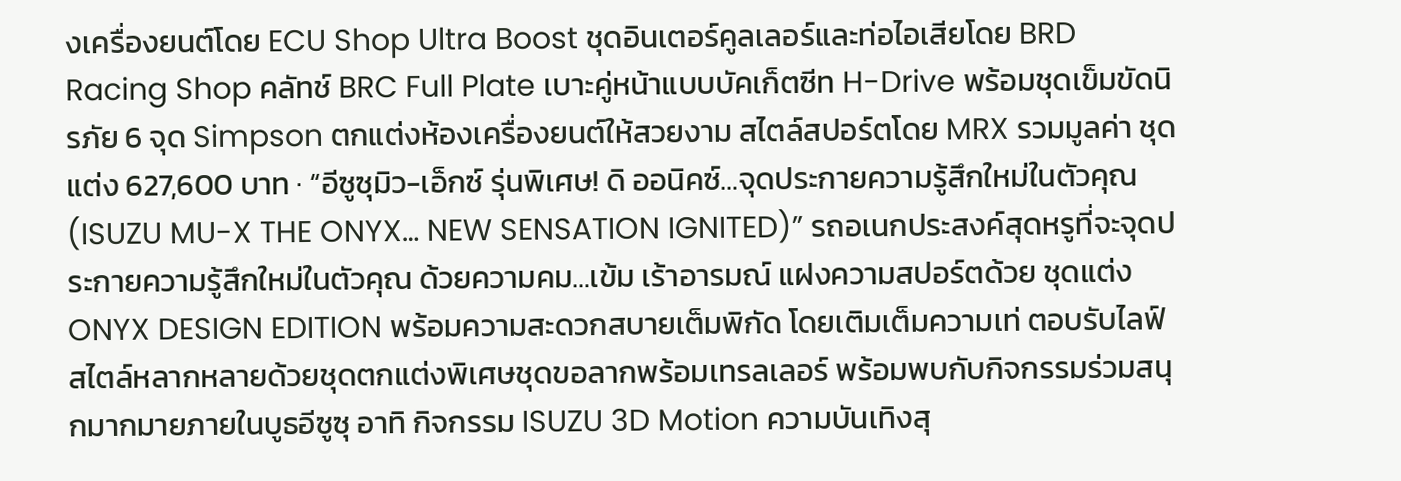งเครื่องยนต์โดย ECU Shop Ultra Boost ชุดอินเตอร์คูลเลอร์และท่อไอเสียโดย BRD Racing Shop คลัทช์ BRC Full Plate เบาะคู่หน้าแบบบัคเก็ตซีท H-Drive พร้อมชุดเข็มขัดนิรภัย 6 จุด Simpson ตกแต่งห้องเครื่องยนต์ให้สวยงาม สไตล์สปอร์ตโดย MRX รวมมูลค่า ชุดแต่ง 627,600 บาท · “อีซูซุมิว-เอ็กซ์ รุ่นพิเศษ! ดิ ออนิคซ์…จุดประกายความรู้สึกใหม่ในตัวคุณ (ISUZU MU-X THE ONYX… NEW SENSATION IGNITED)” รถอเนกประสงค์สุดหรูที่จะจุดประกายความรู้สึกใหม่ในตัวคุณ ด้วยความคม…เข้ม เร้าอารมณ์ แฝงความสปอร์ตด้วย ชุดแต่ง ONYX DESIGN EDITION พร้อมความสะดวกสบายเต็มพิกัด โดยเติมเต็มความเท่ ตอบรับไลฟ์สไตล์หลากหลายด้วยชุดตกแต่งพิเศษชุดขอลากพร้อมเทรลเลอร์ พร้อมพบกับกิจกรรมร่วมสนุกมากมายภายในบูธอีซูซุ อาทิ กิจกรรม ISUZU 3D Motion ความบันเทิงสุ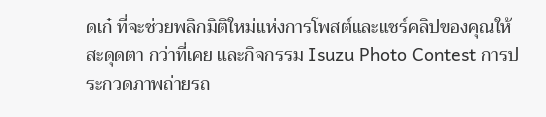ดเก๋ ที่จะช่วยพลิกมิติใหม่แห่งการโพสต์และแชร์คลิปของคุณให้สะดุดตา กว่าที่เคย และกิจกรรม Isuzu Photo Contest การประกวดภาพถ่ายรถ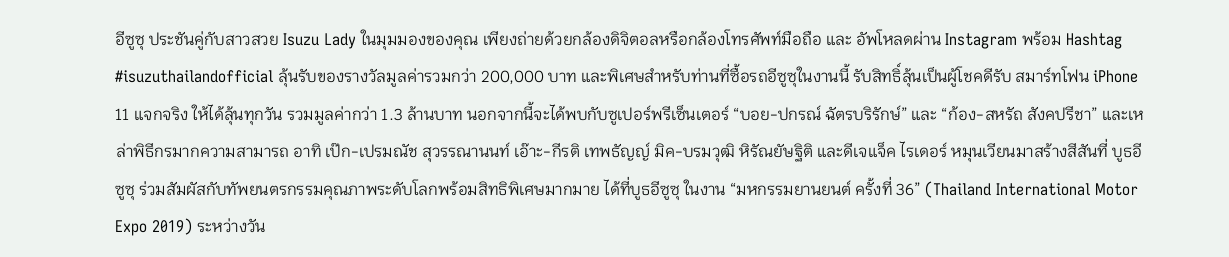อีซูซุ ประชันคู่กับสาวสวย Isuzu Lady ในมุมมองของคุณ เพียงถ่ายด้วยกล้องดิจิตอลหรือกล้องโทรศัพท์มือถือ และ อัพโหลดผ่าน Instagram พร้อม Hashtag #isuzuthailandofficial ลุ้นรับของรางวัลมูลค่ารวมกว่า 200,000 บาท และพิเศษสำหรับท่านที่ซื้อรถอีซูซุในงานนี้ รับสิทธิ์ลุ้นเป็นผู้โชคดีรับ สมาร์ทโฟน iPhone 11 แจกจริง ให้ได้ลุ้นทุกวัน รวมมูลค่ากว่า 1.3 ล้านบาท นอกจากนี้จะได้พบกับซูเปอร์พรีเซ็นเตอร์ “บอย-ปกรณ์ ฉัตรบริรักษ์” และ “ก้อง-สหรัถ สังคปรีชา” และเหล่าพิธีกรมากความสามารถ อาทิ เป๊ก-เปรมณัช สุวรรณานนท์ เอ๊าะ-กีรติ เทพธัญญ์ มิค-บรมวุฒิ หิรัณยัษฐิติ และดีเจแจ็ค ไรเดอร์ หมุนเวียนมาสร้างสีสันที่ บูธอีซูซุ ร่วมสัมผัสกับทัพยนตรกรรมคุณภาพระดับโลกพร้อมสิทธิพิเศษมากมาย ได้ที่บูธอีซูซุ ในงาน “มหกรรมยานยนต์ ครั้งที่ 36” (Thailand International Motor Expo 2019) ระหว่างวัน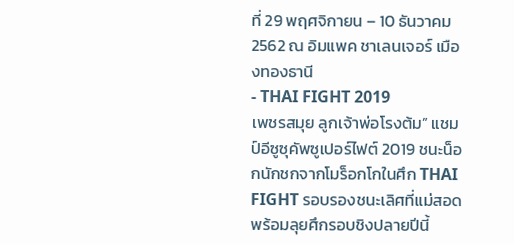ที่ 29 พฤศจิกายน – 10 ธันวาคม 2562 ณ อิมแพค ชาเลนเจอร์ เมืองทองธานี
- THAI FIGHT 2019
เพชรสมุย ลูกเจ้าพ่อโรงต้ม” แชมป์อีซูซุคัพซูเปอร์ไฟต์ 2019 ชนะน็อกนักชกจากโมร็อกโกในศึก THAI FIGHT รอบรองชนะเลิศที่แม่สอด พร้อมลุยศึกรอบชิงปลายปีนี้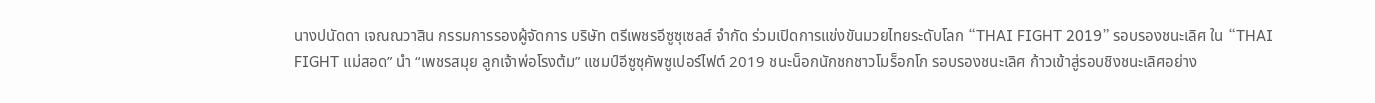นางปนัดดา เจณณวาสิน กรรมการรองผู้จัดการ บริษัท ตรีเพชรอีซูซุเซลส์ จำกัด ร่วมเปิดการแข่งขันมวยไทยระดับโลก “THAI FIGHT 2019” รอบรองชนะเลิศ ใน “THAI FIGHT แม่สอด” นำ “เพชรสมุย ลูกเจ้าพ่อโรงต้ม” แชมป์อีซูซุคัพซูเปอร์ไฟต์ 2019 ชนะน็อกนักชกชาวโมร็อกโก รอบรองชนะเลิศ ก้าวเข้าสู่รอบชิงชนะเลิศอย่าง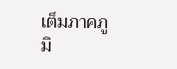เต็มภาคภูมิ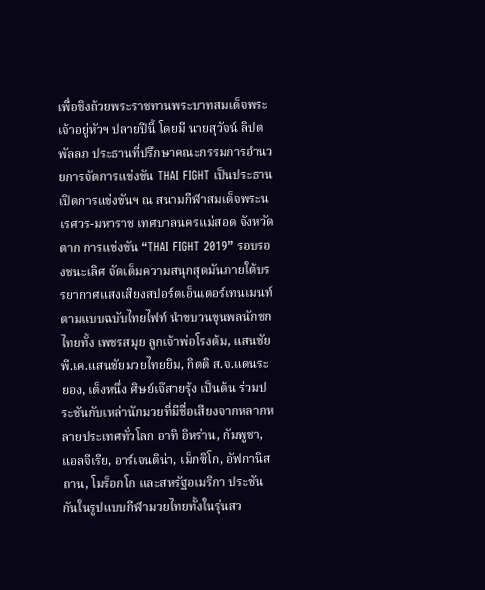เพื่อชิงถ้วยพระราชทานพระบาทสมเด็จพระเจ้าอยู่หัวฯ ปลายปีนี้ โดยมี นายสุวัจน์ ลิปตพัลลภ ประธานที่ปรึกษาคณะกรรมการอำนวยการจัดการแข่งขัน THAI FIGHT เป็นประธานเปิดการแข่งขันฯ ณ สนามกีฬาสมเด็จพระนเรศวร-มหาราช เทศบาลนครแม่สอด จังหวัดตาก การแข่งขัน “THAI FIGHT 2019” รอบรองชนะเลิศ จัดเต็มความสนุกสุดมันภายใต้บรรยากาศแสงเสียงสปอร์ตเอ็นเตอร์เทนเมนท์ตามแบบฉบับไทยไฟท์ นำขบวนขุนพลนักชกไทยทั้ง เพชรสมุย ลูกเจ้าพ่อโรงต้ม, แสนชัย พี.เค.แสนชัยมวยไทยยิม, กิตติ ส.จ.แดนระยอง, เต็งหนึ่ง ศิษย์เจ๊สายรุ้ง เป็นต้น ร่วมประชันกับเหล่านักมวยที่มีชื่อเสียงจากหลากหลายประเทศทั่วโลก อาทิ อิหร่าน, กัมพูชา, แอลจีเรีย, อาร์เจนติน่า, เม็กซิโก, อัฟกานิสถาน, โมร็อกโก และสหรัฐอเมริกา ประชันกันในรูปแบบกีฬามวยไทยทั้งในรุ่นสว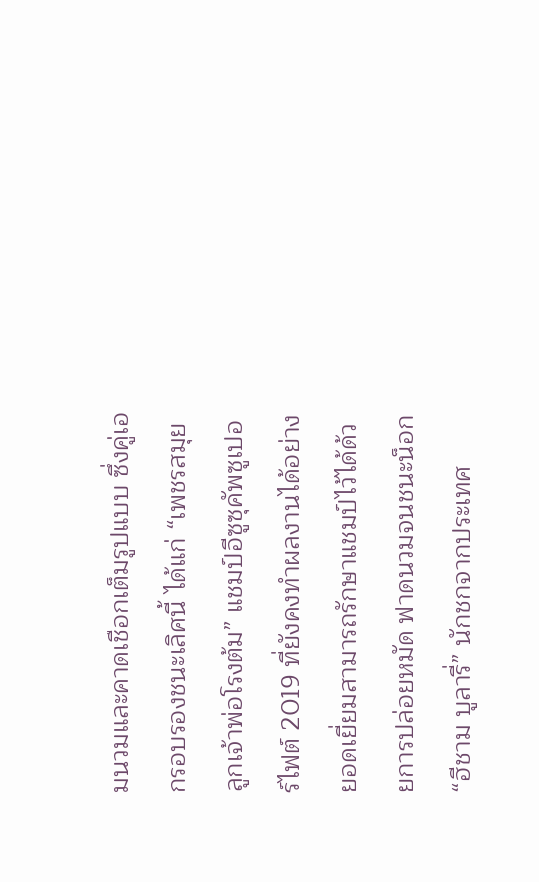มนวมและคาดเชือกเต็มรูปแบบ ซึ่งคู่เอกรอบรองชนะเลิศนี้ ได้แก่ “เพชรสมุย ลูกเจ้าพ่อโรงต้ม” แชมป์อีซูซุคัพซูเปอร์ไฟต์ 2019 ที่ยังคงทำผลงานได้อย่างยอดเยี่ยมสามารถรักษาแชมป์ไว้ได้ด้วยการปล่อยหมัด ฟาดนวมจนชนะน็อก “ฮีชาม บูลารี่” นักชกจากประเทศ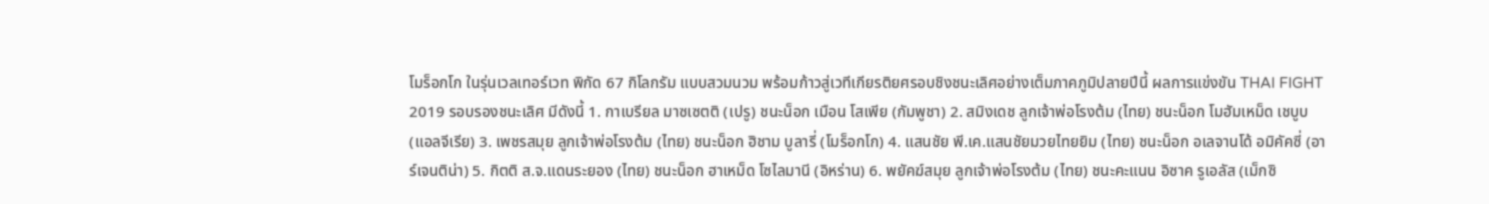โมร็อกโก ในรุ่นเวลเทอร์เวท พิกัด 67 กิโลกรัม แบบสวมนวม พร้อมก้าวสู่เวทีเกียรติยศรอบชิงชนะเลิศอย่างเต็มภาคภูมิปลายปีนี้ ผลการแข่งขัน THAI FIGHT 2019 รอบรองชนะเลิศ มีดังนี้ 1. กาเบรียล มาซเซตติ (เปรู) ชนะน็อก เมือน โสเพีย (กัมพูชา) 2. สมิงเดช ลูกเจ้าพ่อโรงต้ม (ไทย) ชนะน็อก โมฮัมเหม็ด เชบูบ (แอลจีเรีย) 3. เพชรสมุย ลูกเจ้าพ่อโรงต้ม (ไทย) ชนะน็อก ฮิชาม บูลารี่ (โมร็อกโก) 4. แสนชัย พี.เค.แสนชัยมวยไทยยิม (ไทย) ชนะน็อก อเลจานโด้ อมิคัคซี่ (อาร์เจนติน่า) 5. กิตติ ส.จ.แดนระยอง (ไทย) ชนะน็อก ฮาเหม็ด โซไลมานี (อิหร่าน) 6. พยัคฆ์สมุย ลูกเจ้าพ่อโรงต้ม (ไทย) ชนะคะแนน อิซาค รูเอลัส (เม็กซิ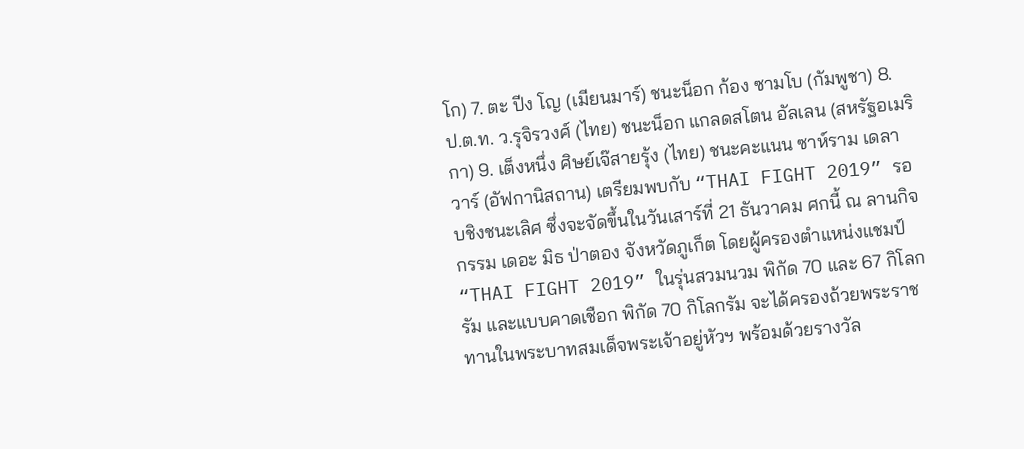โก) 7. ตะ ปีง โญ (เมียนมาร์) ชนะน็อก ก้อง ซามโบ (กัมพูชา) 8. ป.ต.ท. ว.รุจิรวงศ์ (ไทย) ชนะน็อก แกลดสโตน อัลเลน (สหรัฐอเมริกา) 9. เต็งหนึ่ง ศิษย์เจ๊สายรุ้ง (ไทย) ชนะคะแนน ซาห์ราม เดลาวาร์ (อัฟกานิสถาน) เตรียมพบกับ “THAI FIGHT 2019” รอบชิงชนะเลิศ ซึ่งจะจัดขึ้นในวันเสาร์ที่ 21 ธันวาคม ศกนี้ ณ ลานกิจกรรม เดอะ มิธ ป่าตอง จังหวัดภูเก็ต โดยผู้ครองตำแหน่งแชมป์ “THAI FIGHT 2019” ในรุ่นสวมนวม พิกัด 70 และ 67 กิโลกรัม และแบบคาดเชือก พิกัด 70 กิโลกรัม จะได้ครองถ้วยพระราชทานในพระบาทสมเด็จพระเจ้าอยู่หัวฯ พร้อมด้วยรางวัล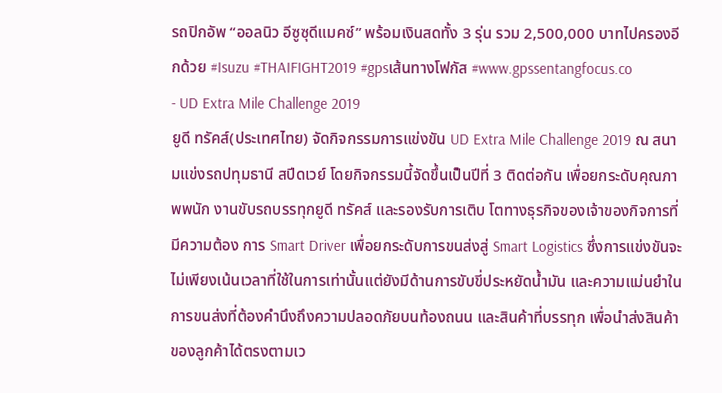รถปิกอัพ “ออลนิว อีซูซุดีแมคซ์” พร้อมเงินสดทั้ง 3 รุ่น รวม 2,500,000 บาทไปครองอีกด้วย #Isuzu #THAIFIGHT2019 #gpsเส้นทางโฟกัส #www.gpssentangfocus.co
- UD Extra Mile Challenge 2019
ยูดี ทรัคส์(ประเทศไทย) จัดกิจกรรมการแข่งขัน UD Extra Mile Challenge 2019 ณ สนามแข่งรถปทุมธานี สปีดเวย์ โดยกิจกรรมนี้จัดขึ้นเป็นปีที่ 3 ติดต่อกัน เพื่อยกระดับคุณภาพพนัก งานขับรถบรรทุกยูดี ทรัคส์ และรองรับการเติบ โตทางธุรกิจของเจ้าของกิจการที่มีความต้อง การ Smart Driver เพื่อยกระดับการขนส่งสู่ Smart Logistics ซึ่งการแข่งขันจะไม่เพียงเน้นเวลาที่ใช้ในการเท่านั้นแต่ยังมีด้านการขับขี่ประหยัดน้ำมัน และความแม่นยำในการขนส่งที่ต้องคำนึงถึงความปลอดภัยบนท้องถนน และสินค้าที่บรรทุก เพื่อนำส่งสินค้าของลูกค้าได้ตรงตามเว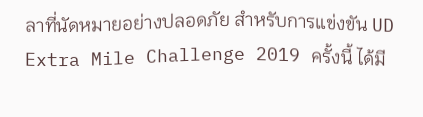ลาที่นัดหมายอย่างปลอดภัย สำหรับการแข่งขัน UD Extra Mile Challenge 2019 ครั้งนี้ ได้มี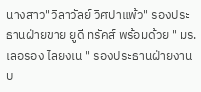นางสาว"วิลาวัลย์ วิศปาแพ้ว" รองประธานฝ่ายขาย ยูดี ทรัคส์ พร้อมด้วย " มร.เลอรอง ไลยงเน " รองประธานฝ่ายงานบ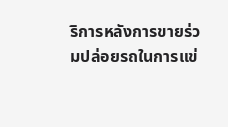ริการหลังการขายร่วมปล่อยรถในการแข่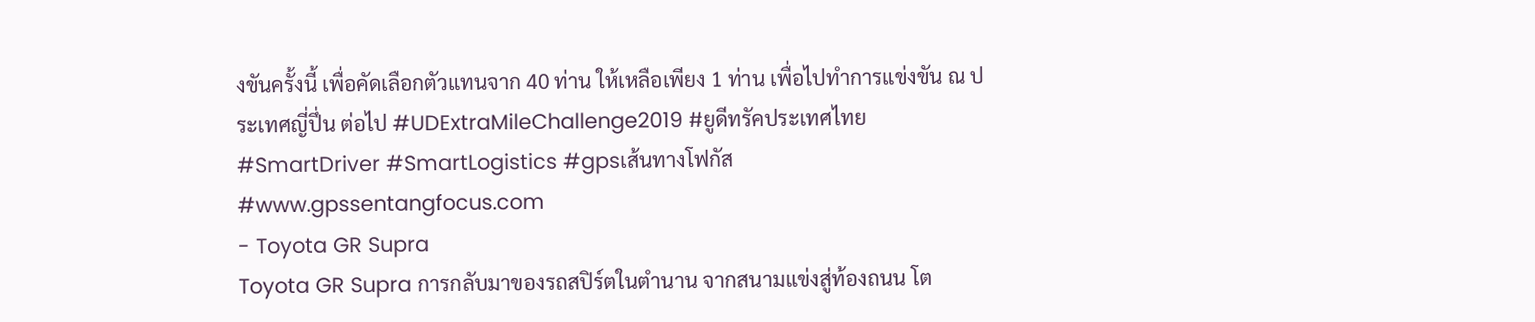งขันครั้งนี้ เพื่อคัดเลือกตัวแทนจาก 40 ท่าน ให้เหลือเพียง 1 ท่าน เพื่อไปทำการแข่งขัน ณ ประเทศญี่ปึ่น ต่อไป #UDExtraMileChallenge2019 #ยูดีทรัคประเทศไทย #SmartDriver #SmartLogistics #gpsเส้นทางโฟกัส #www.gpssentangfocus.com
- Toyota GR Supra
Toyota GR Supra การกลับมาของรถสปิร์ตในตำนาน จากสนามแข่งสู่ท้องถนน โต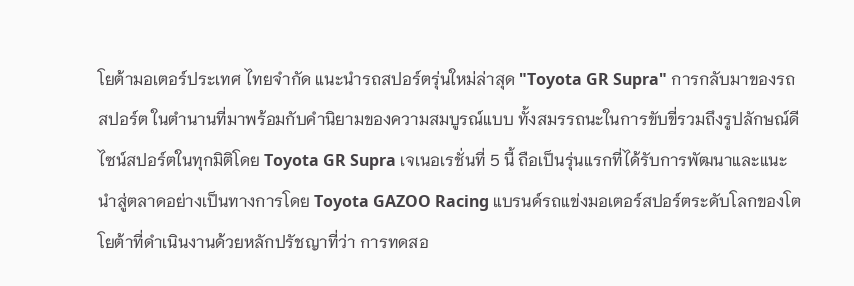โยต้ามอเตอร์ประเทศ ไทยจำกัด แนะนำรถสปอร์ตรุ่นใหม่ล่าสุด "Toyota GR Supra" การกลับมาของรถสปอร์ต ในตำนานที่มาพร้อมกับคำนิยามของความสมบูรณ์แบบ ทั้งสมรรถนะในการขับขี่รวมถึงรูปลักษณ์ดีไซน์สปอร์ตในทุกมิติโดย Toyota GR Supra เจเนอเรชั่นที่ 5 นี้ ถือเป็นรุ่นแรกที่ได้รับการพัฒนาและแนะนำสู่ตลาดอย่างเป็นทางการโดย Toyota GAZOO Racing แบรนด์รถแข่งมอเตอร์สปอร์ตระดับโลกของโตโยต้าที่ดำเนินงานด้วยหลักปรัชญาที่ว่า การทดสอ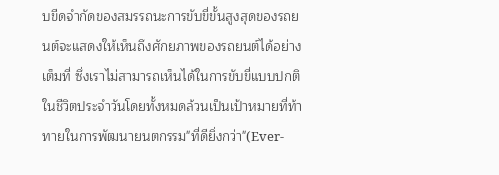บขีดจำกัดของสมรรถนะการขับขี่ขั้นสูงสุดของรถยนต์จะแสดงให้เห็นถึงศักยภาพของรถยนต์ได้อย่างเต็มที่ ซึ่งเราไม่สามารถเห็นได้ในการขับขี่แบบปกติในชีวิตประจำวันโดยทั้งหมดล้วนเป็นเป้าหมายที่ท้าทายในการพัฒนายนตกรรม"ที่ดียิ่งกว่า"(Ever-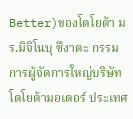Better)ของโตโยต้า มร.มิจิโนบุ ซึงาตะ กรรมการผู้จัดการใหญ่บริษัท โตโยต้ามอเตอร์ ประเทศ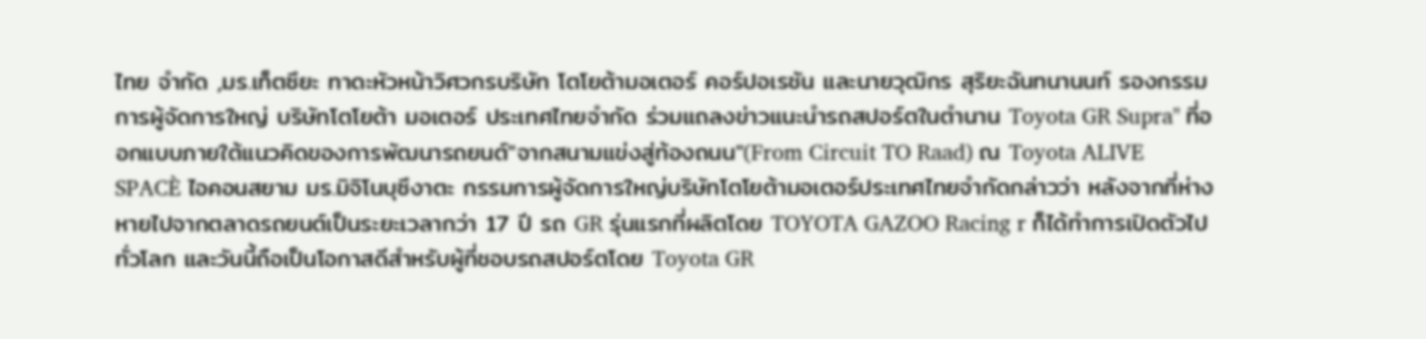ไทย จำกัด ,มร.เท็ตซึยะ ทาดะหัวหน้าวิศวกรบริษัท โตโยต้ามอเตอร์ คอร์ปอเรชัน และนายวุฒิกร สุริยะฉันทนานนท์ รองกรรมการผู้จัดการใหญ่ บริษัทโตโยต้า มอเตอร์ ประเทศไทยจำกัด ร่วมแถลงข่าวแนะนำรถสปอร์ตในตำนาน Toyota GR Supra" ที่ออกแบบภายใต้แนวคิดของการพัฒนารถยนต์"จากสนามแข่งสู่ท้องถนน"(From Circuit TO Raad) ณ Toyota ALIVE SPACÈ ไอคอนสยาม มร.มิจิโนบุซึงาตะ กรรมการผู้จัดการใหญ่บริษัทโตโยต้ามอเตอร์ประเทศไทยจำกัดกล่าวว่า หลังจากที่ห่างหายไปจากตลาดรถยนต์เป็นระยะเวลากว่า 17 ปี รถ GR รุ่นแรกที่ผลิตโดย TOYOTA GAZOO Racing r ก็ได้ทำการเปิดตัวไปทั่วโลก และวันนี้ถือเป็นโอกาสดีสำหรับผู้ที่ชอบรถสปอร์ตโดย Toyota GR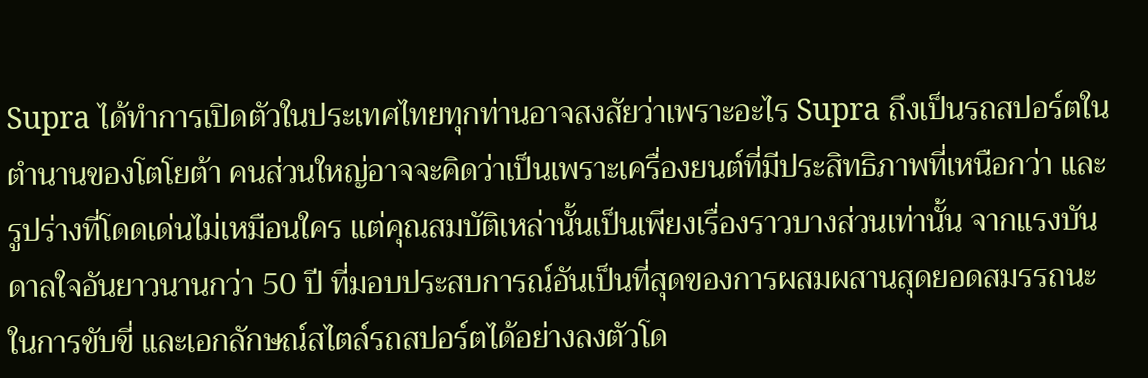Supra ได้ทำการเปิดตัวในประเทศไทยทุกท่านอาจสงสัยว่าเพราะอะไร Supra ถึงเป็นรถสปอร์ตในตำนานของโตโยต้า คนส่วนใหญ่อาจจะคิดว่าเป็นเพราะเครื่องยนต์ที่มีประสิทธิภาพที่เหนือกว่า และรูปร่างที่โดดเด่นไม่เหมือนใคร แต่คุณสมบัติเหล่านั้นเป็นเพียงเรื่องราวบางส่วนเท่านั้น จากแรงบันดาลใจอันยาวนานกว่า 50 ปี ที่มอบประสบการณ์อันเป็นที่สุดของการผสมผสานสุดยอดสมรรถนะในการขับขี่ และเอกลักษณ์สไตล์รถสปอร์ตได้อย่างลงตัวโด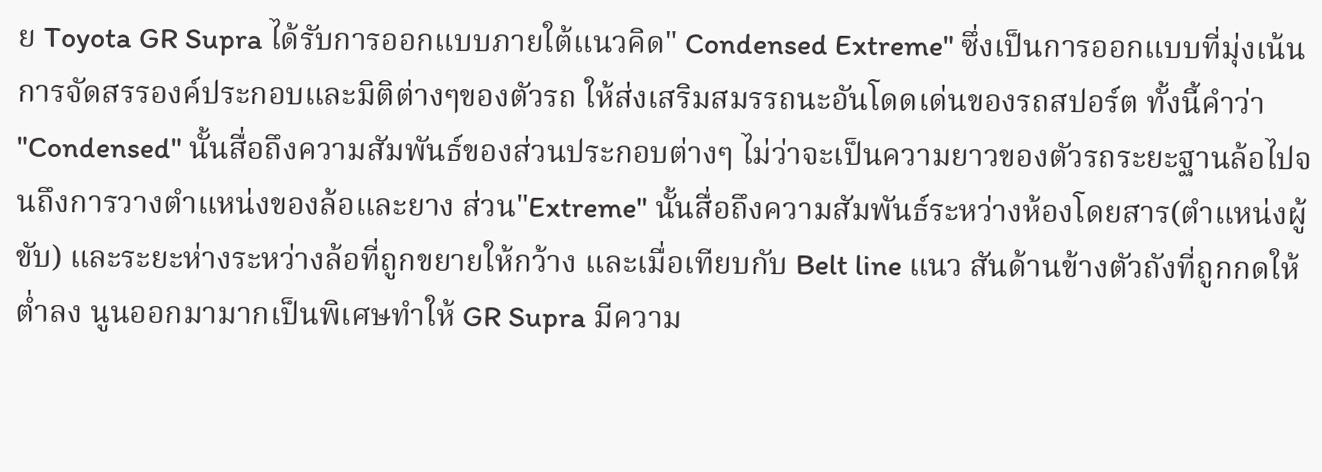ย Toyota GR Supra ได้รับการออกแบบภายใต้แนวคิด" Condensed Extreme" ซึ่งเป็นการออกแบบที่มุ่งเน้นการจัดสรรองค์ประกอบและมิติต่างๆของตัวรถ ให้ส่งเสริมสมรรถนะอันโดดเด่นของรถสปอร์ต ทั้งนี้คำว่า "Condensed" นั้นสื่อถึงความสัมพันธ์ของส่วนประกอบต่างๆ ไม่ว่าจะเป็นความยาวของตัวรถระยะฐานล้อไปจนถึงการวางตำแหน่งของล้อและยาง ส่วน"Extreme" นั้นสื่อถึงความสัมพันธ์ระหว่างห้องโดยสาร(ตำแหน่งผู้ขับ) และระยะห่างระหว่างล้อที่ถูกขยายให้กว้าง และเมื่อเทียบกับ Belt line แนว สันด้านข้างตัวถังที่ถูกกดให้ต่ำลง นูนออกมามากเป็นพิเศษทำให้ GR Supra มีความ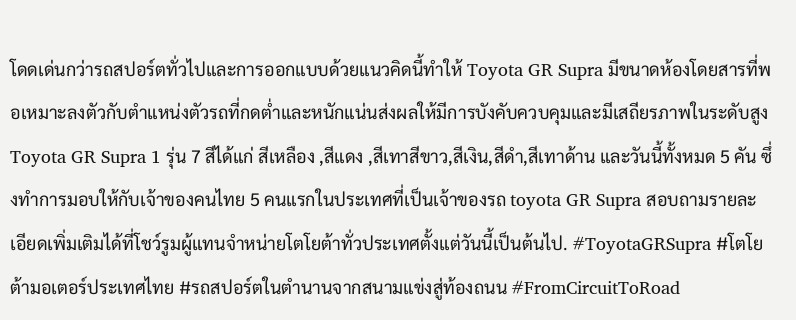โดดเด่นกว่ารถสปอร์ตทั่วไปและการออกแบบด้วยแนวคิดนี้ทำให้ Toyota GR Supra มีขนาดห้องโดยสารที่พอเหมาะลงตัวกับตำแหน่งตัวรถที่กดต่ำและหนักแน่นส่งผลให้มีการบังคับควบคุมและมีเสถียรภาพในระดับสูง Toyota GR Supra 1 รุ่น 7 สีได้แก่ สีเหลือง ,สีแดง ,สีเทาสีขาว,สีเงิน,สีดำ,สีเทาด้าน และวันนี้ทั้งหมด 5 คัน ซึ่งทำการมอบให้กับเจ้าของคนไทย 5 คนแรกในประเทศที่เป็นเจ้าของรถ toyota GR Supra สอบถามรายละเอียดเพิ่มเติมได้ที่โชว์รูมผู้แทนจำหน่ายโตโยต้าทั่วประเทศตั้งแต่วันนี้เป็นต้นไป. #ToyotaGRSupra #โตโยต้ามอเตอร์ประเทศไทย #รถสปอร์ตในตำนานจากสนามแข่งสู่ท้องถนน #FromCircuitToRoad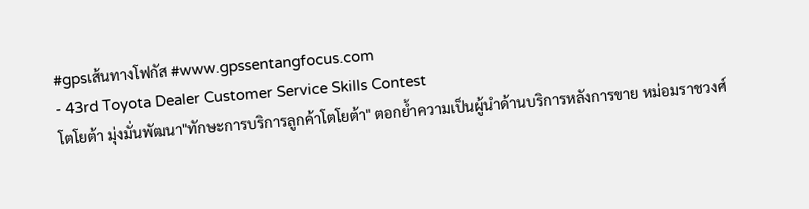#gpsเส้นทางโฟกัส #www.gpssentangfocus.com
- 43rd Toyota Dealer Customer Service Skills Contest
โตโยต้า มุ่งมั่นพัฒนา"ทักษะการบริการลูกค้าโตโยต้า" ตอกย้ำความเป็นผู้นำด้านบริการหลังการขาย หม่อมราชวงศ์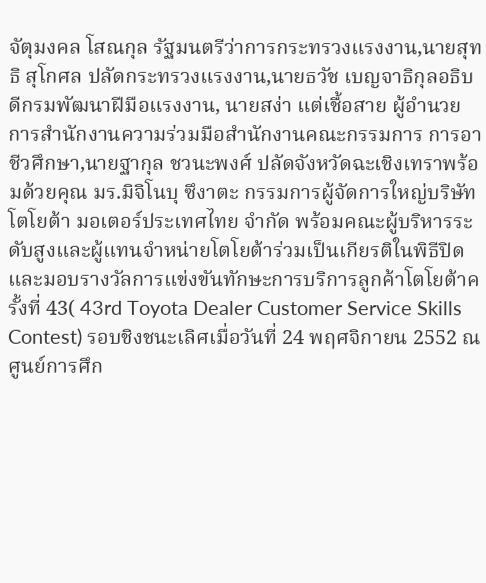จัตุมงคล โสณกุล รัฐมนตรีว่าการกระทรวงแรงงาน,นายสุทธิ สุโกศล ปลัดกระทรวงแรงงาน,นายธวัช เบญจาธิกุลอธิบดีกรมพัฒนาฝีมือแรงงาน, นายสง่า แต่เชื้อสาย ผู้อำนวยการสำนักงานความร่วมมือสำนักงานคณะกรรมการ การอาชีวศึกษา,นายฐากุล ชวนะพงศ์ ปลัดจังหวัดฉะเชิงเทราพร้อมด้วยคุณ มร.มิจิโนบุ ซึงาตะ กรรมการผู้จัดการใหญ่บริษัทโตโยต้า มอเตอร์ประเทศไทย จำกัด พร้อมคณะผู้บริหารระดับสูงและผู้แทนจำหน่ายโตโยต้าร่วมเป็นเกียรติในพิธีปิดและมอบรางวัลการแข่งขันทักษะการบริการลูกค้าโตโยต้าครั้งที่ 43( 43rd Toyota Dealer Customer Service Skills Contest) รอบชิงชนะเลิศเมื่อวันที่ 24 พฤศจิกายน 2552 ณ ศูนย์การศึก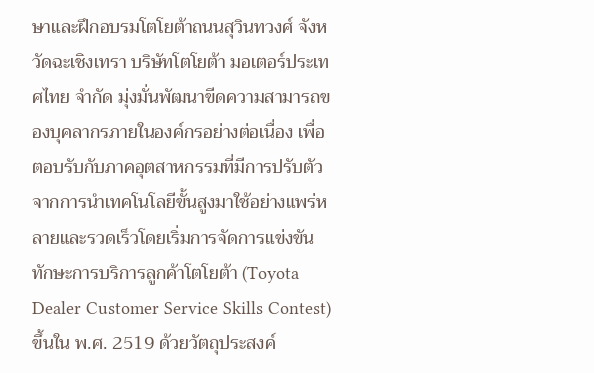ษาและฝึกอบรมโตโยต้าถนนสุวินทวงศ์ จังหวัดฉะเชิงเทรา บริษัทโตโยต้า มอเตอร์ประเทศไทย จำกัด มุ่งมั่นพัฒนาขีดความสามารถของบุคลากรภายในองค์กรอย่างต่อเนื่อง เพื่อตอบรับกับภาคอุตสาหกรรมที่มีการปรับตัวจากการนำเทคโนโลยีขั้นสูงมาใช้อย่างแพร่หลายและรวดเร็วโดยเริ่มการจัดการแข่งขันทักษะการบริการลูกค้าโตโยต้า (Toyota Dealer Customer Service Skills Contest) ขึ้นใน พ.ศ. 2519 ด้วยวัตถุประสงค์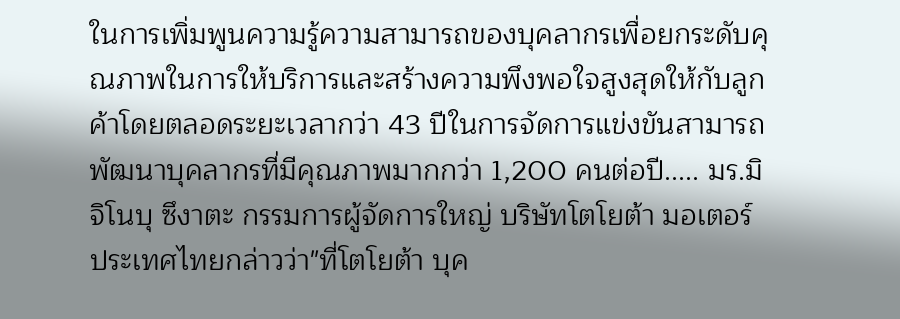ในการเพิ่มพูนความรู้ความสามารถของบุคลากรเพื่อยกระดับคุณภาพในการให้บริการและสร้างความพึงพอใจสูงสุดให้กับลูกค้าโดยตลอดระยะเวลากว่า 43 ปีในการจัดการแข่งขันสามารถพัฒนาบุคลากรที่มีคุณภาพมากกว่า 1,200 คนต่อปี..... มร.มิจิโนบุ ซึงาตะ กรรมการผู้จัดการใหญ่ บริษัทโตโยต้า มอเตอร์ ประเทศไทยกล่าวว่า"ที่โตโยต้า บุค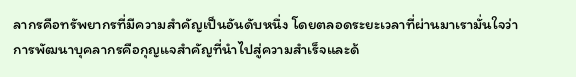ลากรคือทรัพยากรที่มีความสำคัญเป็นอันดับหนึ่ง โดยตลอดระยะเวลาที่ผ่านมาเรามั่นใจว่าการพัฒนาบุคลากรคือกุญแจสำคัญที่นำไปสู่ความสำเร็จและด้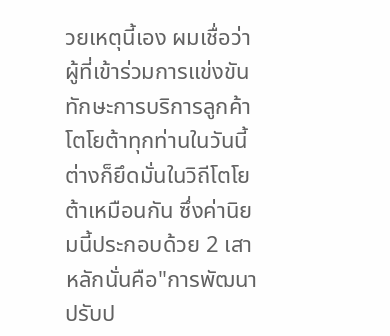วยเหตุนี้เอง ผมเชื่อว่าผู้ที่เข้าร่วมการแข่งขันทักษะการบริการลูกค้าโตโยต้าทุกท่านในวันนี้ต่างก็ยึดมั่นในวิถีโตโยต้าเหมือนกัน ซึ่งค่านิยมนี้ประกอบด้วย 2 เสาหลักนั่นคือ"การพัฒนาปรับป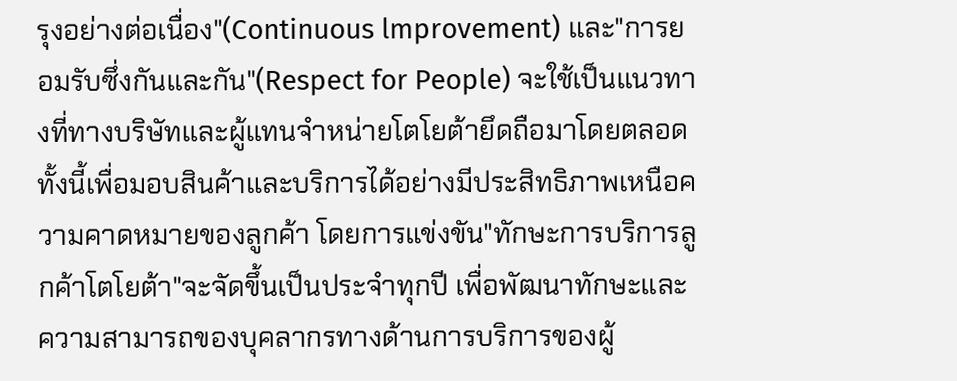รุงอย่างต่อเนื่อง"(Continuous lmprovement) และ"การยอมรับซึ่งกันและกัน"(Respect for People) จะใช้เป็นแนวทางที่ทางบริษัทและผู้แทนจำหน่ายโตโยต้ายึดถือมาโดยตลอด ทั้งนี้เพื่อมอบสินค้าและบริการได้อย่างมีประสิทธิภาพเหนือความคาดหมายของลูกค้า โดยการแข่งขัน"ทักษะการบริการลูกค้าโตโยต้า"จะจัดขึ้นเป็นประจำทุกปี เพื่อพัฒนาทักษะและความสามารถของบุคลากรทางด้านการบริการของผู้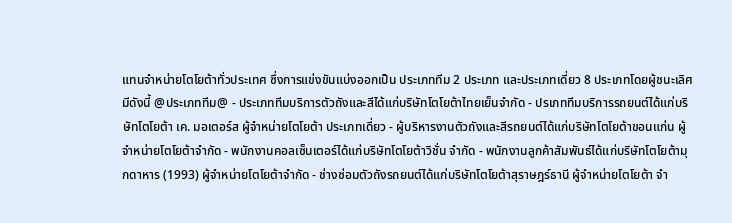แทนจำหน่ายโตโยต้าทั่วประเทศ ซึ่งการแข่งขันแบ่งออกเป็น ประเภททีม 2 ประเภท และประเภทเดี่ยว 8 ประเภทโดยผู้ชนะเลิศมีดังนี้ @ประเภททีม@ - ประเภททีมบริการตัวถังและสีได้แก่บริษัทโตโยต้าไทยเย็นจำกัด - ปรเภททีมบริการรถยนต์ได้แก่บริษัทโตโยต้า เค. มอเตอร์ส ผู้จำหน่ายโตโยต้า ประเภทเดี่ยว - ผู้บริหารงานตัวถังและสีรถยนต์ได้แก่บริษัทโตโยต้าขอนแก่น ผู้จำหน่ายโตโยต้าจำกัด - พนักงานคอลเซ็นเตอร์ได้แก่บริษัทโตโยต้าวิชั่น จำกัด - พนักงานลูกค้าสัมพันธ์ได้แก่บริษัทโตโยต้ามุกดาหาร (1993) ผู้จำหน่ายโตโยต้าจำกัด - ช่างซ่อมตัวถังรถยนต์ได้แก่บริษัทโตโยต้าสุราษฎร์ธานี ผู้จำหน่ายโตโยต้า จำ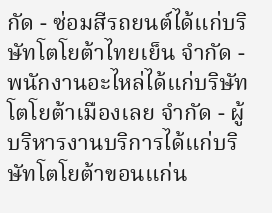กัด - ซ่อมสีรถยนต์ได้แก่บริษัทโตโยต้าไทยเย็น จำกัด - พนักงานอะไหล่ได้แก่บริษัทโตโยต้าเมืองเลย จำกัด - ผู้บริหารงานบริการได้แก่บริษัทโตโยต้าขอนแก่น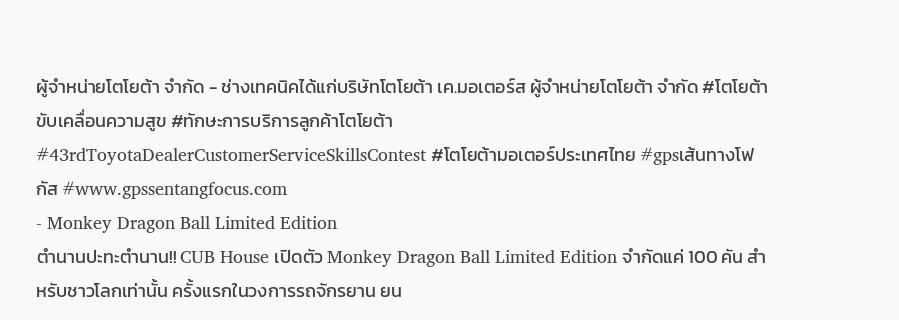ผู้จำหน่ายโตโยต้า จำกัด - ช่างเทคนิคได้แก่บริษัทโตโยต้า เค.มอเตอร์ส ผู้จำหน่ายโตโยต้า จำกัด #โตโยต้าขับเคลื่อนความสูข #ทักษะการบริการลูกค้าโตโยต้า #43rdToyotaDealerCustomerServiceSkillsContest #โตโยต้ามอเตอร์ประเทศไทย #gpsเส้นทางโฟกัส #www.gpssentangfocus.com
- Monkey Dragon Ball Limited Edition
ตำนานปะทะตำนาน!! CUB House เปิดตัว Monkey Dragon Ball Limited Edition จำกัดแค่ 100 คัน สำหรับชาวโลกเท่านั้น ครั้งแรกในวงการรถจักรยาน ยน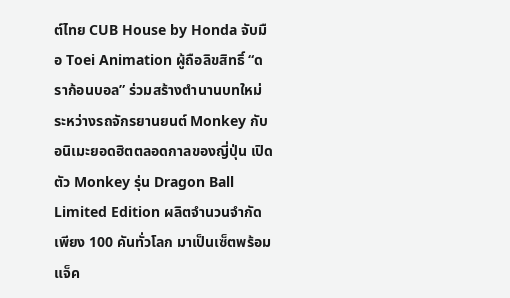ต์ไทย CUB House by Honda จับมือ Toei Animation ผู้ถือลิขสิทธิ์ “ดราก้อนบอล” ร่วมสร้างตำนานบทใหม่ ระหว่างรถจักรยานยนต์ Monkey กับ อนิเมะยอดฮิตตลอดกาลของญี่ปุ่น เปิดตัว Monkey รุ่น Dragon Ball Limited Edition ผลิตจำนวนจำกัดเพียง 100 คันทั่วโลก มาเป็นเซ็ตพร้อมแจ็ค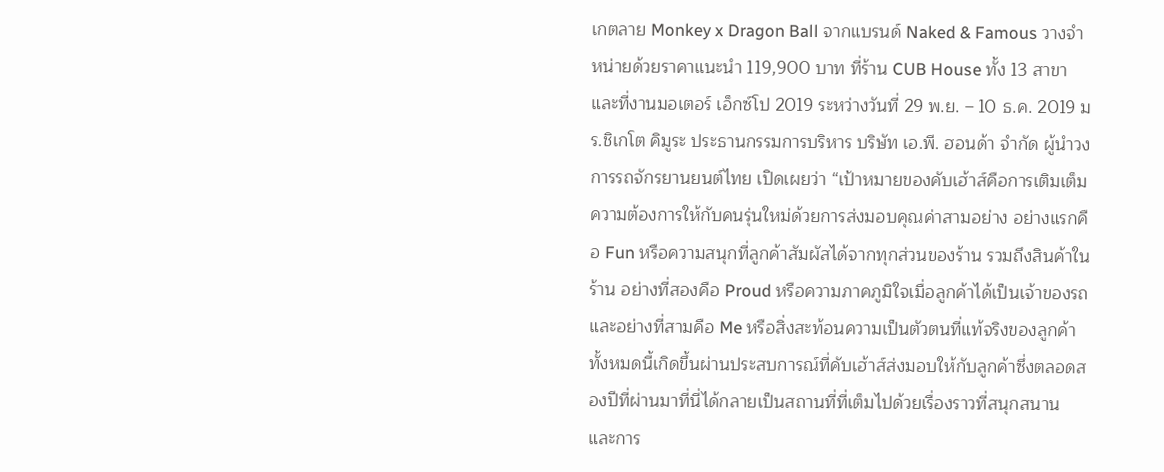เกตลาย Monkey x Dragon Ball จากแบรนด์ Naked & Famous วางจำหน่ายด้วยราคาแนะนำ 119,900 บาท ที่ร้าน CUB House ทั้ง 13 สาขา และที่งานมอเตอร์ เอ็กซ์โป 2019 ระหว่างวันที่ 29 พ.ย. – 10 ธ.ค. 2019 มร.ชิเกโต คิมูระ ประธานกรรมการบริหาร บริษัท เอ.พี. ฮอนด้า จำกัด ผู้นำวงการรถจักรยานยนต์ไทย เปิดเผยว่า “เป้าหมายของคับเฮ้าส์คือการเติมเต็มความต้องการให้กับคนรุ่นใหม่ด้วยการส่งมอบคุณค่าสามอย่าง อย่างแรกคือ Fun หรือความสนุกที่ลูกค้าสัมผัสได้จากทุกส่วนของร้าน รวมถึงสินค้าในร้าน อย่างที่สองคือ Proud หรือความภาคภูมิใจเมื่อลูกค้าได้เป็นเจ้าของรถ และอย่างที่สามคือ Me หรือสิ่งสะท้อนความเป็นตัวตนที่แท้จริงของลูกค้า ทั้งหมดนี้เกิดขึ้นผ่านประสบการณ์ที่คับเฮ้าส์ส่งมอบให้กับลูกค้าซึ่งตลอดสองปีที่ผ่านมาที่นี่ได้กลายเป็นสถานที่ที่เต็มไปด้วยเรื่องราวที่สนุกสนาน และการ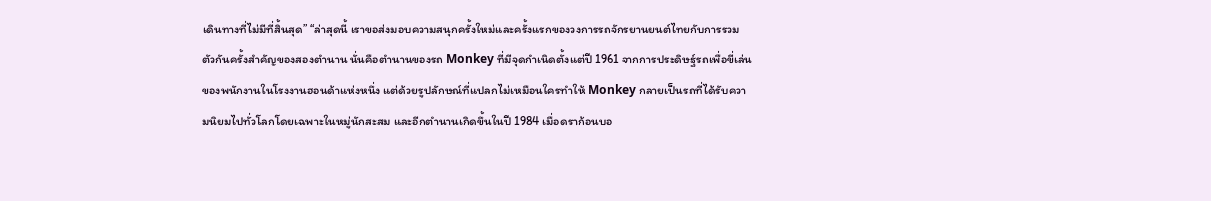เดินทางที่ไม่มีที่สิ้นสุด” “ล่าสุดนี้ เราขอส่งมอบความสนุกครั้งใหม่และครั้งแรกของวงการรถจักรยานยนต์ไทยกับการรวมตัวกันครั้งสำคัญของสองตำนาน นั่นคือตำนานของรถ Monkey ที่มีจุดกำเนิดตั้งแต่ปี 1961 จากการประดิษฐ์รถเพื่อขี่เล่นของพนักงานในโรงงานฮอนด้าแห่งหนึ่ง แต่ด้วยรูปลักษณ์ที่แปลกไม่เหมือนใครทำให้ Monkey กลายเป็นรถที่ได้รับความนิยมไปทั่วโลกโดยเฉพาะในหมู่นักสะสม และอีกตำนานเกิดขึ้นในปี 1984 เมื่อดราก้อนบอ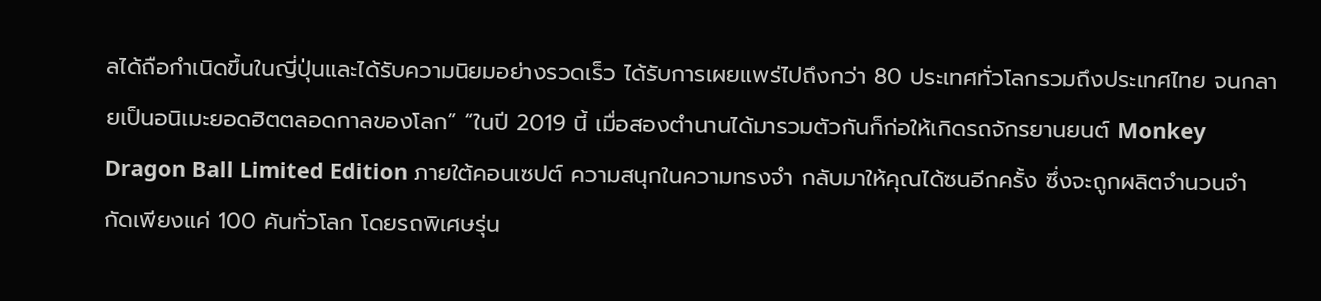ลได้ถือกำเนิดขึ้นในญี่ปุ่นและได้รับความนิยมอย่างรวดเร็ว ได้รับการเผยแพร่ไปถึงกว่า 80 ประเทศทั่วโลกรวมถึงประเทศไทย จนกลายเป็นอนิเมะยอดฮิตตลอดกาลของโลก” “ในปี 2019 นี้ เมื่อสองตำนานได้มารวมตัวกันก็ก่อให้เกิดรถจักรยานยนต์ Monkey Dragon Ball Limited Edition ภายใต้คอนเซปต์ ความสนุกในความทรงจำ กลับมาให้คุณได้ซนอีกครั้ง ซึ่งจะถูกผลิตจำนวนจำกัดเพียงแค่ 100 คันทั่วโลก โดยรถพิเศษรุ่น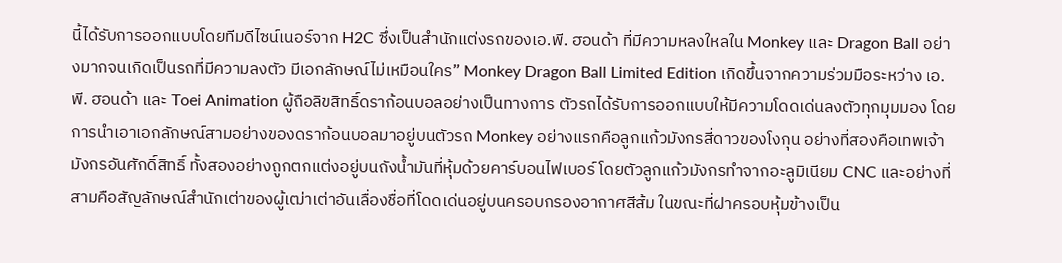นี้ได้รับการออกแบบโดยทีมดีไซน์เนอร์จาก H2C ซึ่งเป็นสำนักแต่งรถของเอ.พี. ฮอนด้า ที่มีความหลงใหลใน Monkey และ Dragon Ball อย่างมากจนเกิดเป็นรถที่มีความลงตัว มีเอกลักษณ์ไม่เหมือนใคร” Monkey Dragon Ball Limited Edition เกิดขึ้นจากความร่วมมือระหว่าง เอ.พี. ฮอนด้า และ Toei Animation ผู้ถือลิขสิทธิ์ดราก้อนบอลอย่างเป็นทางการ ตัวรถได้รับการออกแบบให้มีความโดดเด่นลงตัวทุกมุมมอง โดยการนำเอาเอกลักษณ์สามอย่างของดราก้อนบอลมาอยู่บนตัวรถ Monkey อย่างแรกคือลูกแก้วมังกรสี่ดาวของโงกุน อย่างที่สองคือเทพเจ้ามังกรอันศักดิ์สิทธิ์ ทั้งสองอย่างถูกตกแต่งอยู่บนถังน้ำมันที่หุ้มด้วยคาร์บอนไฟเบอร์ โดยตัวลูกแก้วมังกรทำจากอะลูมิเนียม CNC และอย่างที่สามคือสัญลักษณ์สำนักเต่าของผู้เฒ่าเต่าอันเลื่องชื่อที่โดดเด่นอยู่บนครอบกรองอากาศสีส้ม ในขณะที่ฝาครอบหุ้มข้างเป็น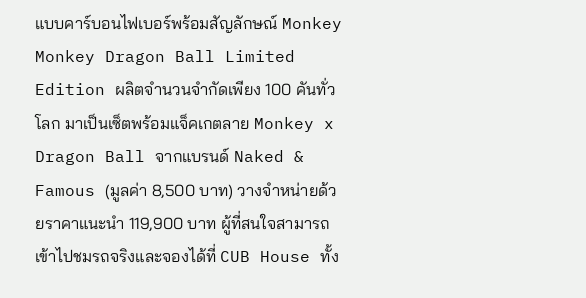แบบคาร์บอนไฟเบอร์พร้อมสัญลักษณ์ Monkey Monkey Dragon Ball Limited Edition ผลิตจำนวนจำกัดเพียง 100 คันทั่วโลก มาเป็นเซ็ตพร้อมแจ็คเกตลาย Monkey x Dragon Ball จากแบรนด์ Naked & Famous (มูลค่า 8,500 บาท) วางจำหน่ายด้วยราคาแนะนำ 119,900 บาท ผู้ที่สนใจสามารถเข้าไปชมรถจริงและจองได้ที่ CUB House ทั้ง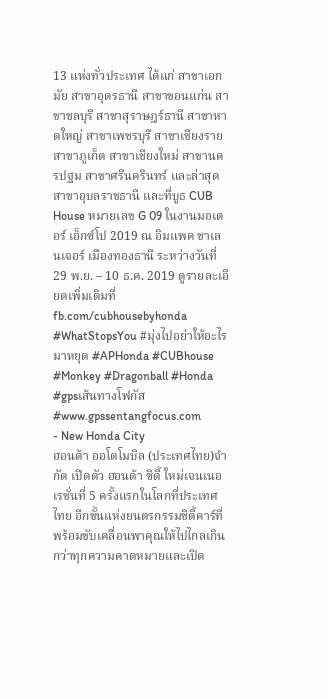13 แห่งทั่วประเทศ ได้แก่ สาขาเอกมัย สาขาอุดรธานี สาขาขอนแก่น สาขาชลบุรี สาขาสุราษฎร์ธานี สาขาหาดใหญ่ สาขาเพชรบุรี สาขาเชียงราย สาขาภูเก็ต สาขาเชียงใหม่ สาขานครปฐม สาขาศรีนครินทร์ และล่าสุดสาขาอุบลราชธานี และที่บูธ CUB House หมายเลข G 09 ในงานมอเตอร์ เอ็กซ์โป 2019 ณ อิมแพค ชาเลนเจอร์ เมืองทองธานี ระหว่างวันที่ 29 พ.ย. – 10 ธ.ค. 2019 ดูรายละเอียดเพิ่มเติมที่ fb.com/cubhousebyhonda #WhatStopsYou #มุ่งไปอย่าให้อะไรมาหยุด #APHonda #CUBhouse #Monkey #Dragonball #Honda #gpsเส้นทางโฟกัส #www.gpssentangfocus.com
- New Honda City
ฮอนด้า ออโตโมบิล (ประเทศไทย)จํากัด เปิดตัว ฮอนด้า ซิตี้ ใหม่เจนเนอเรชั่นที่ 5 ครั้งแรกในโลกที่ประเทศ ไทย อีกขั้นแห่งยนตรกรรมชิตี้คาร์ที่พร้อมขับเคลื่อนพาคุณให้ไปไกลเกินกว่าทุกความคาดหมายและเปิด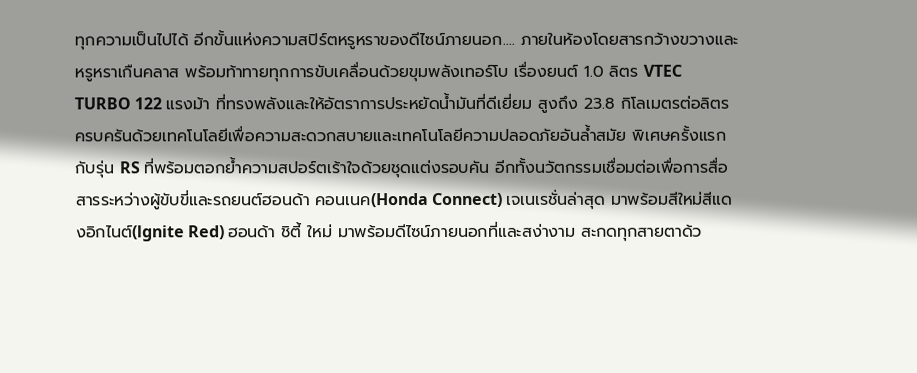ทุกความเป็นไปได้ อีกขั้นแห่งความสปิร์ตหรูหราของดีไซน์ภายนอก.... ภายในห้องโดยสารกว้างขวางและหรูหราเกืนคลาส พร้อมท้าทายทุกการขับเคลื่อนด้วยขุมพลังเทอร์โบ เรื่องยนต์ 1.0 ลิตร VTEC TURBO 122 แรงม้า ที่ทรงพลังและให้อัตราการประหยัดน้ำมันที่ดีเยี่ยม สูงถึง 23.8 กิโลเมตรต่อลิตร ครบครันด้วยเทคโนโลยีเพื่อความสะดวกสบายและเทคโนโลยีความปลอดภัยอันล้ำสมัย พิเศษครั้งแรกกับรุ่น RS ที่พร้อมตอกย้ำความสปอร์ตเร้าใจด้วยชุดแต่งรอบคัน อีกทั้งนวัตกรรมเชื่อมต่อเพื่อการสื่อสารระหว่างผู้ขับขี่และรถยนต์ฮอนด้า คอนเนค(Honda Connect) เจเนเรชั่นล่าสุด มาพร้อมสีใหม่สีแดงอิกไนต์(lgnite Red) ฮอนด้า ชิตี้ ใหม่ มาพร้อมดีไซน์ภายนอกที่และสง่างาม สะกดทุกสายตาด้ว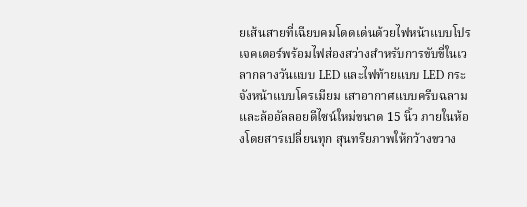ยเส้นสายที่เฉียบคมโดดเด่นด้วยไฟหน้าแบบโปรเจคเตอร์พร้อมไฟส่องสว่างสำหรับการขับขี่ในเวลากลางวันแบบ LED และไฟท้ายแบบ LED กระจังหน้าแบบโครเมียม เสาอากาศแบบครีบฉลามและล้ออัลลอยดีไซน์ใหม่ขนาด 15 นิ้ว ภายในห้องโดยสารเปลี่ยนทุก สุนทรียภาพให้กว้างขวาง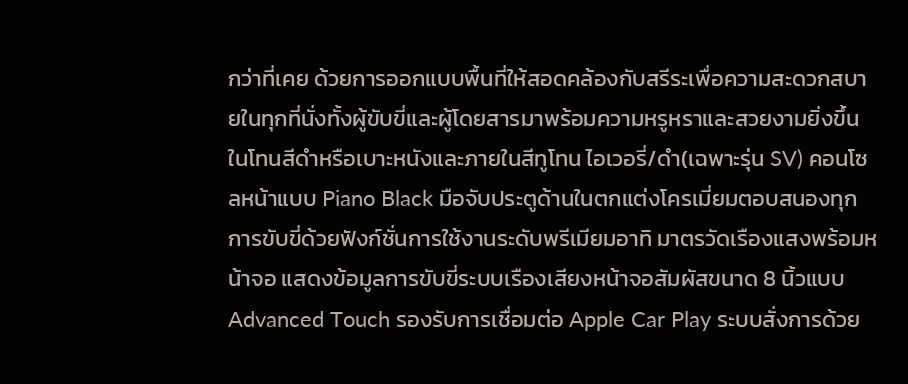กว่าที่เคย ด้วยการออกแบบพื้นที่ให้สอดคล้องกับสรีระเพื่อความสะดวกสบายในทุกที่นั่งทั้งผู้ขับขี่และผู้โดยสารมาพร้อมความหรูหราและสวยงามยิ่งขึ้นในโทนสีดำหรือเบาะหนังและภายในสีทูโทน ไอเวอรี่/ดำ(เฉพาะรุ่น SV) คอนโซลหน้าแบบ Piano Black มือจับประตูด้านในตกแต่งโครเมี่ยมตอบสนองทุกการขับขี่ด้วยฟังก์ชั่นการใช้งานระดับพรีเมียมอาทิ มาตรวัดเรืองแสงพร้อมหน้าจอ แสดงข้อมูลการขับขี่ระบบเรืองเสียงหน้าจอสัมผัสขนาด 8 นิ้วแบบ Advanced Touch รองรับการเชื่อมต่อ Apple Car Play ระบบสั่งการด้วย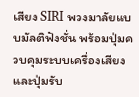เสียง SIRI พวงมาลัยแบบมัลติฟังชั่น พร้อมปุ่มควบคุมระบบเครื่องเสียงและปุ่มรับ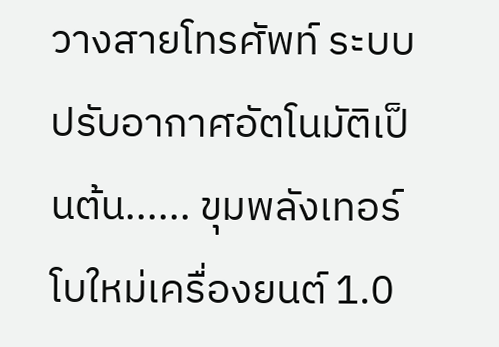วางสายโทรศัพท์ ระบบปรับอากาศอัตโนมัติเป็นต้น...... ขุมพลังเทอร์โบใหม่เครื่องยนต์ 1.0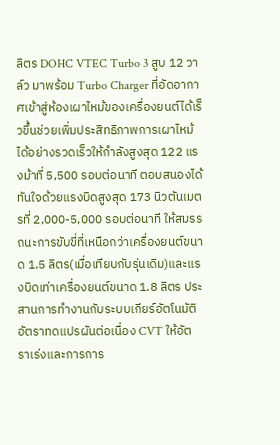ลิตร DOHC VTEC Turbo 3 สูบ 12 วาล์ว มาพร้อม Turbo Charger ที่อัดอากาศเข้าสู่ห้องเผาไหม้ของเครื่องยนต์ได้เร็วขึ้นช่วยเพิ่มประสิทธิภาพการเผาไหม้ได้อย่างรวดเร็วให้กำลังสูงสุด 122 แรงม้าที่ 5,500 รอบต่อนาที ตอบสนองได้ทันใจด้วยแรงบิดสูงสุด 173 นิวตันเมตรที่ 2,000-5,000 รอบต่อนาที ให้สมรรถนะการขับขี่ที่เหนือกว่าเครื่องยนต์ขนาด 1.5 ลิตร(เมื่อเทียบกับรุ่นเดิม)และแรงบิดเท่าเครื่องยนต์ขนาด 1.8 ลิตร ประสานการทำงานกับระบบเกียร์อัตโนมัติอัตราทดแปรผันต่อเนื่อง CVT ให้อัตราเร่งและการการ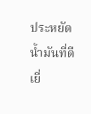ประหยัดน้ำมันที่ดีเยี่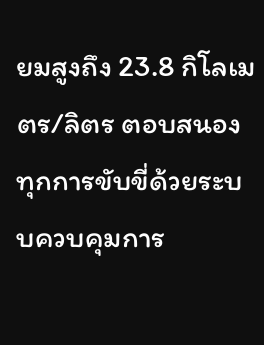ยมสูงถึง 23.8 กิโลเมตร/ลิตร ตอบสนองทุกการขับขี่ด้วยระบบควบคุมการ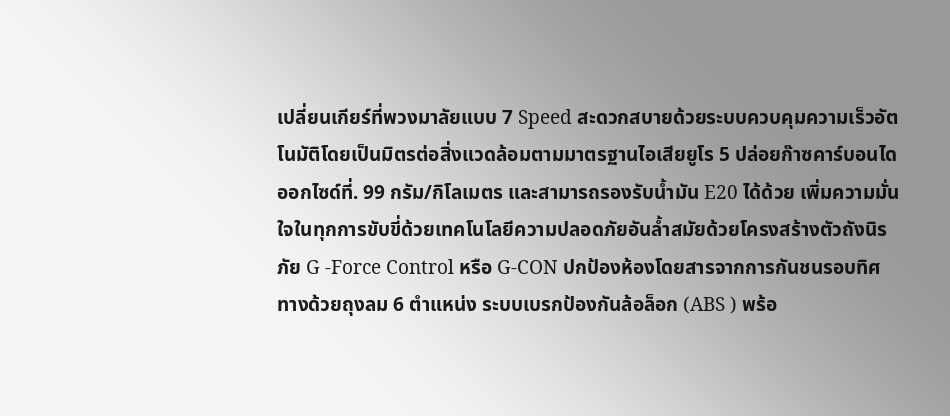เปลี่ยนเกียร์ที่พวงมาลัยแบบ 7 Speed สะดวกสบายด้วยระบบควบคุมความเร็วอัตโนมัติโดยเป็นมิตรต่อสิ่งแวดล้อมตามมาตรฐานไอเสียยูโร 5 ปล่อยก๊าซคาร์บอนไดออกไซด์ที่. 99 กรัม/กิโลเมตร และสามารถรองรับน้ำมัน E20 ได้ด้วย เพิ่มความมั่นใจในทุกการขับขี่ด้วยเทคโนโลยีความปลอดภัยอันล้ำสมัยด้วยโครงสร้างตัวถังนิรภัย G -Force Control หรือ G-CON ปกป้องห้องโดยสารจากการกันชนรอบทิศทางด้วยถุงลม 6 ตำแหน่ง ระบบเบรกป้องกันล้อล็อก (ABS ) พร้อ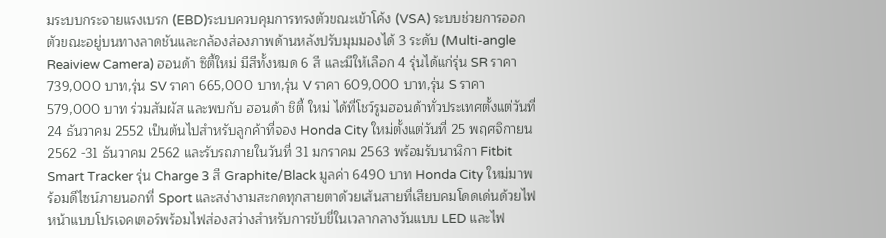มระบบกระจายแรงเบรก (EBD)ระบบควบคุมการทรงตัวขณะเข้าโค้ง (VSA) ระบบช่วยการออกตัวขณะอยู่บนทางลาดชันและกล้องส่องภาพด้านหลังปรับมุมมองได้ 3 ระดับ (Multi-angle Reaiview Camera) ฮอนด้า ซิตี้ใหม่ มีสีทั้งหมด 6 สี และมีให้เลือก 4 รุ่นได้แก่รุ่น SR ราคา 739,000 บาท,รุ่น SV ราคา 665,000 บาท,รุ่น V ราคา 609,000 บาท,รุ่น S ราคา 579,000 บาท ร่วมสัมผัส และพบกับ ฮอนด้า ชิตี้ ใหม่ ได้ที่โชว์รูมฮอนด้าทั่วประเทศตั้งแต่วันที่ 24 ธันวาคม 2552 เป็นต้นไปสำหรับลูกค้าที่จอง Honda City ใหม่ตั้งแต่วันที่ 25 พฤศจิกายน 2562 -31 ธันวาคม 2562 และรับรถภายในวันที่ 31 มกราคม 2563 พร้อมรับนาฬิกา Fitbit Smart Tracker รุ่น Charge 3 สี Graphite/Black มูลค่า 6490 บาท Honda City ใหม่มาพร้อมดีไซน์ภายนอกที่ Sport และสง่างามสะกดทุกสายตาด้วยเส้นสายที่เสียบคมโดดเด่นด้วยไฟหน้าแบบโปรเจคเตอร์พร้อมไฟส่องสว่างสำหรับการขับขี่ในเวลากลางวันแบบ LED และไฟ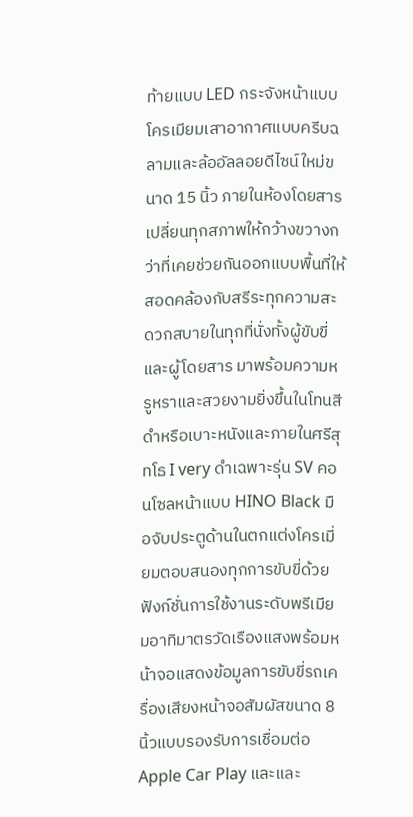ท้ายแบบ LED กระจังหน้าแบบโครเมียมเสาอากาศแบบครีบฉลามและล้ออัลลอยดีไซน์ใหม่ขนาด 15 นิ้ว ภายในห้องโดยสารเปลี่ยนทุกสภาพให้กว้างขวางกว่าที่เคยช่วยกันออกแบบพื้นที่ให้สอดคล้องกับสรีระทุกความสะดวกสบายในทุกที่นั่งทั้งผู้ขับขี่และผู้โดยสาร มาพร้อมความหรูหราและสวยงามยิ่งขึ้นในโทนสีดำหรือเบาะหนังและภายในศรีสุทโธ I very ดำเฉพาะรุ่น SV คอนโซลหน้าแบบ HINO Black มือจับประตูด้านในตกแต่งโครเมี่ยมตอบสนองทุกการขับขี่ด้วยฟังก์ชั่นการใช้งานระดับพรีเมียมอาทิมาตรวัดเรืองแสงพร้อมหน้าจอแสดงข้อมูลการขับขี่รถเครื่องเสียงหน้าจอสัมผัสขนาด 8 นิ้วแบบรองรับการเชื่อมต่อ Apple Car Play และและ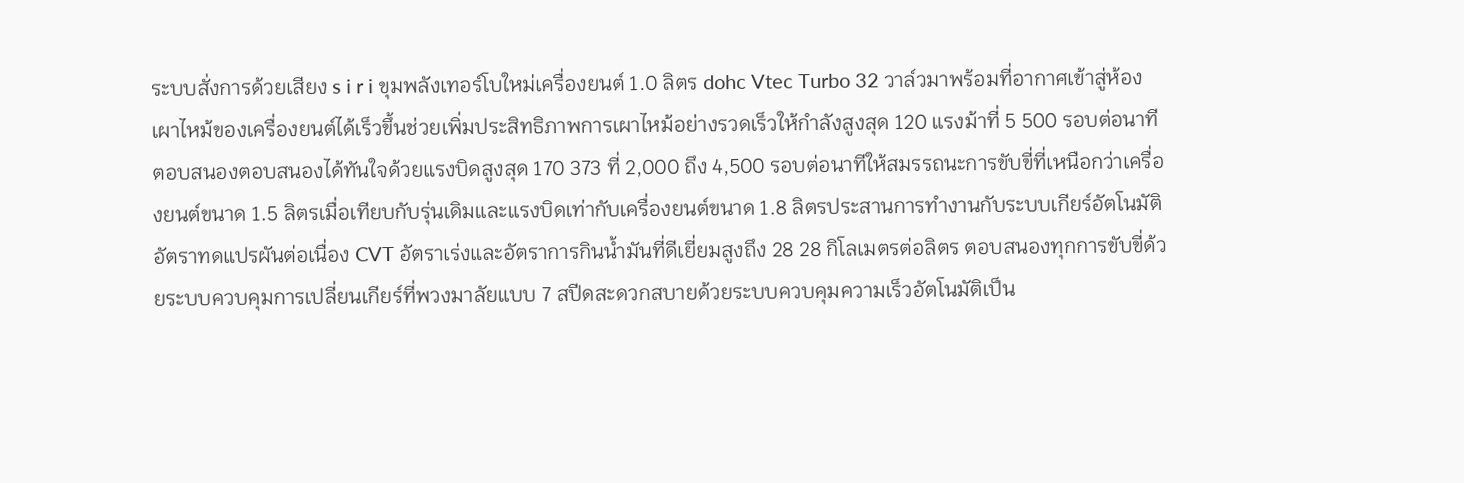ระบบสั่งการด้วยเสียง s i r i ขุมพลังเทอร์โบใหม่เครื่องยนต์ 1.0 ลิตร dohc Vtec Turbo 32 วาล์วมาพร้อมที่อากาศเข้าสู่ห้องเผาไหม้ของเครื่องยนต์ได้เร็วขึ้นช่วยเพิ่มประสิทธิภาพการเผาไหม้อย่างรวดเร็วให้กำลังสูงสุด 120 แรงม้าที่ 5 500 รอบต่อนาทีตอบสนองตอบสนองได้ทันใจด้วยแรงบิดสูงสุด 170 373 ที่ 2,000 ถึง 4,500 รอบต่อนาทีให้สมรรถนะการขับขี่ที่เหนือกว่าเครื่องยนต์ขนาด 1.5 ลิตรเมื่อเทียบกับรุ่นเดิมและแรงบิดเท่ากับเครื่องยนต์ขนาด 1.8 ลิตรประสานการทำงานกับระบบเกียร์อัตโนมัติอัตราทดแปรผันต่อเนื่อง CVT อัตราเร่งและอัตราการกินน้ำมันที่ดีเยี่ยมสูงถึง 28 28 กิโลเมตรต่อลิตร ตอบสนองทุกการขับขี่ด้วยระบบควบคุมการเปลี่ยนเกียร์ที่พวงมาลัยแบบ 7 สปีดสะดวกสบายด้วยระบบควบคุมความเร็วอัตโนมัติเป็น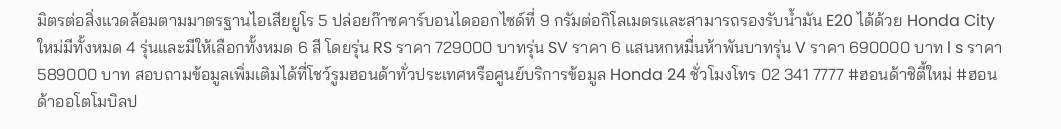มิตรต่อสิ่งแวดล้อมตามมาตรฐานไอเสียยูโร 5 ปล่อยก๊าซคาร์บอนไดออกไซด์ที่ 9 กรัมต่อกิโลเมตรและสามารถรองรับน้ำมัน E20 ได้ด้วย Honda City ใหม่มีทั้งหมด 4 รุ่นและมีให้เลือกทั้งหมด 6 สี โดยรุ่น RS ราคา 729000 บาทรุ่น SV ราคา 6 แสนหกหมื่นห้าพันบาทรุ่น V ราคา 690000 บาท l s ราคา 589000 บาท สอบถามข้อมูลเพิ่มเติมได้ที่โชว์รูมฮอนด้าทั่วประเทศหรือศูนย์บริการข้อมูล Honda 24 ชั่วโมงโทร 02 341 7777 #ฮอนด้าชิตี้ใหม่ #ฮอนด้าออโตโมบิลป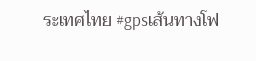ระเทศไทย #gpsเส้นทางโฟ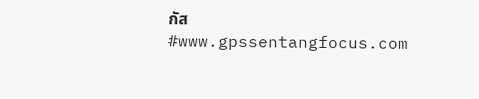กัส #www.gpssentangfocus.com